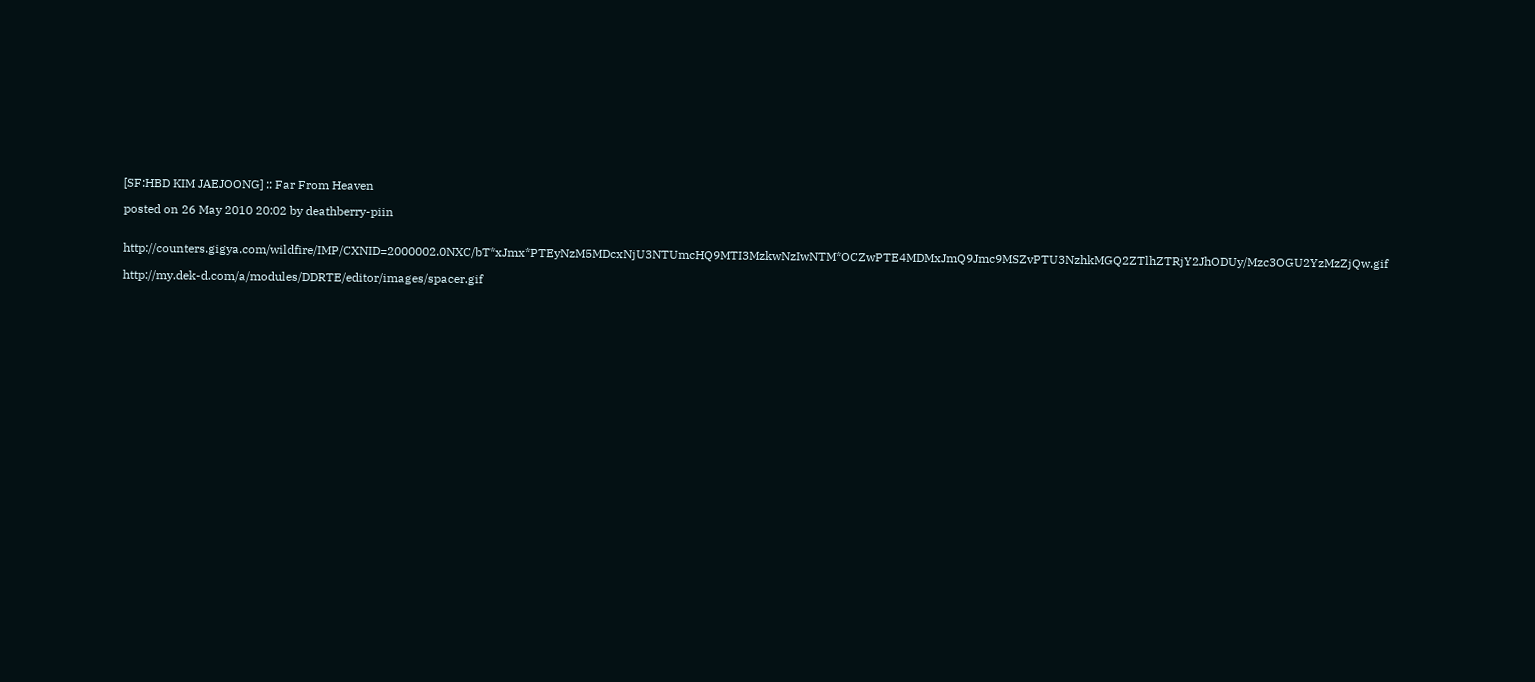[SF:HBD KIM JAEJOONG] :: Far From Heaven

posted on 26 May 2010 20:02 by deathberry-piin


http://counters.gigya.com/wildfire/IMP/CXNID=2000002.0NXC/bT*xJmx*PTEyNzM5MDcxNjU3NTUmcHQ9MTI3MzkwNzIwNTM*OCZwPTE4MDMxJmQ9Jmc9MSZvPTU3NzhkMGQ2ZTlhZTRjY2JhODUy/Mzc3OGU2YzMzZjQw.gif

http://my.dek-d.com/a/modules/DDRTE/editor/images/spacer.gif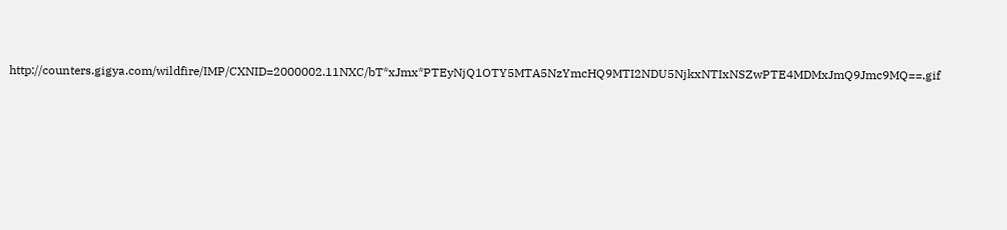http://counters.gigya.com/wildfire/IMP/CXNID=2000002.11NXC/bT*xJmx*PTEyNjQ1OTY5MTA5NzYmcHQ9MTI2NDU5NjkxNTIxNSZwPTE4MDMxJmQ9Jmc9MQ==.gif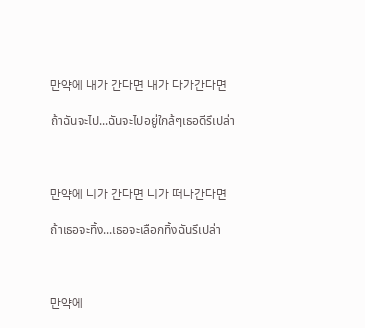만약에 내가 간다면 내가 다가간다면

ถ้าฉันจะไป...ฉันจะไปอยู่ใกล้ๆเธอดีรึเปล่า



만약에 니가 간다면 니가 떠나간다면

ถ้าเธอจะทิ้ง...เธอจะเลือกทิ้งฉันรึเปล่า



만약에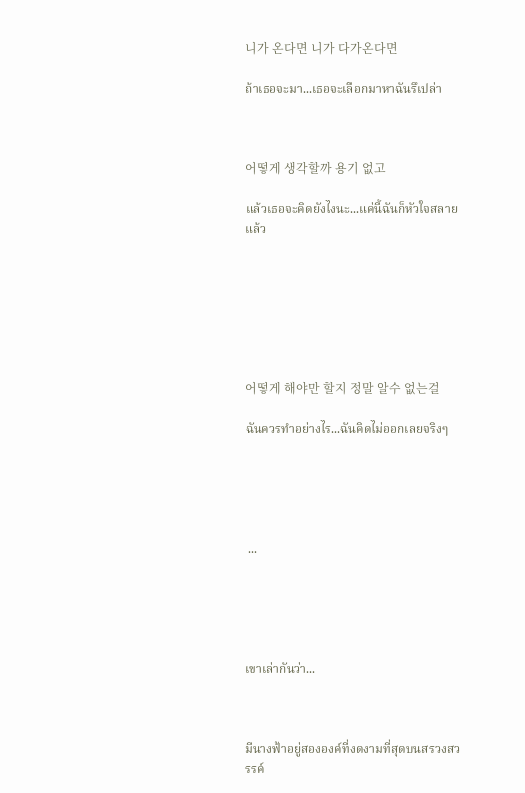니가 온다면 니가 다가온다면

ถ้าเธอจะมา...เธอจะเลือกมาหาฉันรึเปล่า



어떻게 생각할까 용기 없고

แล้วเธอจะคิดยังไงนะ...แค่นี้ฉันก็หัวใจสลายแล้ว







어떻게 해야만 할지 정말 알수 없는걸

ฉันควรทำอย่างไร...ฉันคิดไม่ออกเลยจริงๆ





 ...





เขาเล่ากันว่า...



มีนางฟ้าอยู่สององค์ที่งดงามที่สุดบนสรวงสวรรค์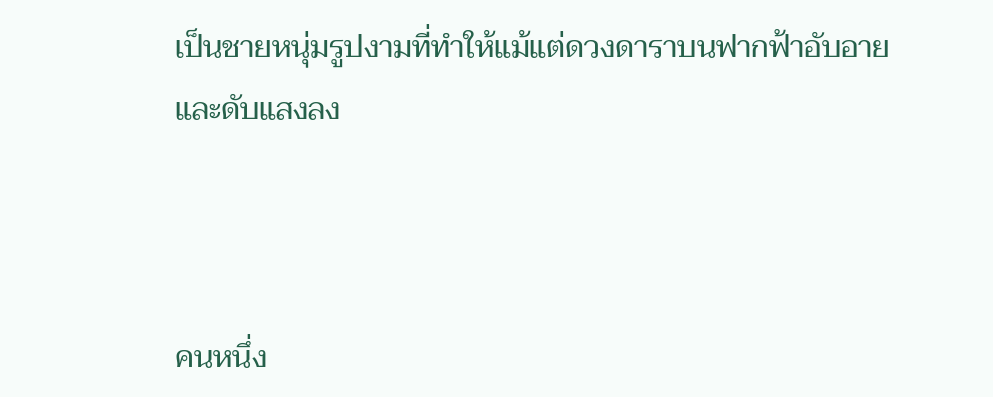เป็นชายหนุ่มรูปงามที่ทำให้แม้แต่ดวงดาราบนฟากฟ้าอับอายและดับแสงลง



คนหนึ่ง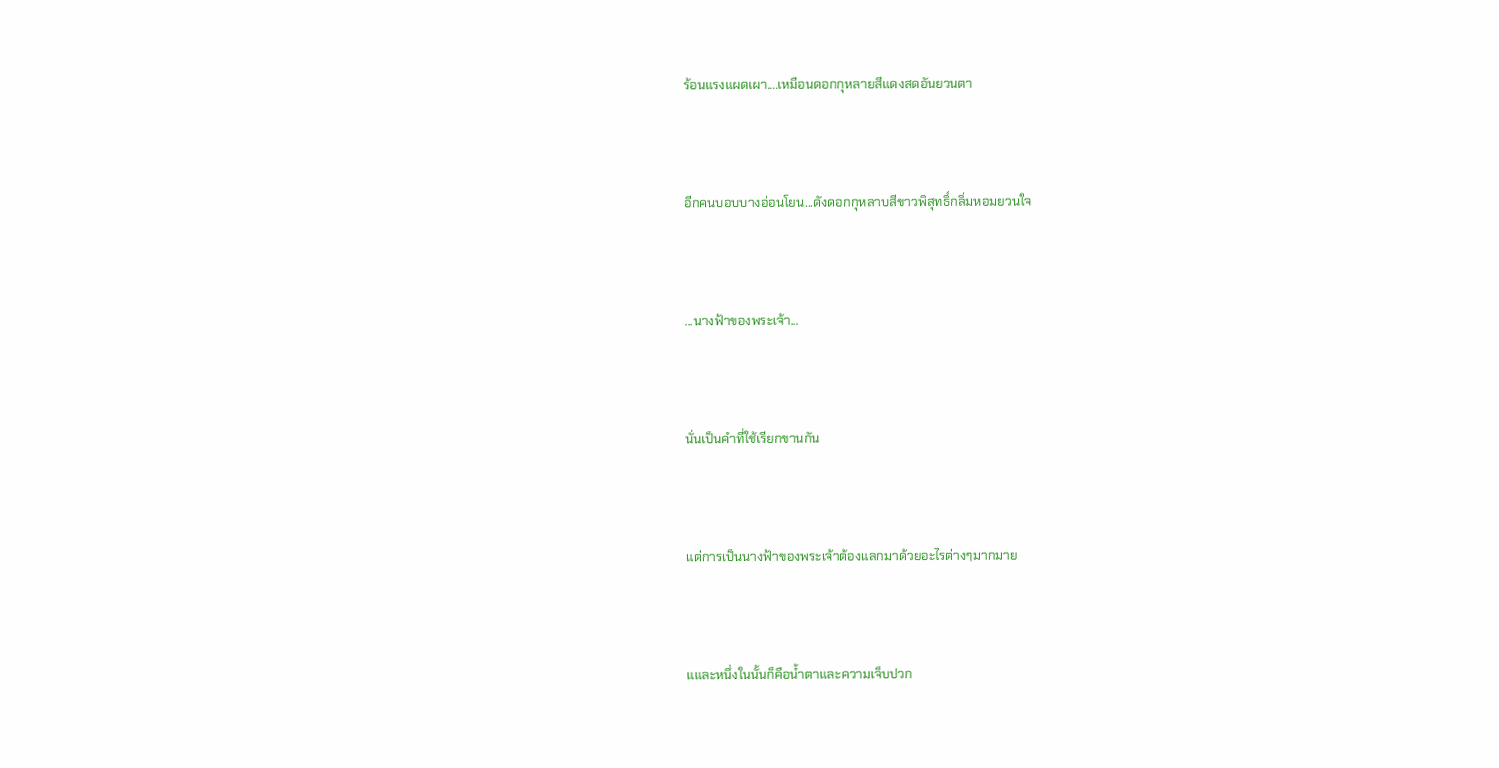ร้อนแรงแผดเผา....เหมือนดอกกุหลายสีแดงสดอันยวนตา



อีกคนบอบบางอ่อนโยน...ดังดอกกุหลาบสีขาวพิสุทธิ์กลิ่มหอมยวนใจ



...นางฟ้าของพระเจ้า...



นั่นเป็นคำที่ใช้เรียกขานกัน



แต่การเป็นนางฟ้าของพระเจ้าต้องแลกมาด้วยอะไรต่างๆมากมาย



แและหนึ่งในนั้นก็คือน้ำตาและความเจ็บปวก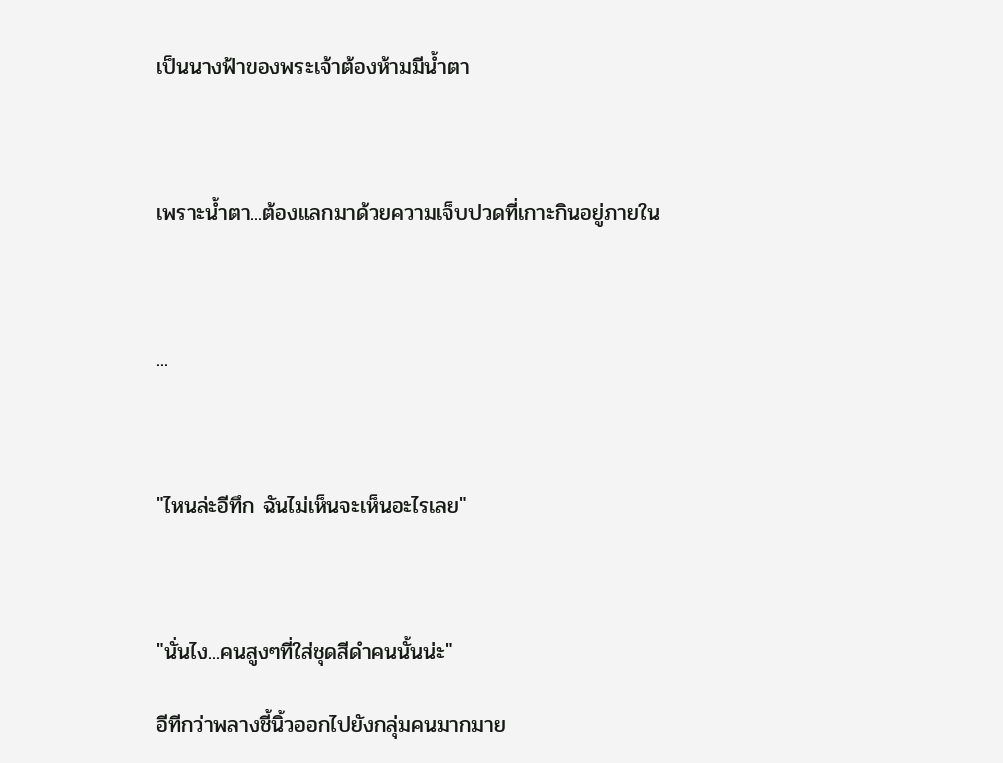เป็นนางฟ้าของพระเจ้าต้องห้ามมีน้ำตา



เพราะน้ำตา...ต้องแลกมาด้วยความเจ็บปวดที่เกาะกินอยู่ภายใน



...



"ไหนล่ะอีทึก ฉันไม่เห็นจะเห็นอะไรเลย"



"นั่นไง...คนสูงๆที่ใส่ชุดสีดำคนนั้นน่ะ"

อีทีกว่าพลางชี้นิ้วออกไปยังกลุ่มคนมากมาย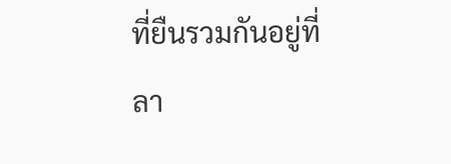ที่ยืนรวมกันอยู่ที่ลา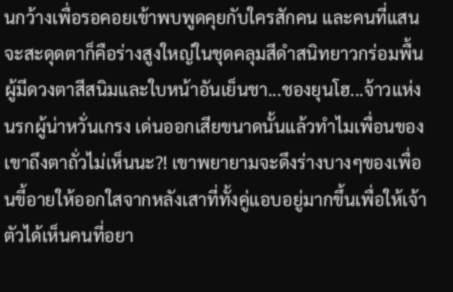นกว้างเพื่อรอคอยเข้าพบพูดคุยกับใครสักคน และคนที่แสนจะสะดุดตาก็คือร่างสูงใหญ่ในชุดคลุมสีดำสนิทยาวกร่อมพื้นผู้มีดวงตาสีสนิมและใบหน้าอันเย็นชา...ชองยุนโฮ...จ้าวแห่งนรกผู้น่าหวั่นเกรง เด่นออกเสียขนาดนั้นแล้วทำไมเพื่อนของเขาถึงตาถั่วไม่เห็นนะ?! เขาพยายามจะดึงร่างบางๆของเพื่อนขี้อายให้ออกใสจากหลังเสาที่ทั้งคู่แอบอยู่มากขึ้นเพื่อให้เจ้าตัวได้เห็นคนที่อยา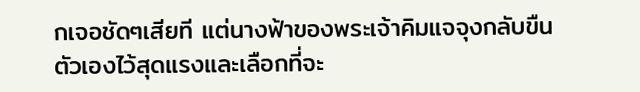กเจอชัดๆเสียที แต่นางฟ้าของพระเจ้าคิมแจจุงกลับขืนตัวเองไว้สุดแรงและเลือกที่จะ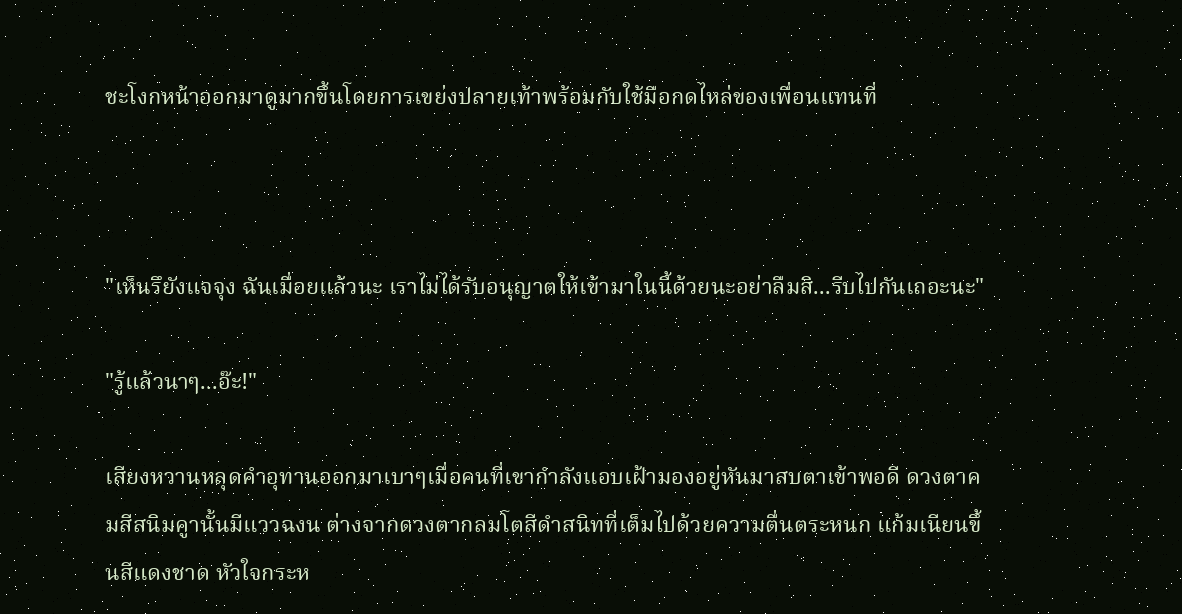ชะโงกหน้าออกมาดูมากขึ้นโดยการเขย่งปลายเท้าพร้อมกับใช้มือกดไหล่ของเพื่อนแทนที่



"เห็นรึยังแจจุง ฉันเมื่อยแล้วนะ เราไม่ได้รับอนุญาตให้เข้ามาในนี้ด้วยนะอย่าลืมสิ...รีบไปกันเถอะนะ"

"รู้แล้วนาๆ...อ๊ะ!"

เสียงหวานหลุดคำอุทานออกมาเบาๆเมื่อคนที่เขากำลังแอบเฝ้ามองอยู่หันมาสบตาเข้าพอดี ดวงตาคมสีสนิมคูานั้นมีแววฉงน ต่างจากดวงตากลมโตสีดำสนิทที่เต็มไปด้วยความตื่นตระหนก แก้มเนียนขึ้นสีแดงชาด หัวใจกระห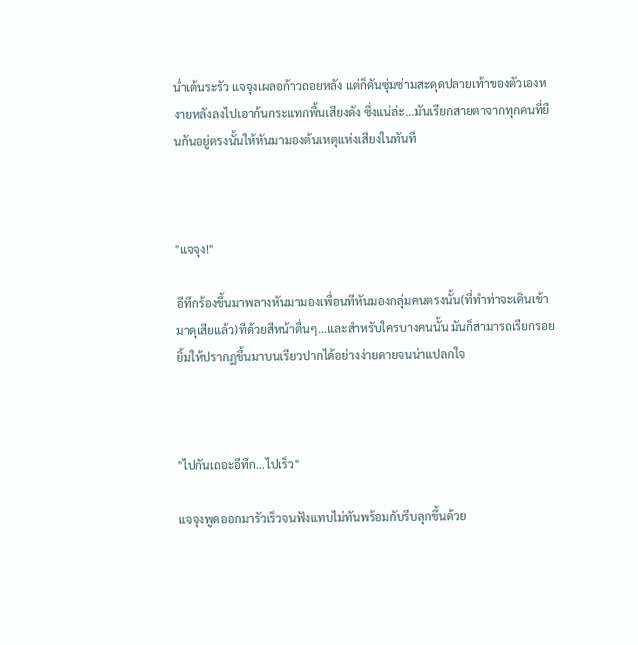น่ำเต้นระรัว แจจุงเผลอก้าวถอยหลัง แต่ก็ดันซุ่มซ่ามสะดุดปลายเท้าของตัวเองหงายหลังลงไปเอาก้นกระแทกพื้นเสียงดัง ซึ่งแน่ล่ะ...มันเรียกสายตาจากทุกคนที่ยืนกันอยู่ตรงนั้นให้หันมามองต้นเหตุแห่งเสียงในทันที



"แจจุง!"

อีทึกร้องขึ้นมาพลางหันมามองเพื่อนทีหันมองกลุ่มคนตรงนั้น(ที่ทำท่าจะเดินเข้ามาดุเสียแล้ว)ทีด้วยสีหน้าตื่นๆ...และสำหรับใครบางคนนั้น มันก็สามารถเรียกรอยยิ้มให้ปรากฏขึ้นมาบนเรียวปากได้อย่างง่ายดายจนน่าแปลกใจ



"ไปกันเถอะอีทึก...ไปเร็ว"

แจจุงพูดออกมารัวเร็วจนฟังแทบไม่ทันพร้อมกับรีบลุกขึ้นด้วย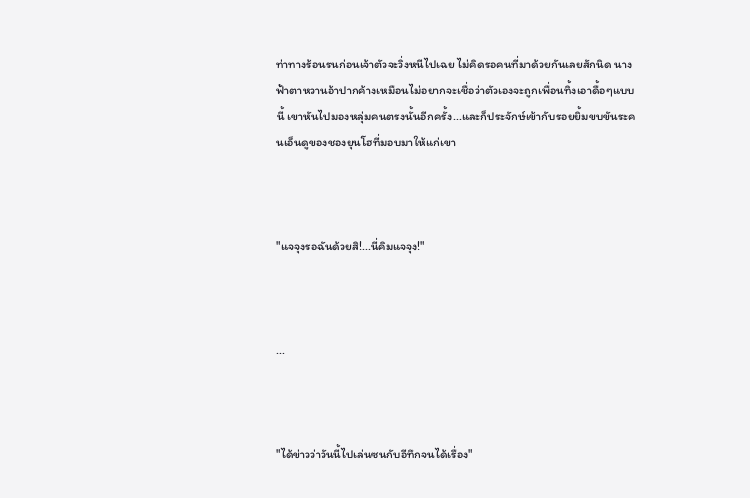ท่าทางร้อนรนก่อนเจ้าตัวจะวิ่งหนีไปเฉย ไม่คิดรอคนที่มาด้วยกันเลยสักนิด นางฟ้าตาหวานอ้าปากค้างเหมือนไม่อยากจะเชื่อว่าตัวเองจะถูกเพื่อนทิ้งเอาดื้อๆแบบนี้ เขาหันไปมองหลุ่มคนตรงนั้นอีกครั้ง...และก็ประจักษ์เข้ากับรอยยิ้มขบขันระคนเอ็นดูของชองยุนโฮที่มอบมาให้แก่เขา



"แจจุงรอฉันด้วยสิ!...นี่คิมแจจุง!"



...



"ได้ข่าวว่าวันนี้ไปเล่นซนกับอีทึกจนได้เรื่อง"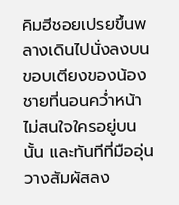คิมฮีชอยเปรยขึ้นพลางเดินไปนั่งลงบนขอบเตียงของน้องชายที่นอนคว่ำหน้าไม่สนใจใครอยู่บนนั้น และทันทีที่มืออุ่นวางสัมผัสลง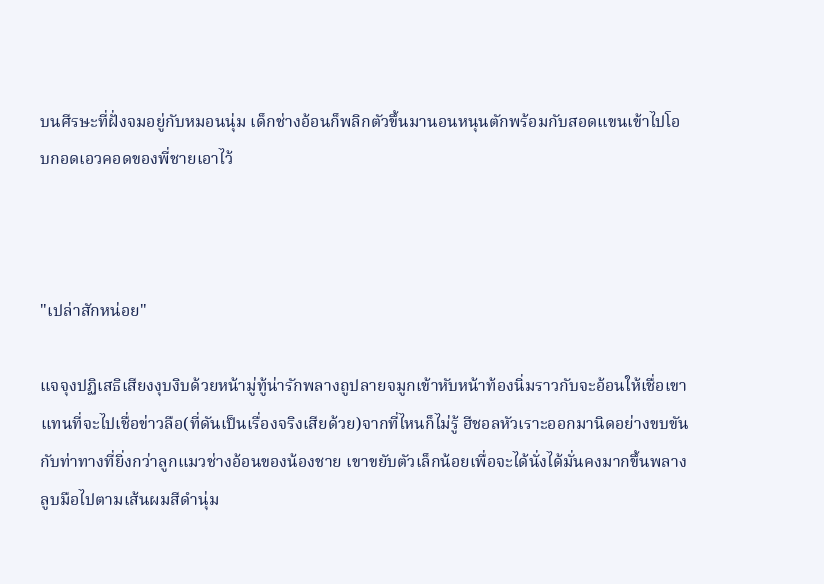บนศีรษะที่ฝั่งจมอยู่กับหมอนนุ่ม เด็กช่างอ้อนก็พลิกตัวขึ้นมานอนหนุนตักพร้อมกับสอดแขนเข้าไปโอบกอดเอวคอดของพี่ชายเอาไว้



"เปล่าสักหน่อย"

แจจุงปฏิเสธิเสียงงุบงิบด้วยหน้ามู่ทู้น่ารักพลางถูปลายจมูกเข้าหับหน้าท้องนิ่มราวกับจะอ้อนให้เชื่อเขาแทนที่จะไปเชื่อข่าวลือ(ที่ดันเป็นเรื่องจริงเสียด้วย)จากที่ไหนก็ไม่รู้ ฮีชอลหัวเราะออกมานิดอย่างขบขันกับท่าทางที่ยิ่งกว่าลูกแมวช่างอ้อนของน้องชาย เขาขยับตัวเล็กน้อยเพื่อจะได้นั่งได้มั่นคงมากขึ้นพลางลูบมือไปตามเส้นผมสีดำนุ่ม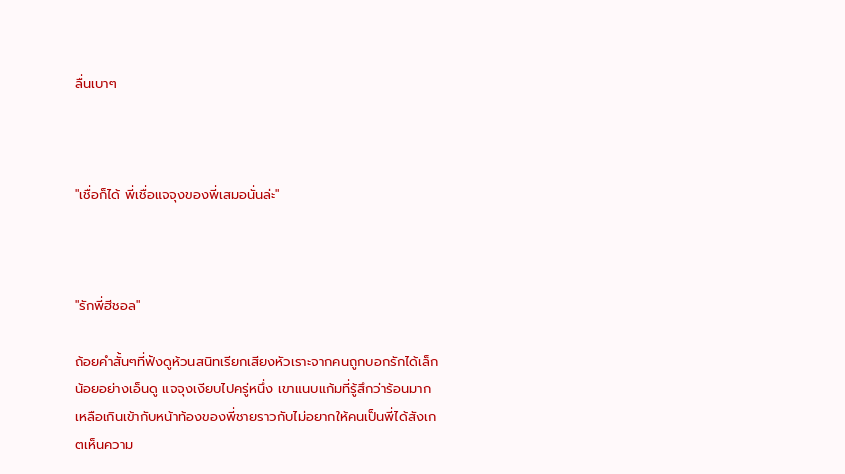ลื่นเบาๆ



"เชื่อก็ได้ พี่เชื่อแจจุงของพี่เสมอนั่นล่ะ"



"รักพี่ฮีชอล"

ถ้อยคำสั้นๆที่ฟังดูห้วนสนิทเรียกเสียงหัวเราะจากคนถูกบอกรักได้เล็กน้อยอย่างเอ็นดู แจจุงเงียบไปครู่หนึ่ง เขาแนบแก้มที่รู้สึกว่าร้อนมากเหลือเกินเข้ากับหน้าท้องของพี่ชายราวกับไม่อยากให้คนเป็นพี่ได้สังเกตเห็นความ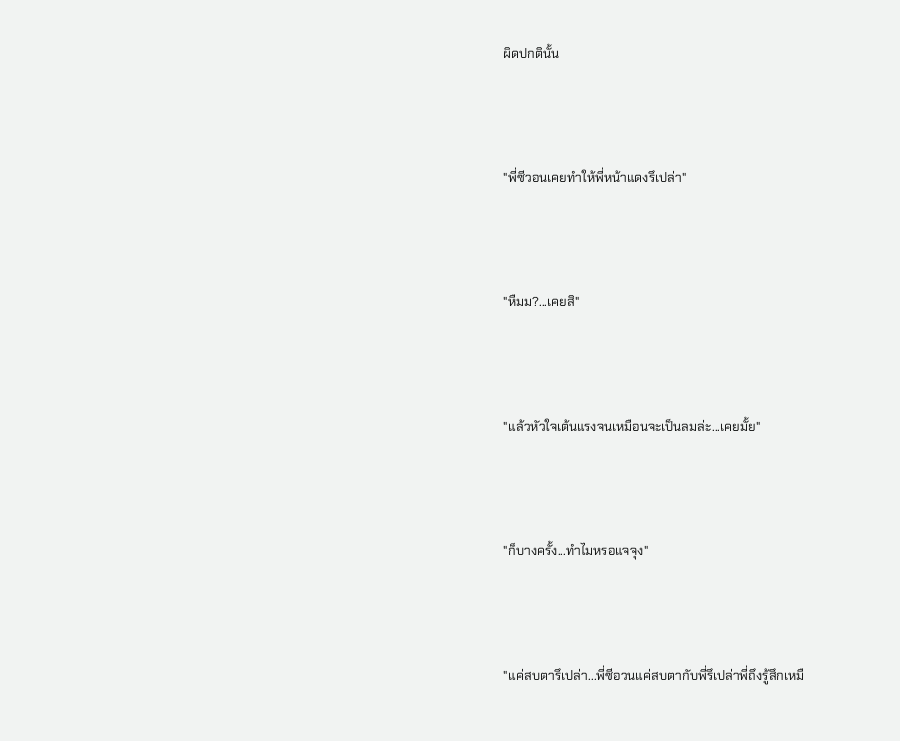ผิดปกตินั้น



"พี่ซีวอนเคยทำให้พี่หน้าแดงรึเปล่า"



"หืมม?...เคยสิ"



"แล้วหัวใจเต้นแรงจนเหมือนจะเป็นลมล่ะ...เคยมั้ย"



"ก็บางครั้ง...ทำไมหรอแจจุง"



"แค่สบตารึเปล่า...พี่ซีอวนแค่สบตากับพี่รึเปล่าพี่ถึงรู้สึกเหมื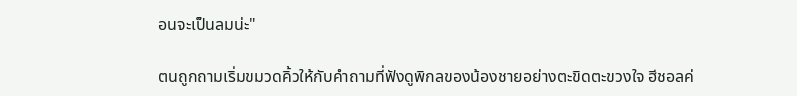อนจะเป็นลมน่ะ"

ตนถูกถามเริ่มขมวดคิ้วให้กับคำถามที่ฟังดูพิกลของน้องชายอย่างตะขิดตะขวงใจ ฮีชอลค่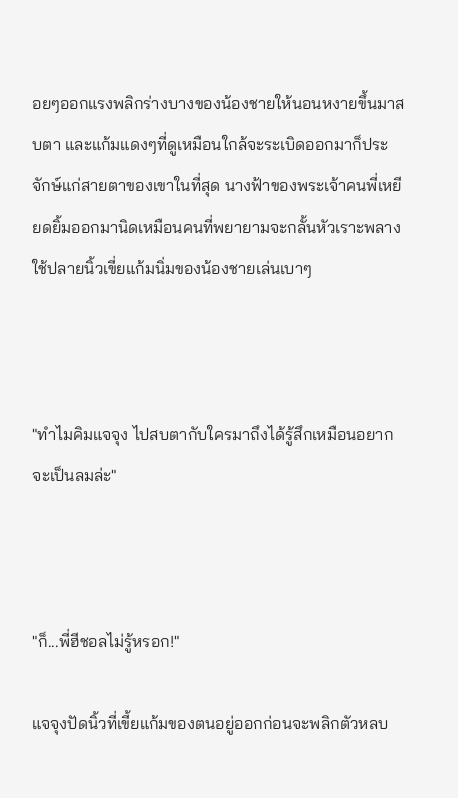อยๆออกแรงพลิกร่างบางของน้องชายให้นอนหงายขึ้นมาสบตา และแก้มแดงๆที่ดูเหมือนใกล้จะระเบิดออกมาก็ประจักษ์แก่สายตาของเขาในที่สุด นางฟ้าของพระเจ้าคนพี่เหยียดยิ้มออกมานิดเหมือนคนที่พยายามจะกลั้นหัวเราะพลางใช้ปลายนิ้วเขี่ยแก้มนิ่มของน้องชายเล่นเบาๆ



"ทำไมคิมแจจุง ไปสบตากับใครมาถึงได้รู้สึกเหมือนอยากจะเป็นลมล่ะ"



"ก็...พี่ฮีชอลไม่รู้หรอก!"

แจจุงปัดนิ้วที่เขี้ยแก้มของตนอยู่ออกก่อนจะพลิกตัวหลบ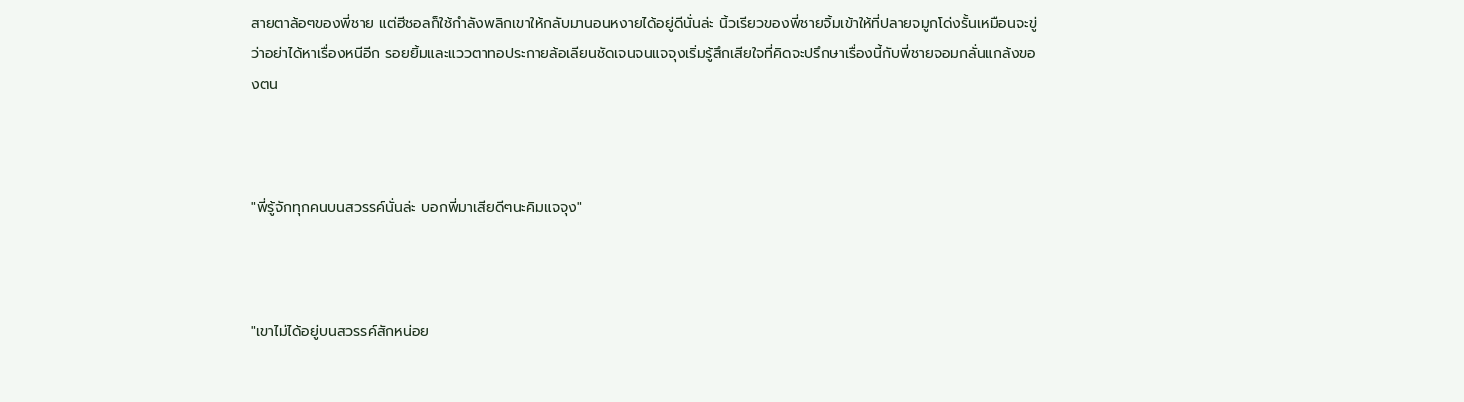สายตาล้อๆของพี่ชาย แต่ฮีชอลก็ใช้กำลังพลิกเขาให้กลับมานอนหงายได้อยู่ดีนั่นล่ะ นิ้วเรียวของพี่ชายจิ้มเข้าให้ที่ปลายจมูกโด่งรั้นเหมือนจะขู่ว่าอย่าได้หาเรื่องหนีอีก รอยยิ้มและแววตาทอประกายล้อเลียนชัดเจนจนแจจุงเริ่มรู้สึกเสียใจที่คิดจะปรึกษาเรื่องนี้กับพี่ชายจอมกลั่นแกล้งของตน



"พี่รู้จักทุกคนบนสวรรค์นั่นล่ะ บอกพี่มาเสียดีๆนะคิมแจจุง"



"เขาไม่ได้อยู่บนสวรรค์สักหน่อย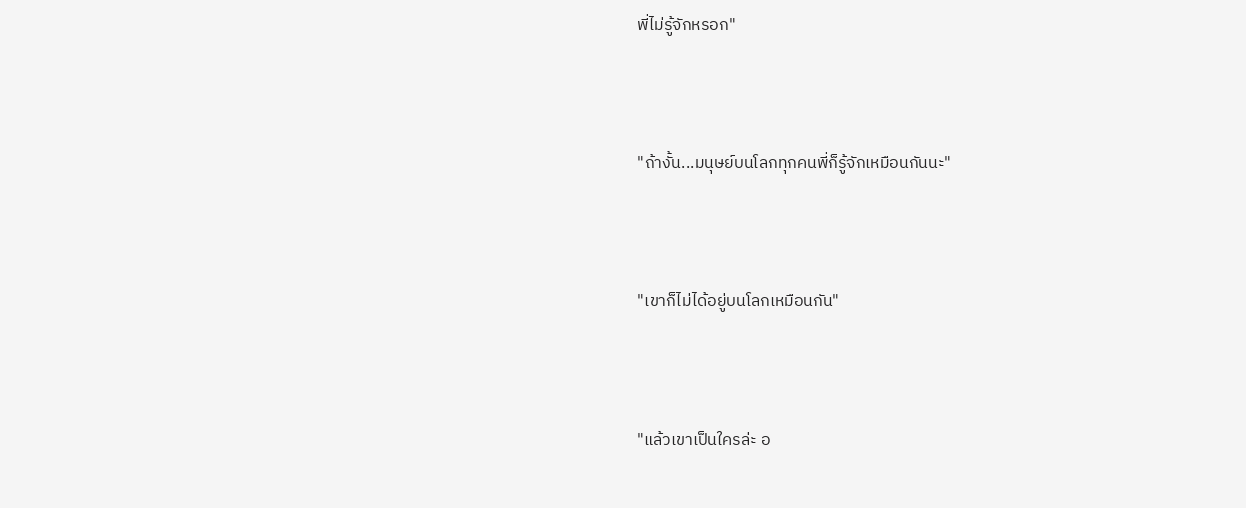พี่ไม่รู้จักหรอก"



"ถ้างั้น...มนุษย์บนโลกทุกคนพี่ก็รู้จักเหมือนกันนะ"



"เขาก็ไม่ได้อยู่บนโลกเหมือนกัน"



"แล้วเขาเป็นใครล่ะ อ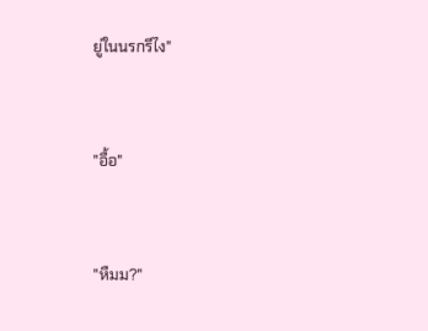ยู่ในนรกรึไง"



"อื้อ"



"หืมม?"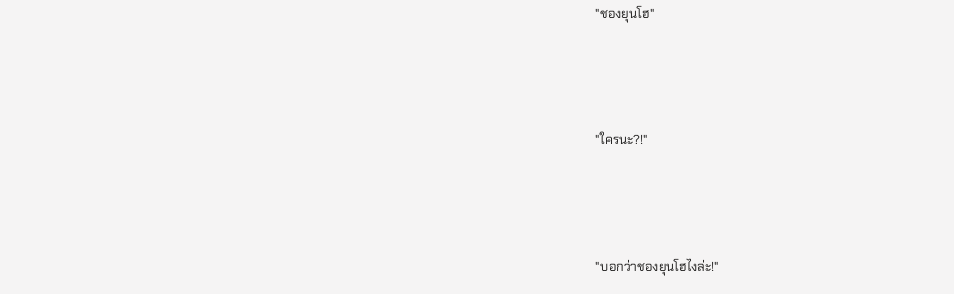"ชองยุนโฮ"



"ใครนะ?!"



"บอกว่าชองยุนโฮไงล่ะ!"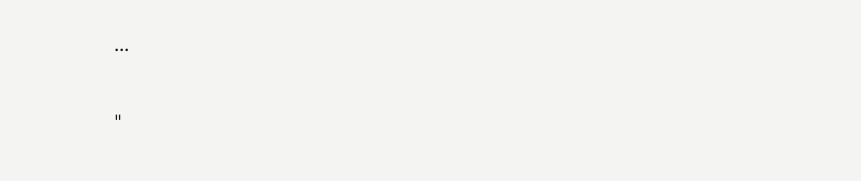...



"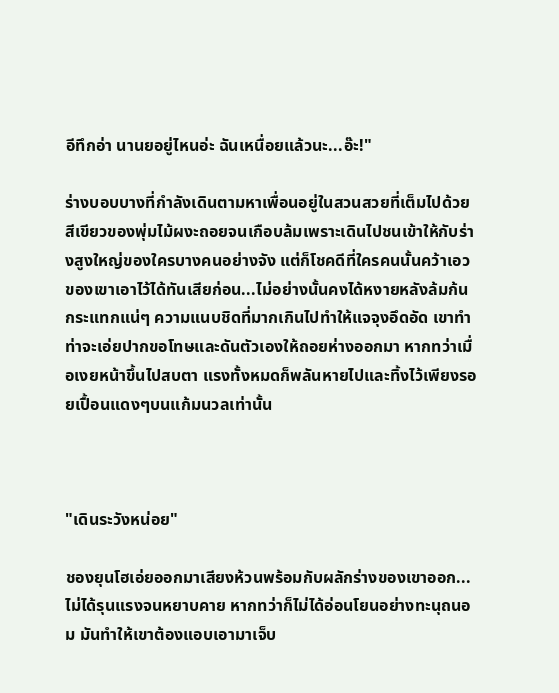อีทึกอ่า นานยอยู่ไหนอ่ะ ฉันเหนื่อยแล้วนะ...อ๊ะ!"

ร่างบอบบางที่กำลังเดินตามหาเพื่อนอยู่ในสวนสวยที่เต็มไปด้วยสีเขียวของพุ่มไม้ผงะถอยจนเกือบล้มเพราะเดินไปชนเข้าให้กับร่างสูงใหญ่ของใครบางคนอย่างจัง แต่ก็โชคดีที่ใครคนนั้นคว้าเอวของเขาเอาไว้ได้ทันเสียก่อน...ไม่อย่างนั้นคงได้หงายหลังล้มก้นกระแทกแน่ๆ ความแนบชิดที่มากเกินไปทำให้แจจุงอึดอัด เขาทำท่าจะเอ่ยปากขอโทษและดันตัวเองให้ถอยห่างออกมา หากทว่าเมื่อเงยหน้าขึ้นไปสบตา แรงทั้งหมดก็พลันหายไปและทิ้งไว้เพียงรอยเปื้อนแดงๆบนแก้มนวลเท่านั้น



"เดินระวังหน่อย"

ชองยุนโฮเอ่ยออกมาเสียงห้วนพร้อมกับผลักร่างของเขาออก...ไม่ได้รุนแรงจนหยาบคาย หากทว่าก็ไม่ได้อ่อนโยนอย่างทะนุถนอม มันทำให้เขาต้องแอบเอามาเจ็บ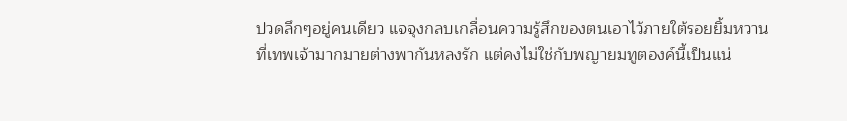ปวดลึกๆอยู่คนเดียว แจจุงกลบเกลื่อนความรู้สึกของตนเอาไว้ภายใต้รอยยิ้มหวานที่เทพเจ้ามากมายต่างพากันหลงรัก แต่คงไม่ใช่กับพญายมทูตองค์นี้เป็นแน่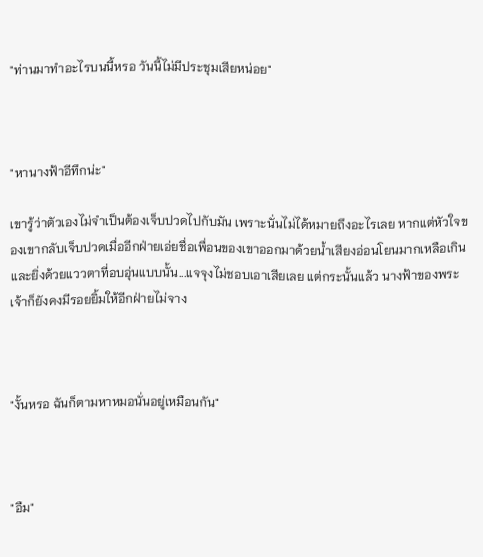"ท่านมาทำอะไรบนนี้หรอ วันนี้ไม่มีประชุมเสียหน่อย"



"หานางฟ้าอีทึกน่ะ"

เขารู้ว่าตัวเองไม่จำเป็นต้องเจ็บปวดไปกับมัน เพราะนั่นไม่ได้หมายถึงอะไรเลย หากแต่หัวใจของเขากลับเจ็บปวดเมื่ออีกฝ่ายเอ่ยชื่อเพื่อนของเขาออกมาด้วยน้ำเสียงอ่อนโยนมากเหลือเกิน และยิ่งด้วยแววตาที่อบอุ่นแบบนั้น...แจจุงไม่ชอบเอาเสียเลย แต่กระนั้นแล้ว นางฟ้าของพระเจ้าก็ยังคงมีรอยยิ้มให้อีกฝ่ายไม่จาง



"งั้นหรอ ฉันก็ตามหาหมอนั่นอยู่เหมือนกัน"



"อืม"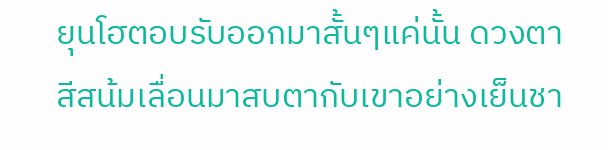ยุนโฮตอบรับออกมาสั้นๆแค่นั้น ดวงตาสีสน้มเลื่อนมาสบตากับเขาอย่างเย็นชา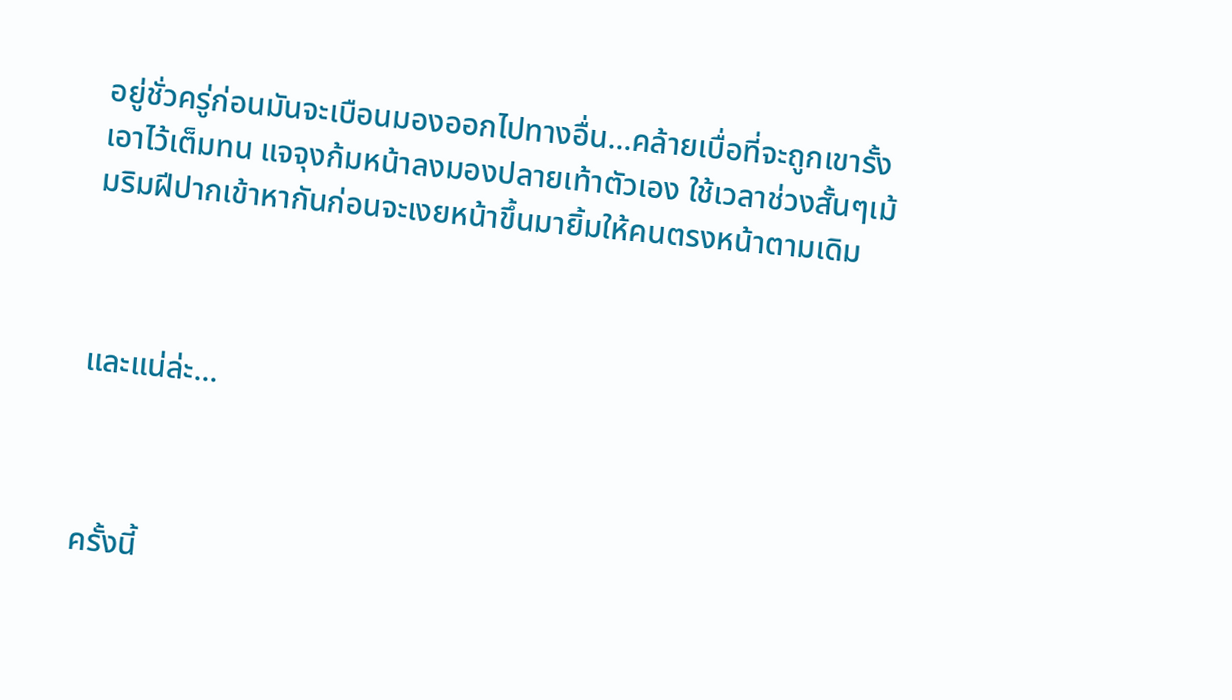อยู่ชั่วครู่ก่อนมันจะเบือนมองออกไปทางอื่น...คล้ายเบื่อที่จะถูกเขารั้งเอาไว้เต็มทน แจจุงก้มหน้าลงมองปลายเท้าตัวเอง ใช้เวลาช่วงสั้นๆเม้มริมฝีปากเข้าหากันก่อนจะเงยหน้าขึ้นมายิ้มให้คนตรงหน้าตามเดิม



และแน่ล่ะ...



ครั้งนี้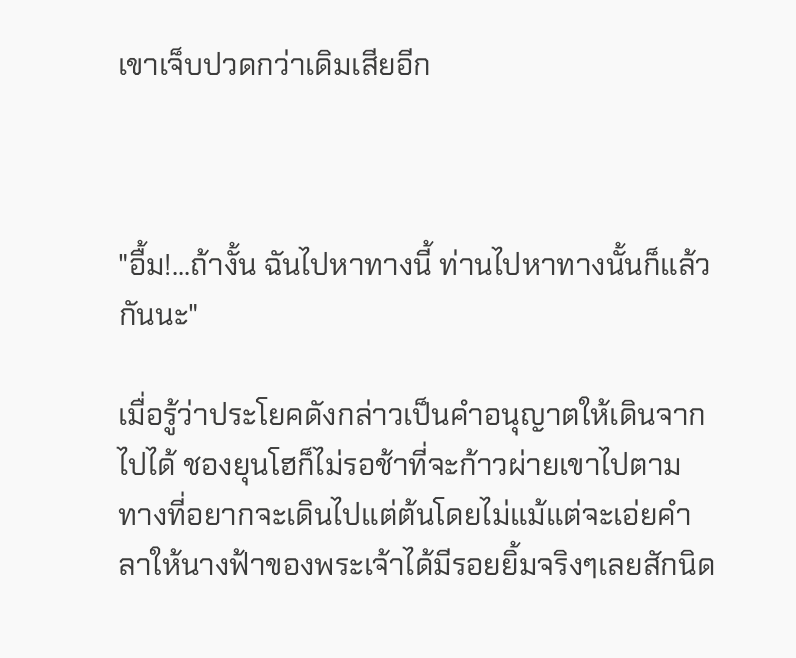เขาเจ็บปวดกว่าเดิมเสียอีก



"อื้ม!...ถ้างั้น ฉันไปหาทางนี้ ท่านไปหาทางนั้นก็แล้วกันนะ"

เมื่อรู้ว่าประโยคดังกล่าวเป็นคำอนุญาตให้เดินจากไปได้ ชองยุนโฮก็ไม่รอช้าที่จะก้าวผ่ายเขาไปตามทางที่อยากจะเดินไปแต่ต้นโดยไม่แม้แต่จะเอ่ยคำลาให้นางฟ้าของพระเจ้าได้มีรอยยิ้มจริงๆเลยสักนิด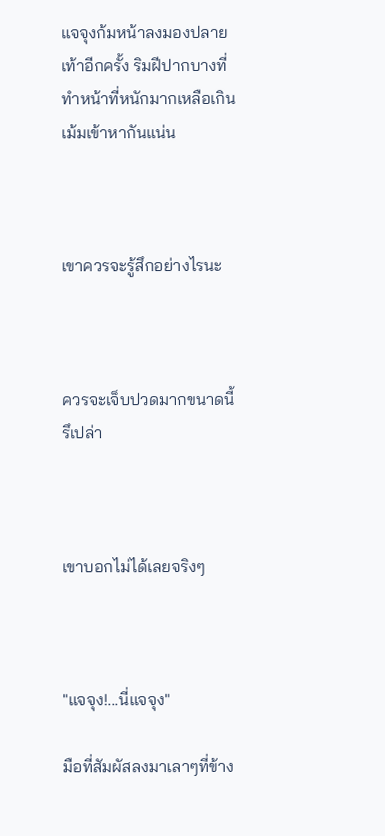แจจุงก้มหน้าลงมองปลายเท้าอีกครั้ง ริมฝีปากบางที่ทำหน้าที่หนักมากเหลือเกินเม้มเข้าหากันแน่น



เขาควรจะรู้สึกอย่างไรนะ



ควรจะเจ็บปวดมากขนาดนี้รึเปล่า



เขาบอกไม่ได้เลยจริงๆ



"แจจุง!...นี่แจจุง"

มือที่สัมผัสลงมาเลาๆที่ข้าง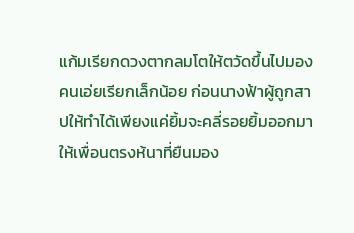แก้มเรียกดวงตากลมโตให้ตวัดขึ้นไปมองคนเอ่ยเรียกเล็กน้อย ก่อนนางฟ้าผู้ถูกสาปให้ทำได้เพียงแค่ยิ้มจะคลี่รอยยิ้มออกมาให้เพื่อนตรงห้นาที่ยืนมอง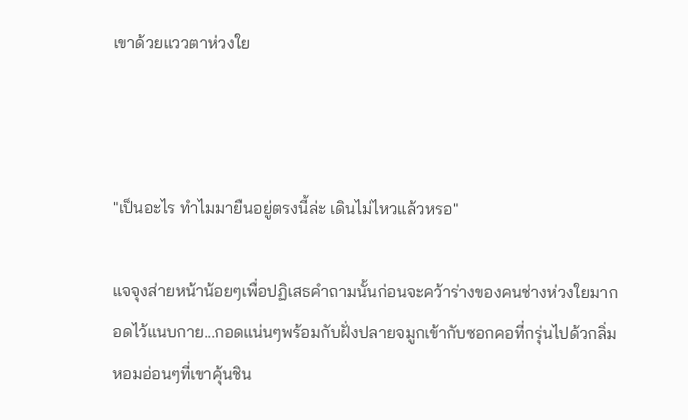เขาด้วยแววตาห่วงใย



"เป็นอะไร ทำไมมายืนอยู่ตรงนี้ล่ะ เดินไม่ไหวแล้วหรอ"

แจจุงส่ายหน้าน้อยๆเพื่อปฏิเสธคำถามนั้นก่อนจะคว้าร่างของคนช่างห่วงใยมากอดไว้แนบกาย...กอดแน่นๆพร้อมกับฝั่งปลายจมูกเข้ากับซอกคอที่กรุ่นไปด้วกลิ่มหอมอ่อนๆที่เขาคุ้นชิน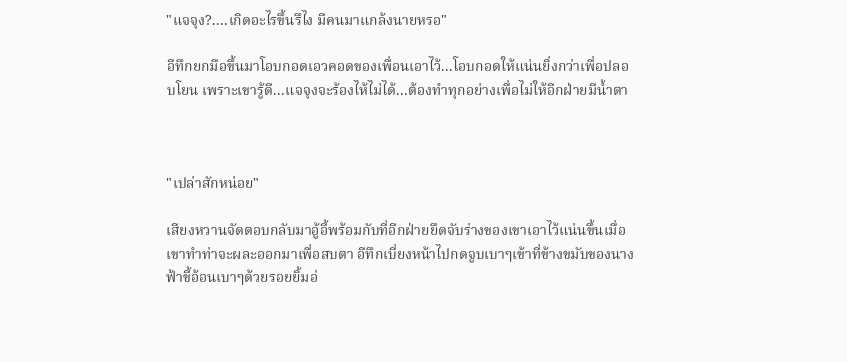"แจจุง?....เกิดอะไรขึ้นรึไง มีคนมาแกล้งนายหรอ"

อีทึกยกมือขึ้นมาโอบกอดเอวคอดของเพื่อนเอาไว้...โอบกอดให้แน่นยิ่งกว่าเพื่อปลอบโยน เพราะเขารู้ดี...แจจุงจะร้องไห้ไม่ได้...ต้องทำทุกอย่างเพื่อไม่ให้อีกฝ่ายมีน้ำตา



"เปล่าสักหน่อย"

เสียงหวานจัดตอบกลับมาอู้อี้พร้อมกับที่อีกฝ่ายยึดจับร่างของเขาเอาไว้แน่นขึ้นเมื่อเขาทำท่าจะผละออกมาเพื่อสบตา อีทึกเบี่ยงหน้าไปกดจูบเบาๆเข้าที่ข้างขมับของนางฟ้าขี้อ้อนเบาๆด้วยรอยยิ้มอ่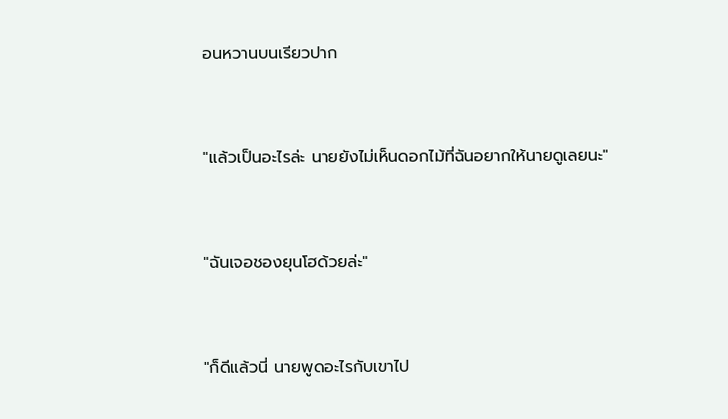อนหวานบนเรียวปาก



"แล้วเป็นอะไรล่ะ นายยังไม่เห็นดอกไม้ที่ฉันอยากให้นายดูเลยนะ"



"ฉันเจอชองยุนโฮด้วยล่ะ"



"ก็ดีแล้วนี่ นายพูดอะไรกับเขาไป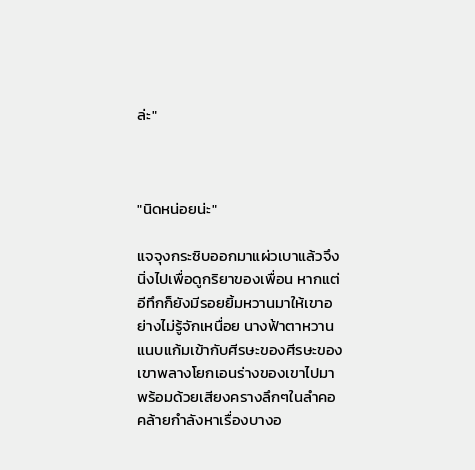ล่ะ"



"นิดหน่อยน่ะ"

แจจุงกระซิบออกมาแผ่วเบาแล้วจึงนิ่งไปเพื่อดูกริยาของเพื่อน หากแต่อีทึกก็ยังมีรอยยิ้มหวานมาให้เขาอย่างไม่รู้จักเหนื่อย นางฟ้าตาหวานแนบแก้มเข้ากับศีรษะของศีรษะของเขาพลางโยกเอนร่างของเขาไปมาพร้อมด้วยเสียงครางลึกๆในลำคอคล้ายกำลังหาเรื่องบางอ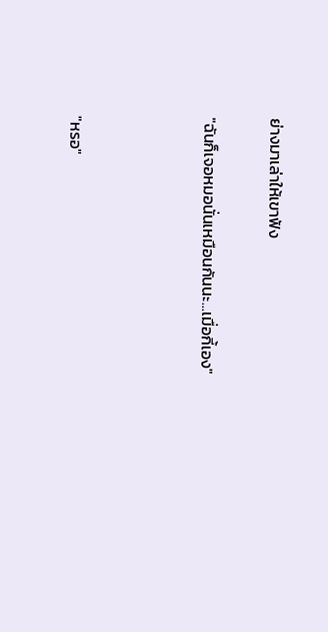ย่างมาเล่าให้เขาฟัง

"ฉันก็เจอหมอนั่นเหมือนกันนะ...เมื่อกี้เอง"



"หรอ"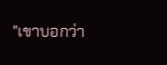"เขาบอกว่า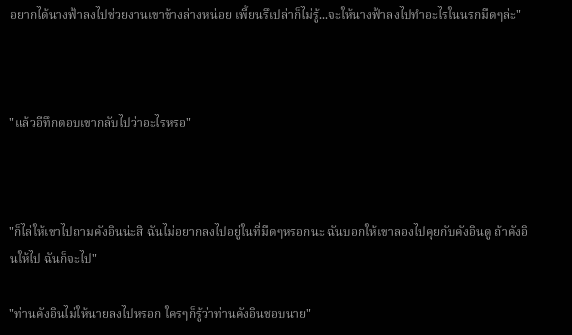อยากได้นางฟ้าลงไปช่วยงานเขาข้างล่างหน่อย เพี้ยนรึเปล่าก็ไม่รู้...จะให้นางฟ้าลงไปทำอะไรในนรกมืดๆล่ะ"



"แล้วอีทึกตอบเขากลับไปว่าอะไรหรอ"



"ก็ไล่ให้เขาไปถามคังอินน่ะสิ ฉันไม่อยากลงไปอยู่ในที่มืดๆหรอกนะ ฉันบอกให้เขาลองไปคุยกับคังอินดู ถ้าคังอินให้ไป ฉันก็จะไป"

"ท่านคังอินไม่ให้นายลงไปหรอก ใครๆก็รู้ว่าท่านคังอินชอบนาย"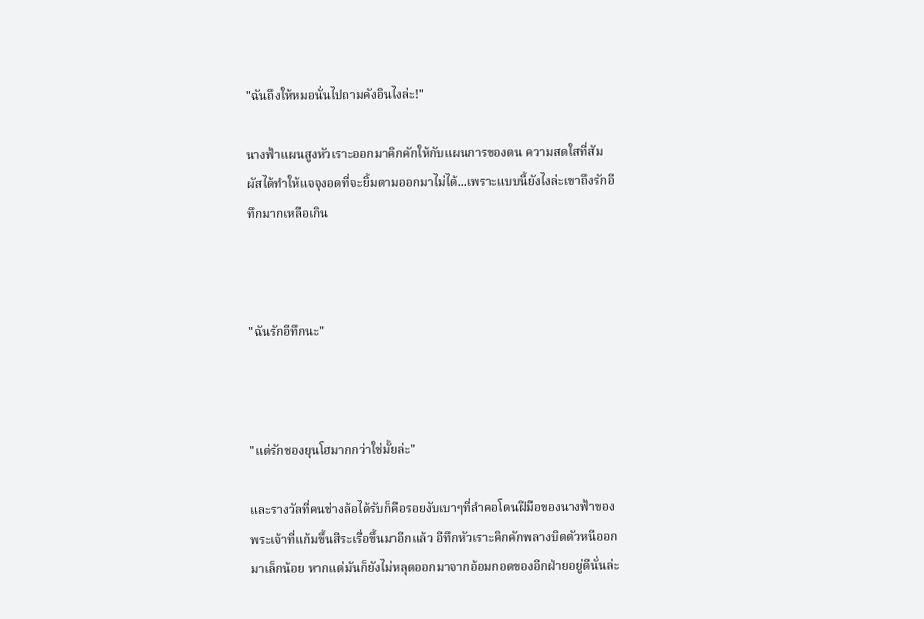"ฉันถึงให้หมอนั่นไปถามคังอินไงล่ะ!"

นางฟ้าแผนสูงหัวเราะออกมาคิกคักให้กับแผนการของตน ความสดใสที่สัมผัสได้ทำให้แจจุงอดที่จะยิ้มตามออกมาไม่ได้...เพราะแบบนี้ยังไงล่ะเขาถึงรักอีทึกมากเหลือเกิน



"ฉันรักอีทึกนะ"



"แต่รักชองยุนโฮมากกว่าใช่มั้ยล่ะ"

และรางวัลที่คนช่างล้อได้รับก็คือรอยงับเบาๆที่ลำคอโดนฝีมือของนางฟ้าของพระเจ้าที่แก้มขึ้นสีระเรื่อขึ้นมาอีกแล้ว อีทึกหัวเราะคิกคักพลางบิดตัวหนีออกมาเล็กน้อย หากแต่มันก็ยังไม่หลุดออกมาจากอ้อมกอดของอีกฝ่ายอยู่ดีนั่นล่ะ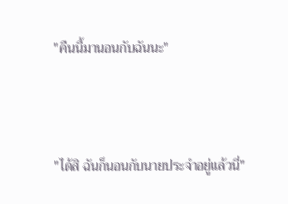"คืนนี้มานอนกับฉันนะ"



"ได้สิ ฉันก็นอนกับนายประจำอยู่แล้วนี่"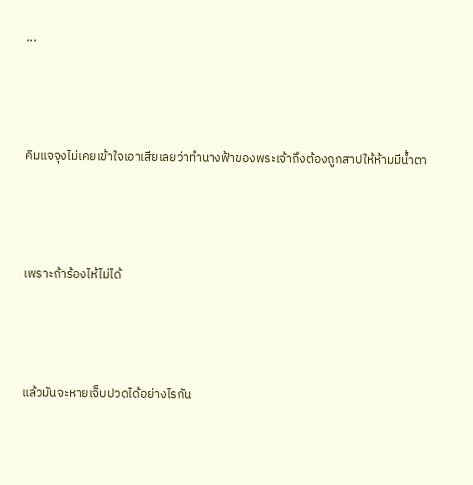...



คิมแจจุงไม่เคยเข้าใจเอาเสียเลยว่าทำนางฟ้าของพระเจ้าถึงต้องถูกสาปให้ห้ามมีน้ำตา



เพราะถ้าร้องไห้ไม่ได้



แล้วมันจะหายเจ็บปวดได้อย่างไรกัน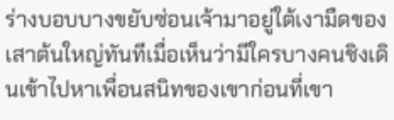ร่างบอบบางขยับซ่อนเจ้ามาอยู่ใต้เงามืดของเสาต้นใหญ่ทันทีเมื่อเห็นว่ามีใครบางคนชิงเดินเข้าไปหาเพื่อนสนิทของเขาก่อนที่เขา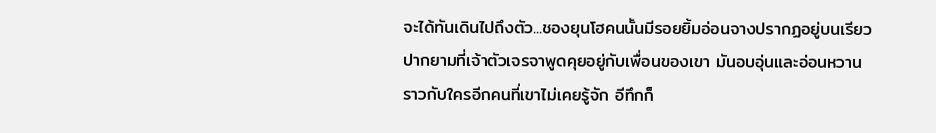จะได้ทันเดินไปถึงตัว...ชองยุนโฮคนนั้นมีรอยยิ้มอ่อนจางปรากฏอยู่บนเรียวปากยามที่เจ้าตัวเจรจาพูดคุยอยู่กับเพื่อนของเขา มันอบอุ่นและอ่อนหวานราวกับใครอีกคนที่เขาไม่เคยรู้จัก อีทึกก็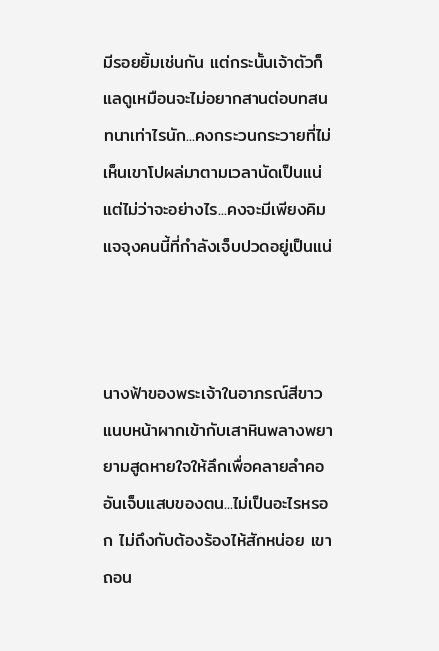มีรอยยิ้มเช่นกัน แต่กระนั้นเจ้าตัวก็แลดูเหมือนจะไม่อยากสานต่อบทสนทนาเท่าไรนัก...คงกระวนกระวายที่ไม่เห็นเขาโปผล่มาตามเวลานัดเป็นแน่ แต่ไม่ว่าจะอย่างไร...คงจะมีเพียงคิมแจจุงคนนี้ที่กำลังเจ็บปวดอยู่เป็นแน่



นางฟ้าของพระเจ้าในอาภรณ์สีขาวแนบหน้าผากเข้ากับเสาหินพลางพยายามสูดหายใจให้ลึกเพื่อคลายลำคออันเจ็บแสบของตน...ไม่เป็นอะไรหรอก ไม่ถึงกับต้องร้องไห้สักหน่อย เขาถอน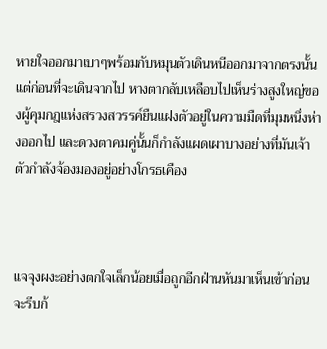หายใจออกมาเบาๆพร้อมกับหมุนตัวเดินหนีออกมาจากตรงนั้น แต่ก่อนที่จะเดินจากไป หางตากลับเหลือบไปเห็นร่างสูงใหญ่ของผู้คุมกฎแห่งสรวงสวรรค์ยืนแฝงตัวอยู่ในความมืดที่มุมหนึ่งห่างออกไป และดวงตาคมคู่นั้นก็กำลังแผดเผาบางอย่างที่มันเจ้าตัวกำลังจ้องมองอยู่อย่างโกรธเคือง



แจจุงผงะอย่างตกใจเล็กน้อยเมื่อถูกอีกฝ่านหันมาเห็นเข้าก่อนจะรีบก้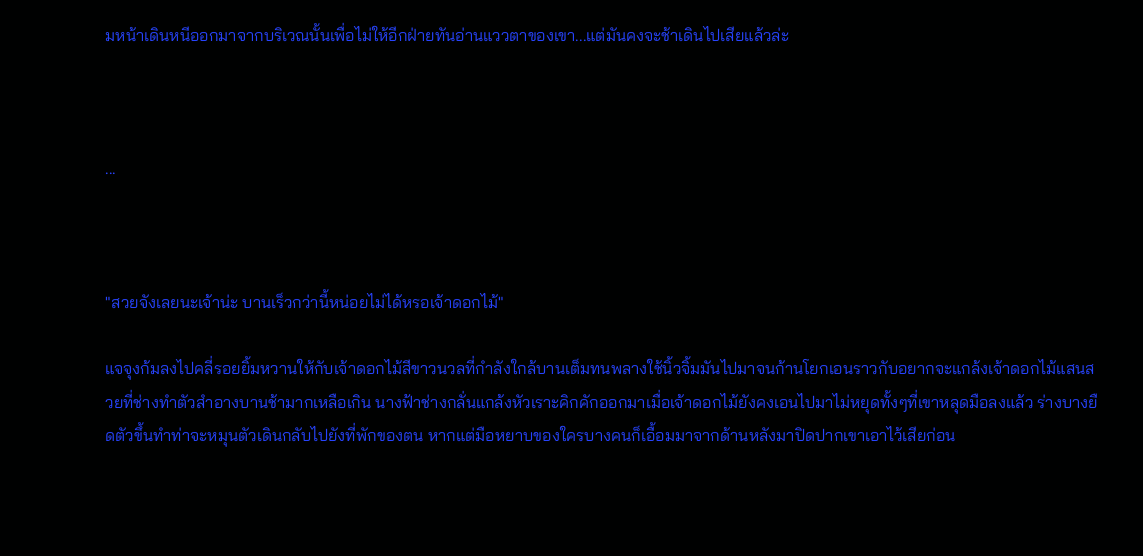มหน้าเดินหนีออกมาจากบริเวณนั้นเพื่อไม่ให้อีกฝ่ายทันอ่านแววตาของเขา...แต่มันคงจะช้าเดินไปเสียแล้วล่ะ



...



"สวยจังเลยนะเจ้าน่ะ บานเร็วกว่านี้หน่อยไม่ได้หรอเจ้าดอกไม้"

แจจุงก้มลงไปคลี่รอยยิ้มหวานให้กับเจ้าดอกไม้สีขาวนวลที่กำลังใกล้บานเต็มทนพลางใช้นิ้วจิ้มมันไปมาจนก้านโยกเอนราวกับอยากจะแกล้งเจ้าดอกไม้แสนสวยที่ช่างทำตัวสำอางบานช้ามากเหลือเกิน นางฟ้าช่างกลั่นแกล้งหัวเราะคิกคักออกมาเมื่อเจ้าดอกไม้ยังคงเอนไปมาไม่หยุดทั้งๆที่เขาหลุดมือลงแล้ว ร่างบางยืดตัวขึ้นทำท่าจะหมุนตัวเดินกลับไปยังที่พักของตน หากแต่มือหยาบของใครบางคนก็เอื้อมมาจากด้านหลังมาปิดปากเขาเอาไว้เสียก่อน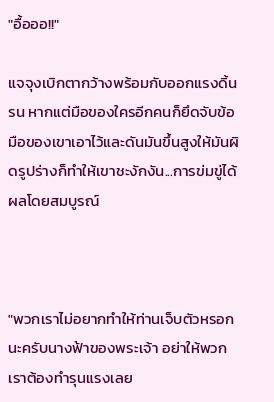"อื้อออ!!"

แจจุงเบิกตากว้างพร้อมกับออกแรงดิ้นรน หากแต่มือของใครอีกคนก็ยึดจับข้อมือของเขาเอาไว้และดันมันขึ้นสูงให้มันผิดรูปร่างก็ทำให้เขาชะงักงัน...การข่มขู่ได้ผลโดยสมบูรณ์



"พวกเราไม่อยากทำให้ท่านเจ็บตัวหรอกนะครับนางฟ้าของพระเจ้า อย่าให้พวกเราต้องทำรุนแรงเลย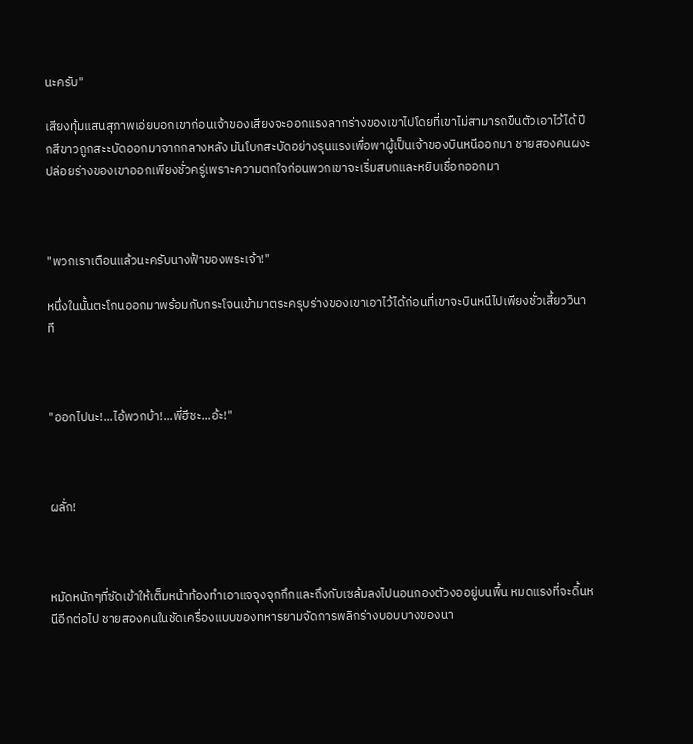นะครับ"

เสียงทุ้มแสนสุภาพเอ่ยบอกเขาก่อนเจ้าของเสียงจะออกแรงลากร่างของเขาไปโดยที่เขาไม่สามารถขืนตัวเอาไว้ได้ ปีกสีขาวถูกสะะบัดออกมาจากกลางหลัง มันโบกสะบัดอย่างรุนแรงเพื่อพาผู้เป็นเจ้าของบินหนีออกมา ชายสองคนผงะปล่อยร่างของเขาออกเพียงชั่วครู่เพราะความตกใจก่อนพวกเขาจะเริ่มสบถและหยิบเชื่อกออกมา



"พวกเราเตือนแล้วนะครับนางฟ้าของพระเจ้า!"

หนึ่งในนั้นตะโกนออกมาพร้อมกับกระโจนเข้ามาตระครุบร่างของเขาเอาไว้ได้ก่อนที่เขาจะบินหนีไปเพียงชั่วเสี้ยววินาที



"ออกไปนะ!...ไอ้พวกบ้า!...พี่ฮีชะ...อ้ะ!"



ผลั่ก!



หมัดหนักๆที่ซัดเข้าให้เต็มหน้าท้องทำเอาแจจุงจุกกึกและถึงกับเซล้มลงไปนอนกองตัวงออยู่บนพื้น หมดแรงที่จะดิ้นหนีอีกต่อไป ชายสองคนในชัดเครื่องแบบของทหารยามจัดการพลิกร่างบอบบางของนา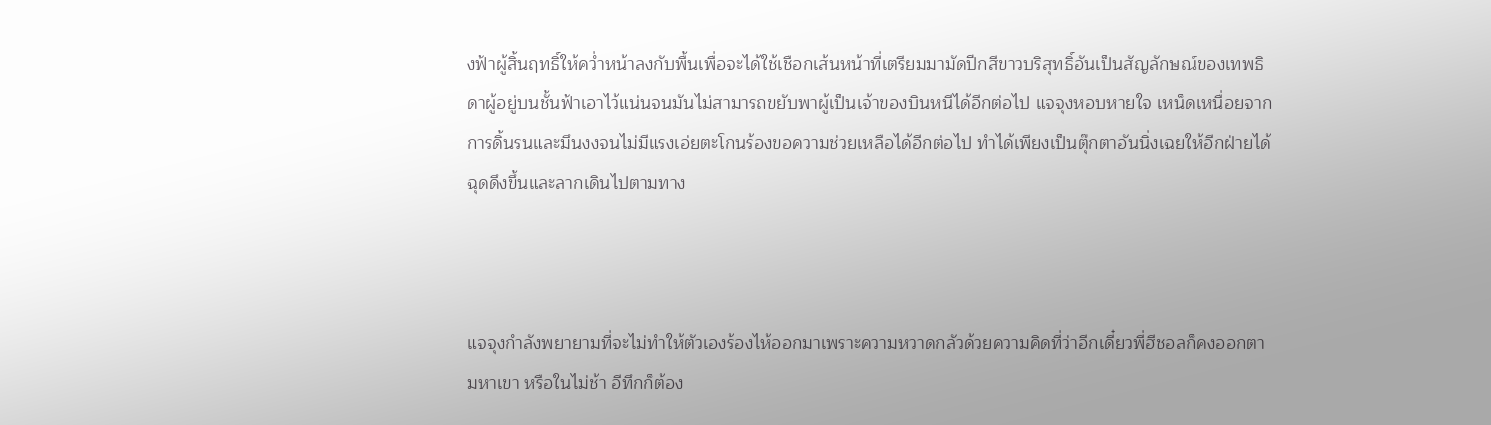งฟ้าผู้สิ้นฤทธิ์ให้คว่ำหน้าลงกับพื้นเพื่อจะได้ใช้เชือกเส้นหน้าที่เตรียมมามัดปีกสีขาวบริสุทธิ์อันเป็นสัญลักษณ์ของเทพธิดาผู้อยู่บนชั้นฟ้าเอาไว้แน่นจนมันไม่สามารถขยับพาผู้เป็นเจ้าของบินหนีได้อีกต่อไป แจจุงหอบหายใจ เหน็ดเหนื่อยจากการดิ้นรนและมึนงงจนไม่มีแรงเอ่ยตะโกนร้องขอความช่วยเหลือได้อีกต่อไป ทำได้เพียงเป็นตุ๊กตาอันนิ่งเฉยให้อีกฝ่ายได้ฉุดดึงขึ้นและลากเดินไปตามทาง



แจจุงกำลังพยายามที่จะไม่ทำให้ตัวเองร้องไห้ออกมาเพราะความหวาดกลัวด้วยความคิดที่ว่าอีกเดี๋ยวพี่ฮีชอลก็คงออกตามหาเขา หรือในไม่ช้า อีทึกก็ต้อง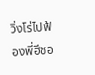วิ่งโร่ไปฟ้องพี่ฮีชอ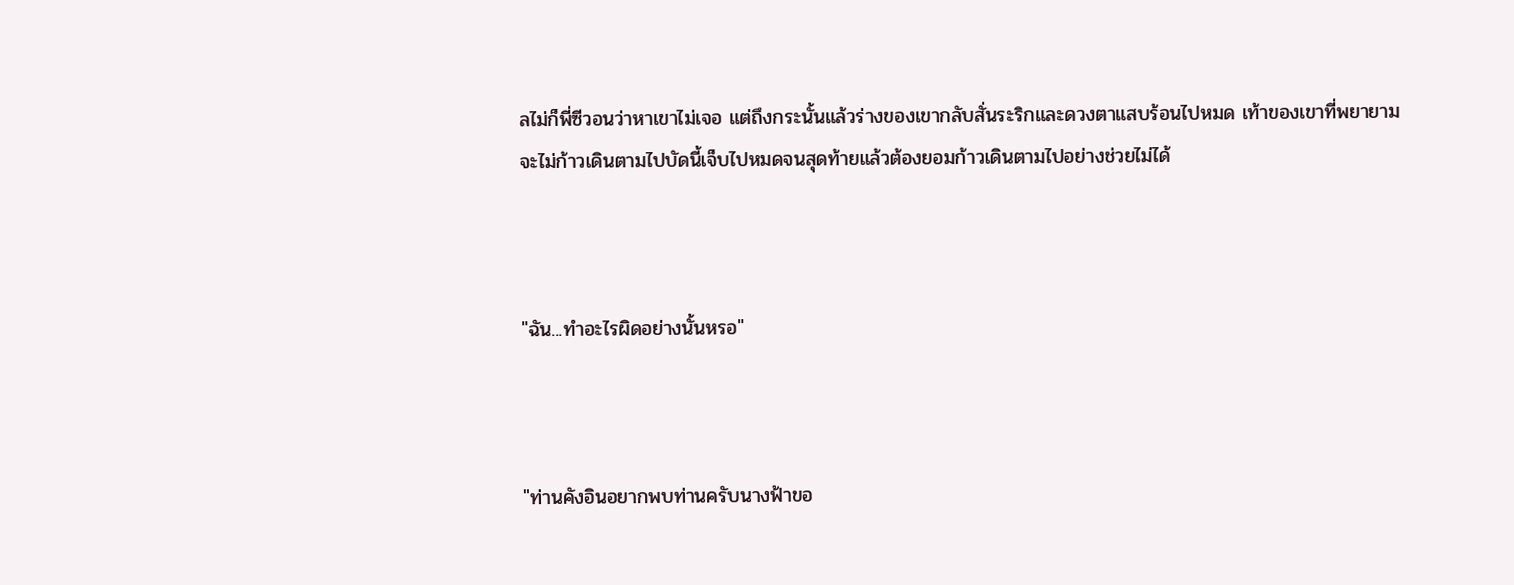ลไม่ก็พี่ซีวอนว่าหาเขาไม่เจอ แต่ถึงกระนั้นแล้วร่างของเขากลับสั่นระริกและดวงตาแสบร้อนไปหมด เท้าของเขาที่พยายามจะไม่ก้าวเดินตามไปบัดนี้เจ็บไปหมดจนสุดท้ายแล้วต้องยอมก้าวเดินตามไปอย่างช่วยไม่ได้



"ฉัน...ทำอะไรผิดอย่างนั้นหรอ"



"ท่านคังอินอยากพบท่านครับนางฟ้าขอ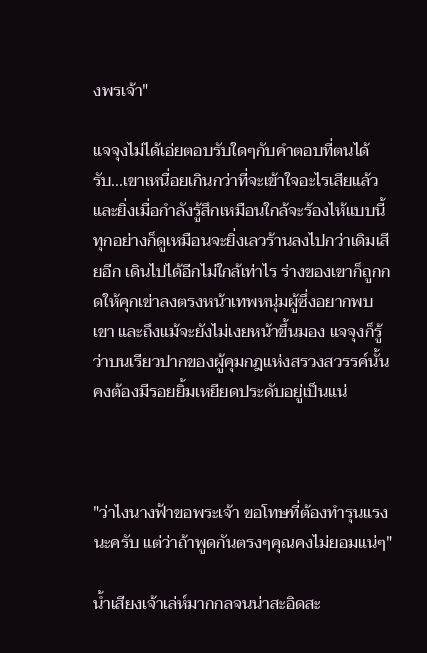งพรเจ้า"

แจจุงไม่ได้เอ่ยตอบรับใดๆกับคำตอบที่ตนได้รับ...เขาเหนื่อยเกินกว่าที่จะเข้าใจอะไรเสียแล้ว และยิ่งเมื่อกำลังรู้สึกเหมือนใกล้จะร้องไห้แบบนี้ ทุกอย่างก็ดูเหมือนจะยิ่งเลวร้านลงไปกว่าเดิมเสียอีก เดินไปได้อีกไม่ใกล้เท่าไร ร่างของเขาก็ถูกกดให้คุกเข่าลงตรงหน้าเทพหนุ่มผู้ซึ่งอยากพบเขา และถึงแม้จะยังไม่เงยหน้าขึ้นมอง แจจุงก็รู้ว่าบนเรียวปากของผู้คุมกฎแห่งสรวงสวรรค์นั้นคงต้องมีรอยยิ้มเหยียดประดับอยู่เป็นแน่



"ว่าไงนางฟ้าขอพระเจ้า ขอโทษที่ต้องทำรุนแรงนะครับ แต่ว่าถ้าพูดกันตรงๆคุณคงไม่ยอมแน่ๆ"

น้ำเสียงเจ้าเล่ห์มากกลจนน่าสะอิดสะ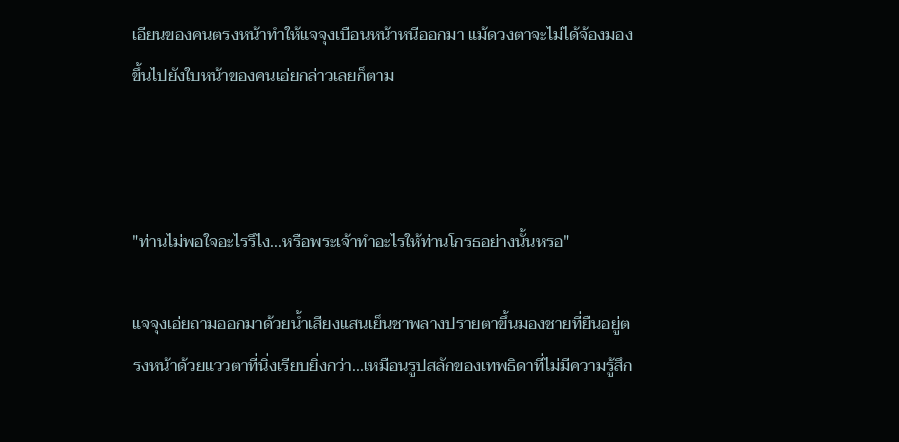เอียนของคนตรงหน้าทำให้แจจุงเบือนหน้าหนีออกมา แม้ดวงตาจะไม่ได้จ้องมองขึ้นไปยังใบหน้าของคนเอ่ยกล่าวเลยก็ตาม



"ท่านไม่พอใจอะไรรึไง...หรือพระเจ้าทำอะไรให้ท่านโกรธอย่างนั้นหรอ"

แจจุงเอ่ยถามออกมาด้วยน้ำเสียงแสนเย็นชาพลางปรายตาขึ้นมองชายที่ยืนอยู่ตรงหน้าด้วยแววตาที่นิ่งเรียบยิ่งกว่า...เหมือนรูปสลักของเทพธิดาที่ไม่มีความรู้สึก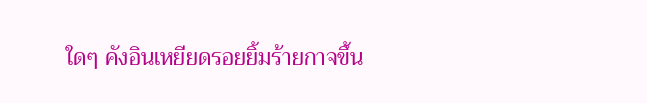ใดๆ คังอินเหยียดรอยยิ้มร้ายกาจขึ้น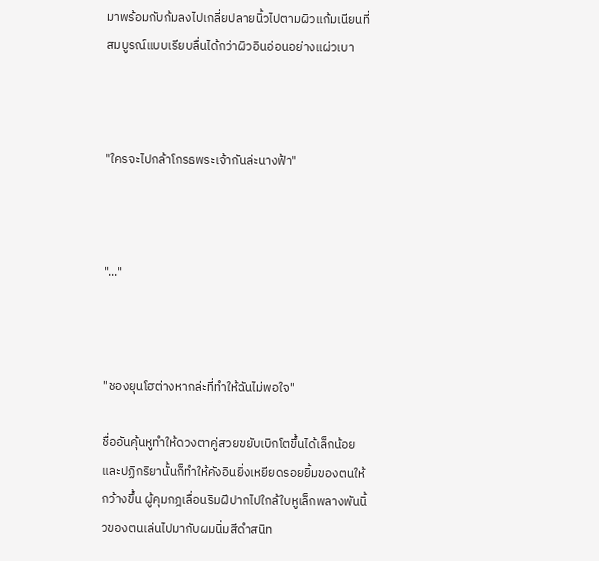มาพร้อมกับก้มลงไปเกลี่ยปลายนิ้วไปตามผิวแก้มเนียนที่สมบูรณ์แบบเรียบลื่นได้กว่าผิวอินอ่อนอย่างแผ่วเบา



"ใครจะไปกล้าโกรธพระเจ้ากันล่ะนางฟ้า"



"..."



"ชองยุนโฮต่างหากล่ะที่ทำให้ฉันไม่พอใจ"

ชื่ออันคุ้นหูทำให้ดวงตาคู่สวยขยับเบิกโตขึ้นได้เล็กน้อย และปฏิกริยานั้นก็ทำให้คังอินยิ่งเหยียดรอยยิ้มของตนให้กว้างขึ้น ผู้คุมกฎเลื่อนริมฝีปากไปใกล้ใบหูเล็กพลางพันนิ้วของตนเล่นไปมากับผมนิ่มสีดำสนิท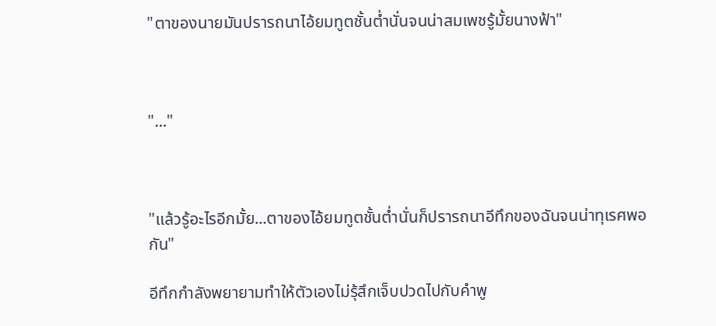"ตาของนายมันปรารถนาไอ้ยมทูตชั้นต่ำนั่นจนน่าสมเพชรู้มั้ยนางฟ้า"



"..."



"แล้วรู้อะไรอีกมั้ย...ตาของไอ้ยมทูตชั้นต่ำนั่นก็ปรารถนาอีทึกของฉันจนน่าทุเรศพอกัน"

อีทึกกำลังพยายามทำให้ตัวเองไม่รุ้สึกเจ็บปวดไปกับคำพู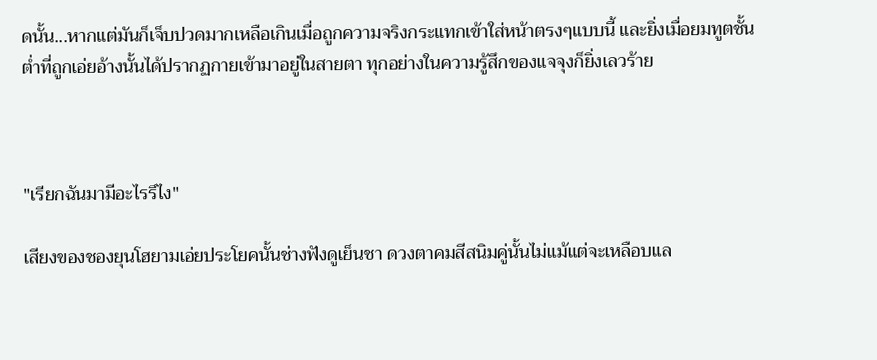ดนั้น...หากแต่มันก็เจ็บปวดมากเหลือเกินเมื่อถูกความจริงกระแทกเข้าใส่หน้าตรงๆแบบนี้ และยิ่งเมื่อยมทูตชั้นต่ำที่ถูกเอ่ยอ้างนั้นได้ปรากฏกายเข้ามาอยู่ในสายตา ทุกอย่างในความรู้สึกของแจจุงก็ยิ่งเลวร้าย



"เรียกฉันมามีอะไรรึไง"

เสียงของชองยุนโฮยามเอ่ยประโยคนั้นช่างฟังดูเย็นชา ดวงตาคมสีสนิมคู่นั้นไม่แม้แต่จะเหลือบแล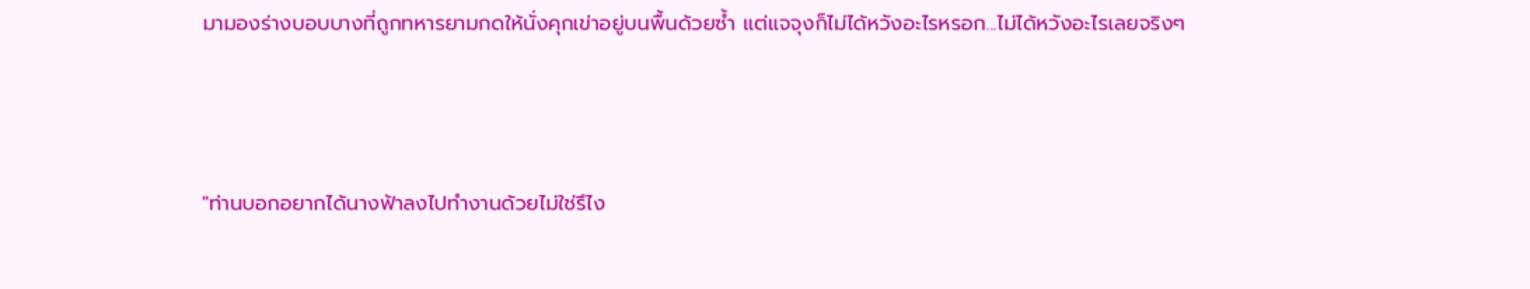มามองร่างบอบบางที่ถูกทหารยามกดให้นั่งคุกเข่าอยู่บนพื้นด้วยซ้ำ แต่แจจุงก็ไม่ได้หวังอะไรหรอก...ไม่ได้หวังอะไรเลยจริงๆ



"ท่านบอกอยากได้นางฟ้าลงไปทำงานด้วยไม่ใช่รึไง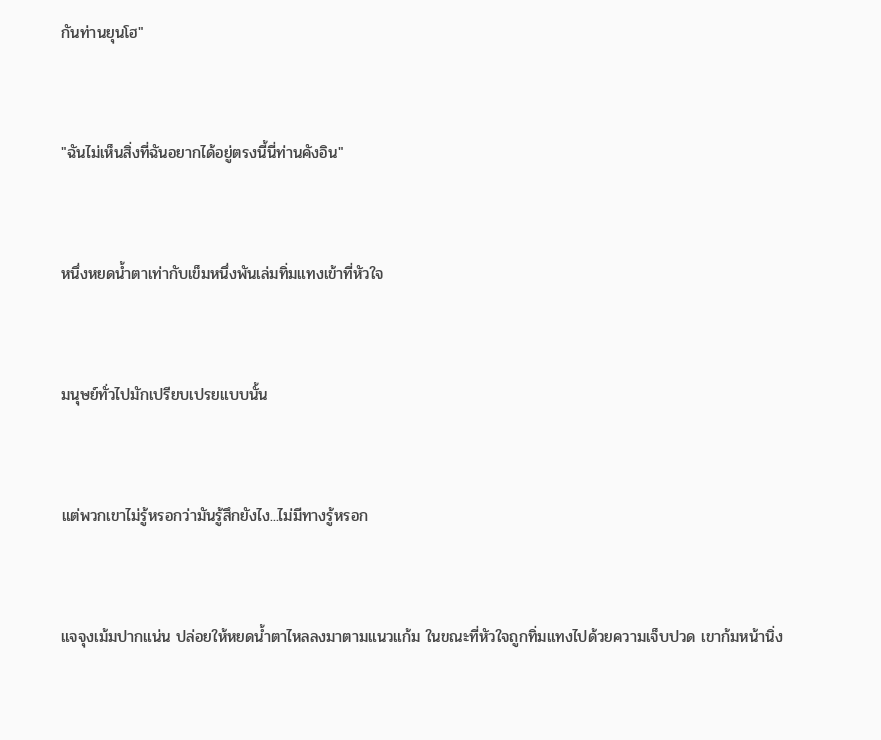กันท่านยุนโฮ"



"ฉันไม่เห็นสิ่งที่ฉันอยากได้อยู่ตรงนี้นี่ท่านคังอิน"



หนึ่งหยดน้ำตาเท่ากับเข็มหนึ่งพันเล่มทิ่มแทงเข้าที่หัวใจ



มนุษย์ทั่วไปมักเปรียบเปรยแบบนั้น



แต่พวกเขาไม่รู้หรอกว่ามันรู้สึกยังไง...ไม่มีทางรู้หรอก



แจจุงเม้มปากแน่น ปล่อยให้หยดน้ำตาไหลลงมาตามแนวแก้ม ในขณะที่หัวใจถูกทิ่มแทงไปด้วยความเจ็บปวด เขาก้มหน้านิ่ง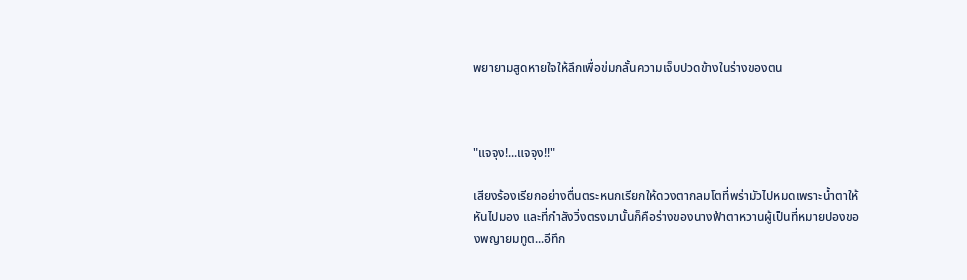พยายามสูดหายใจให้ลึกเพื่อข่มกลั้นความเจ็บปวดข้างในร่างของตน



"แจจุง!...แจจุง!!"

เสียงร้องเรียกอย่างตื่นตระหนกเรียกให้ดวงตากลมโตที่พร่ามัวไปหมดเพราะน้ำตาให้หันไปมอง และที่กำลังวิ่งตรงมานั้นก็คือร่างของนางฟ้าตาหวานผู้เป็นที่หมายปองของพญายมทูต...อีทึก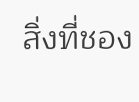สิ่งที่ชอง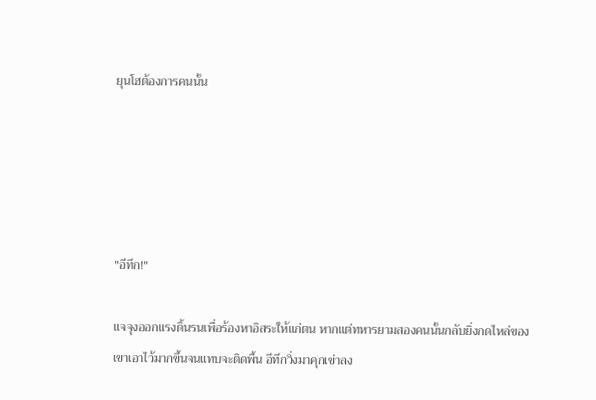ยุนโฮต้องการคนนั้น





"อีทึก!"

แจจุงออกแรงดิ้นรนเพื่อร้องหาอิสระให้แก่ตน หากแต่ทหารยามสองคนนั้นกลับยิ่งกดไหล่ของเขาเอาไว้มากขึ้นจนแทบจะติดพื้น อีทึกวิ่งมาคุกเข่าลง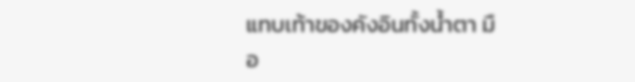แทบเท้าของคังอินทั้งน้ำตา มือ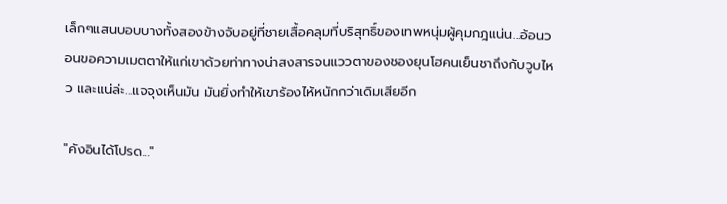เล็กๆแสนบอบบางทั้งสองข้างจับอยู่ที่ชายเสื้อคลุมที่บริสุทธิ์ของเทพหนุ่มผู้คุมกฎแน่น...อ้อนวอนขอความเมตตาให้แก่เขาด้วยท่าทางน่าสงสารจนแววตาของชองยุนโฮคนเย็นชาถึงกับวูบไหว และแน่ล่ะ...แจจุงเห็นมัน มันยิ่งทำให้เขาร้องไห้หนักกว่าเดิมเสียอีก

"คังอินได้โปรด..."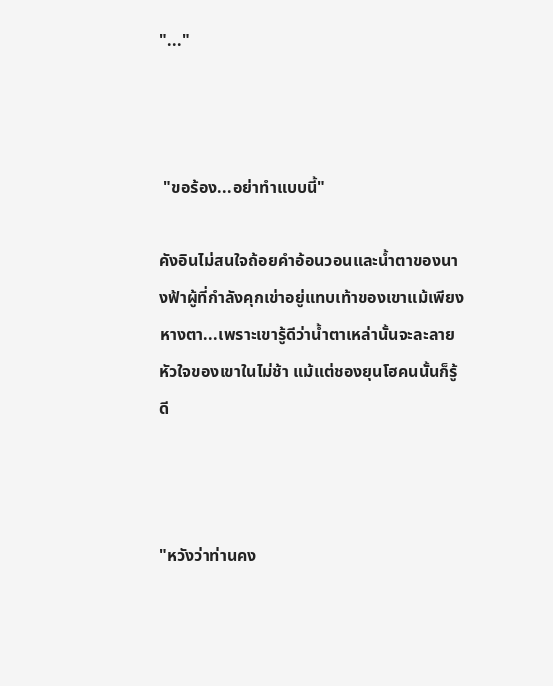"..."



 "ขอร้อง...อย่าทำแบบนี้"

คังอินไม่สนใจถ้อยคำอ้อนวอนและน้ำตาของนางฟ้าผู้ที่กำลังคุกเข่าอยู่แทบเท้าของเขาแม้เพียงหางตา...เพราะเขารู้ดีว่าน้ำตาเหล่านั้นจะละลายหัวใจของเขาในไม่ช้า แม้แต่ชองยุนโฮคนนั้นก็รู้ดี



"หวังว่าท่านคง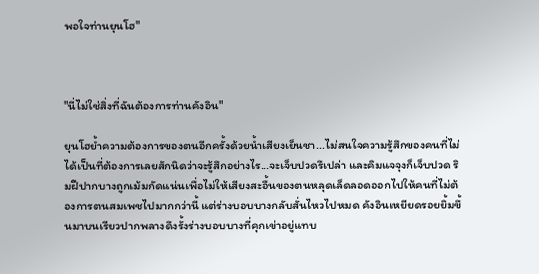พอใจท่านยุนโฮ"



"นี่ไม่ใช่สิ่งที่ฉันต้องการท่านคังอิน"

ยุนโฮย้ำความต้องการของตนอีกครั้งด้วยน้ำเสียงเย็นชา...ไม่สนใจความรู้สึกของคนที่ไม่ได้เป็นที่ต้องการเลยสักนิดว่าจะรู้สึกอย่างไร...จะเจ็บปวดรึเปล่า และคิมแจจุงก็เจ็บปวด ริมฝีปากบางถูกเม้มกัดแน่นเพื่อไม่ให้เสียงสะอื้นของตนหลุดเล็ดลอดออกไปให้คนที่ไม่ต้องการตนสมเพชไปมากกว่านี้ แต่ร่างบอบบางกลับสั่นไหวไปหมด คังอินเหยียดรอยยิ้มขึ้นมาบนเรียวปากพลางดึงรั้งร่างบอบบางที่คุกเข่าอยู่แทบ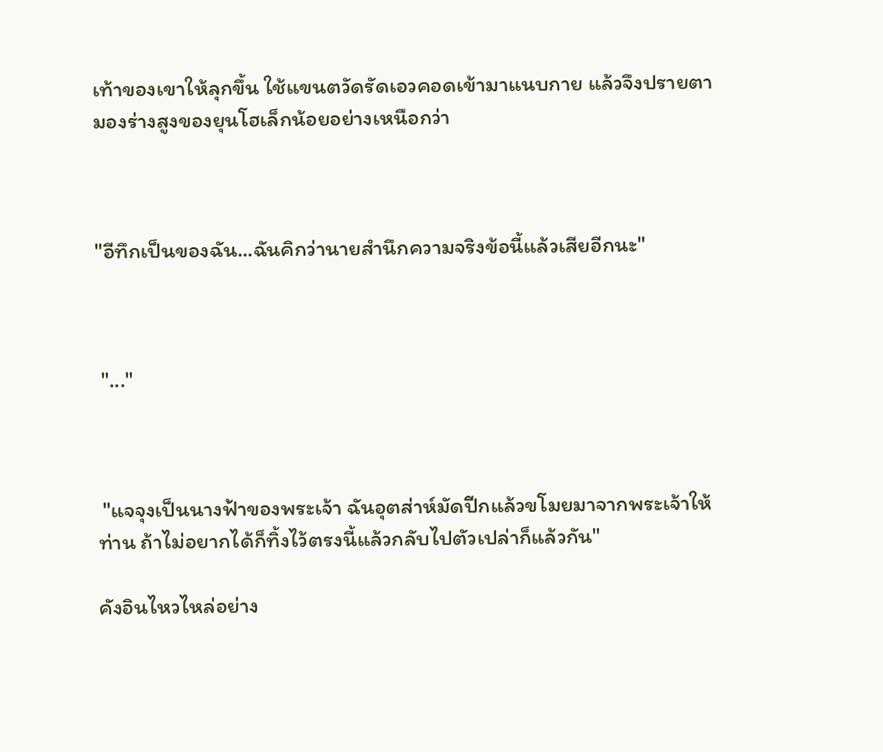เท้าของเขาให้ลุกขึ้น ใช้แขนตวัดรัดเอวคอดเข้ามาแนบกาย แล้วจึงปรายตามองร่างสูงของยุนโฮเล็กน้อยอย่างเหนือกว่า



"อีทึกเป็นของฉัน...ฉันคิกว่านายสำนึกความจริงข้อนี้แล้วเสียอีกนะ"



 "..."



 "แจจุงเป็นนางฟ้าของพระเจ้า ฉันอุตส่าห์มัดปีกแล้วขโมยมาจากพระเจ้าให้ท่าน ถ้าไม่อยากได้ก็ทิ้งไว้ตรงนี้แล้วกลับไปตัวเปล่าก็แล้วกัน"

คังอินไหวไหล่อย่าง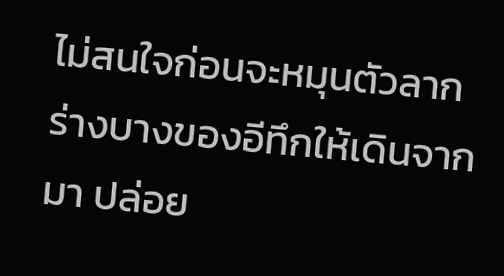ไม่สนใจก่อนจะหมุนตัวลากร่างบางของอีทึกให้เดินจากมา ปล่อย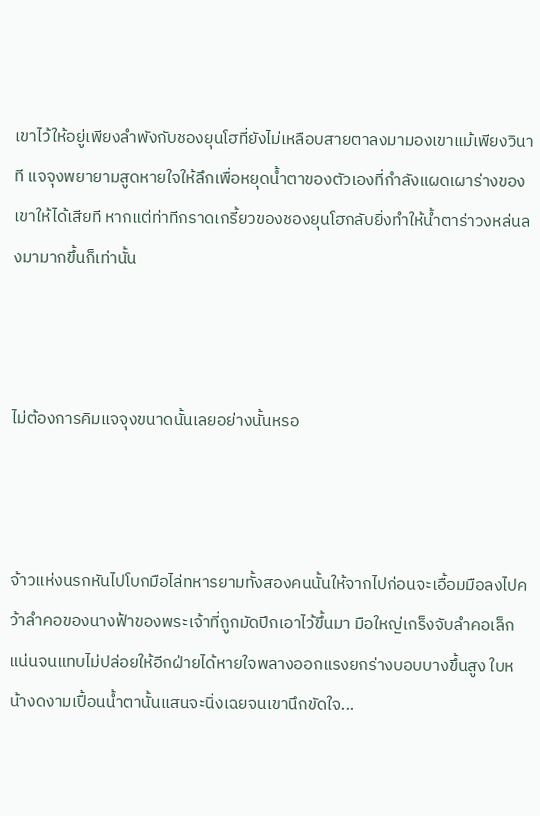เขาไว้ให้อยู่เพียงลำพังกับชองยุนโฮที่ยังไม่เหลือบสายตาลงมามองเขาแม้เพียงวินาที แจจุงพยายามสูดหายใจให้ลึกเพื่อหยุดน้ำตาของตัวเองที่กำลังแผดเผาร่างของเขาให้ได้เสียที หากแต่ท่าทีกราดเกรี้ยวของชองยุนโฮกลับยิ่งทำให้น้ำตาร่าวงหล่นลงมามากขึ้นก็เท่านั้น



ไม่ต้องการคิมแจจุงขนาดนั้นเลยอย่างนั้นหรอ



จ้าวแห่งนรกหันไปโบกมือไล่ทหารยามทั้งสองคนนั้นให้จากไปก่อนจะเอื้อมมือลงไปคว้าลำคอของนางฟ้าของพระเจ้าที่ถูกมัดปีกเอาไว้ขึ้นมา มือใหญ่เกร็งจับลำคอเล็กแน่นจนแทบไม่ปล่อยให้อีกฝ่ายได้หายใจพลางออกแรงยกร่างบอบบางขึ้นสูง ใบหน้างดงามเปื้อนน้ำตานั้นแสนจะนิ่งเฉยจนเขานึกขัดใจ...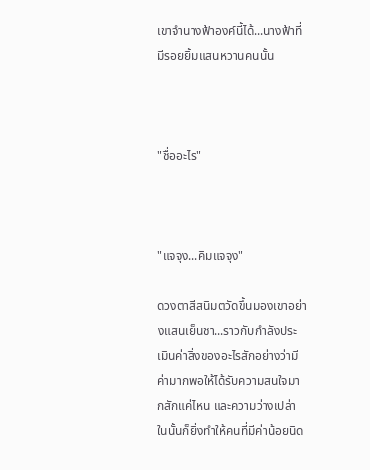เขาจำนางฟ้าองค์นี้ได้...นางฟ้าที่มีรอยยิ้มแสนหวานคนนั้น



"ชื่ออะไร"



"แจจุง...คิมแจจุง"

ดวงตาสีสนิมตวัดขึ้นมองเขาอย่างแสนเย็นชา...ราวกับกำลังประเมินค่าสิ่งของอะไรสักอย่างว่ามีค่ามากพอให้ได้รับความสนใจมากสักแค่ไหน และความว่างเปล่าในนั้นก็ยิ่งทำให้คนที่มีค่าน้อยนิด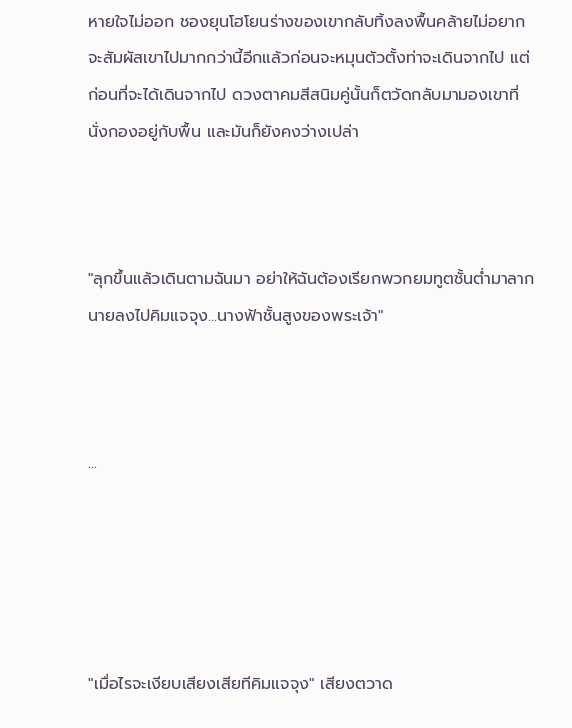หายใจไม่ออก ชองยุนโฮโยนร่างของเขากลับทิ้งลงพื้นคล้ายไม่อยากจะสัมผัสเขาไปมากกว่านี้อีกแล้วก่อนจะหมุนตัวตั้งท่าจะเดินจากไป แต่ก่อนที่จะได้เดินจากไป ดวงตาคมสีสนิมคู่นั้นก็ตวัดกลับมามองเขาที่นั่งกองอยู่กับพื้น และมันก็ยังคงว่างเปล่า



"ลุกขึ้นแล้วเดินตามฉันมา อย่าให้ฉันต้องเรียกพวกยมทูตชั้นต่ำมาลากนายลงไปคิมแจจุง...นางฟ้าชั้นสูงของพระเจ้า"



...





"เมื่อไรจะเงียบเสียงเสียทีคิมแจจุง" เสียงตวาด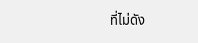ที่ไม่ดัง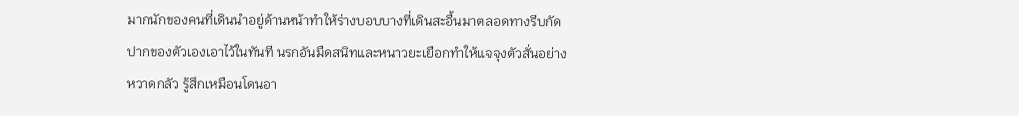มากนักของคนที่เดินนำอยู่ด้านหน้าทำให้ร่างบอบบางที่เดินสะอื้นมาตลอดทางรีบกัดปากของตัวเองเอาไว้ในทันที นรกอันมืดสนิทและหนาวยะเยือกทำให้แจจุงตัวสั่นอย่างหวาดกลัว รู้สึกเหมือนโดนอา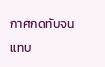กาศกดทับจนแทบ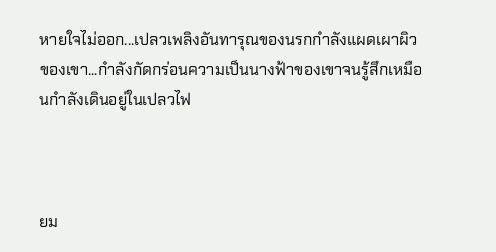หายใจไม่ออก...เปลวเพลิงอันทารุณของนรกกำลังแผดเผาผิวของเขา...กำลังกัดกร่อนความเป็นนางฟ้าของเขาจนรู้สึกเหมือนกำลังเดินอยู่ในเปลวไฟ



ยม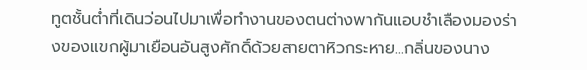ทูตชั้นต่ำที่เดินว่อนไปมาเพื่อทำงานของตนต่างพากันแอบชำเลืองมองร่างของแขกผู้มาเยือนอันสูงศักดิ์ด้วยสายตาหิวกระหาย...กลิ่นของนาง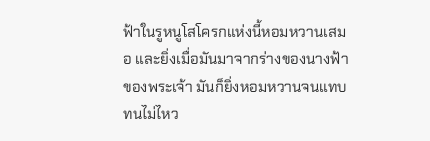ฟ้าในรูหนูโสโครกแห่งนี้หอมหวานเสมอ และยิ่งเมื่อมันมาจากร่างของนางฟ้าของพระเจ้า มันก็ยิ่งหอมหวานจนแทบทนไม่ไหว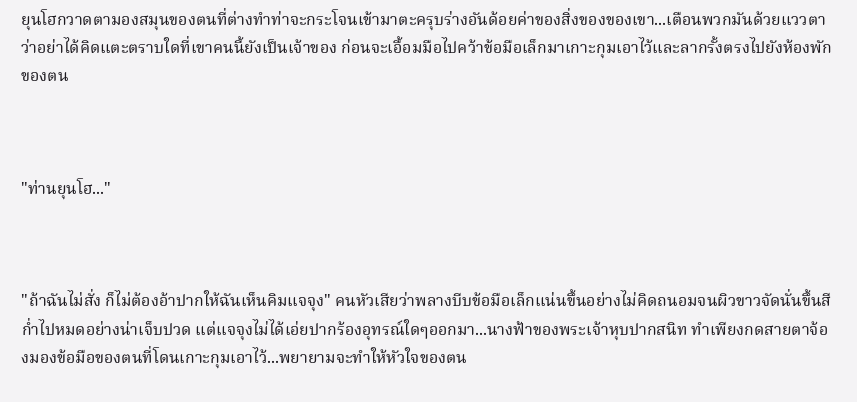ยุนโฮกวาดตามองสมุนของตนที่ต่างทำท่าจะกระโจนเข้ามาตะครุบร่างอันด้อยค่าของสิ่งของของเขา...เตือนพวกมันด้วยแววตาว่าอย่าได้คิดแตะตราบใดที่เขาคนนี้ยังเป็นเจ้าของ ก่อนจะเอื้อมมือไปคว้าข้อมือเล็กมาเกาะกุมเอาไว้และลากรั้งตรงไปยังห้องพักของตน



"ท่านยุนโฮ..."



"ถ้าฉันไม่สั่ง ก็ไม่ต้องอ้าปากให้ฉันเห็นคิมแจจุง" คนหัวเสียว่าพลางบีบข้อมือเล็กแน่นขึ้นอย่างไม่คิดถนอมจนผิวขาวจัดนั่นขึ้นสีก่ำไปหมดอย่างน่าเจ็บปวด แต่แจจุงไม่ได้เอ่ยปากร้องอุทรณ์ใดๆออกมา...นางฟ้าของพระเจ้าหุบปากสนิท ทำเพียงกดสายตาจ้องมองข้อมือของตนที่โดนเกาะกุมเอาไว้...พยายามจะทำให้หัวใจของตน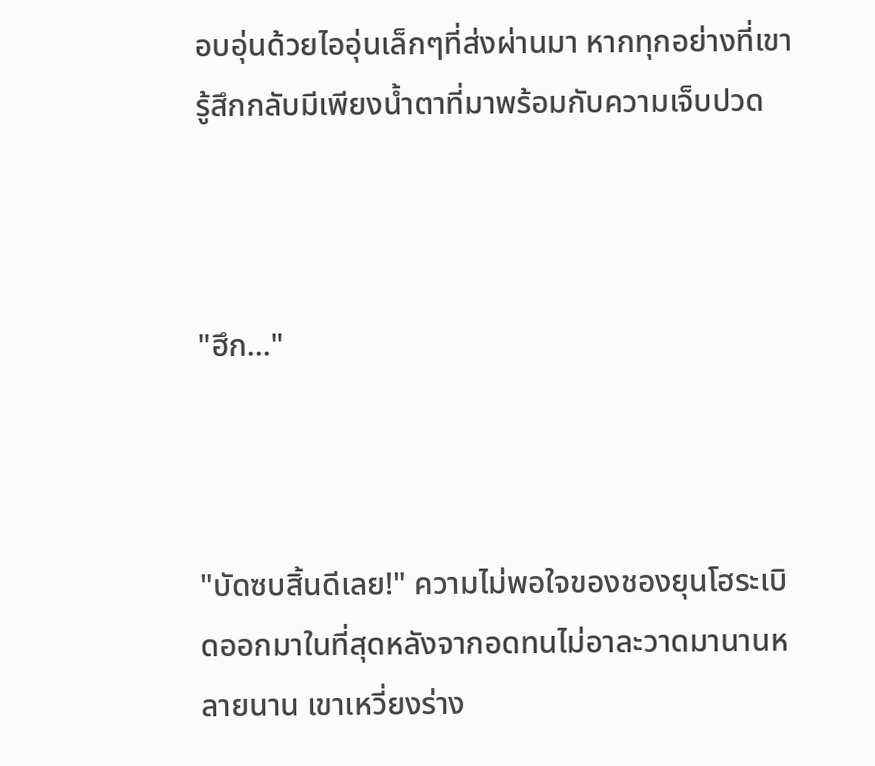อบอุ่นด้วยไออุ่นเล็กๆที่ส่งผ่านมา หากทุกอย่างที่เขารู้สึกกลับมีเพียงน้ำตาที่มาพร้อมกับความเจ็บปวด



"ฮึก..."



"บัดซบสิ้นดีเลย!" ความไม่พอใจของชองยุนโฮระเบิดออกมาในที่สุดหลังจากอดทนไม่อาละวาดมานานหลายนาน เขาเหวี่ยงร่าง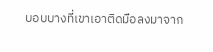บอบบางที่เขาเอาติดมือลงมาจาก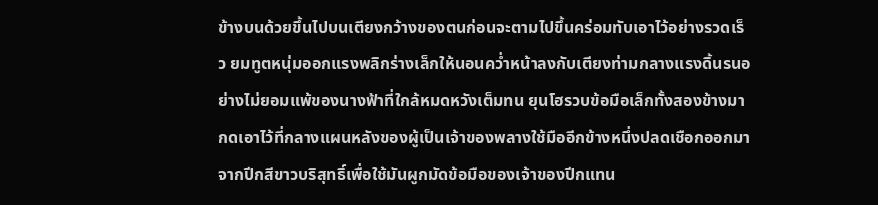ข้างบนด้วยขึ้นไปบนเตียงกว้างของตนก่อนจะตามไปขึ้นคร่อมทับเอาไว้อย่างรวดเร็ว ยมทูตหนุ่มออกแรงพลิกร่างเล็กให้นอนคว่ำหน้าลงกับเตียงท่ามกลางแรงดิ้นรนอย่างไม่ยอมแพ้ของนางฟ้าที่ใกล้หมดหวังเต็มทน ยุนโฮรวบข้อมือเล็กทั้งสองข้างมากดเอาไว้ที่กลางแผนหลังของผู้เป็นเจ้าของพลางใช้มืออีกข้างหนึ่งปลดเชือกออกมาจากปีกสีขาวบริสุทธิ์เพื่อใช้มันผูกมัดข้อมือของเจ้าของปีกแทน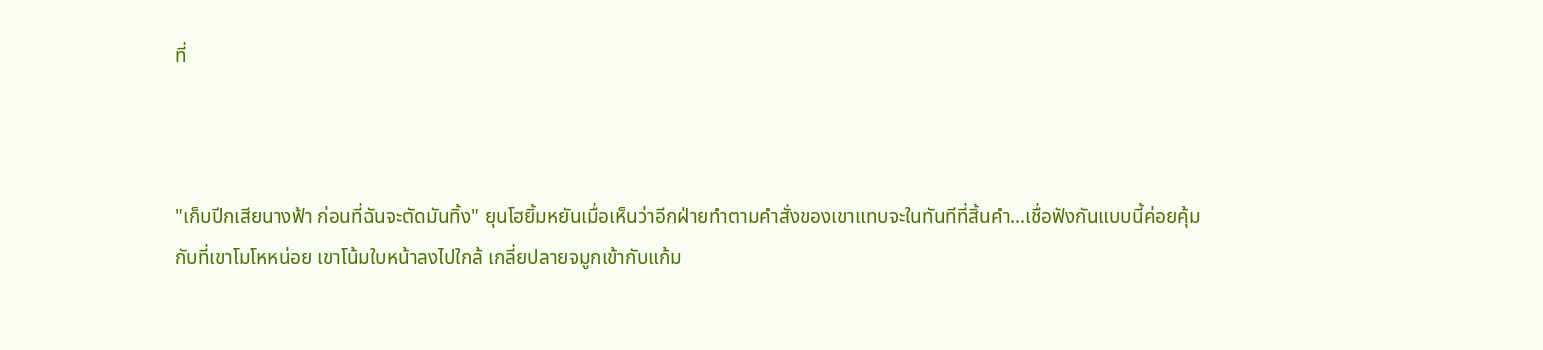ที่



"เก็บปีกเสียนางฟ้า ก่อนที่ฉันจะตัดมันทิ้ง" ยุนโฮยิ้มหยันเมื่อเห็นว่าอีกฝ่ายทำตามคำสั่งของเขาแทบจะในทันทีที่สิ้นคำ...เชื่อฟังกันแบบนี้ค่อยคุ้มกับที่เขาโมโหหน่อย เขาโน้มใบหน้าลงไปใกล้ เกลี่ยปลายจมูกเข้ากับแก้ม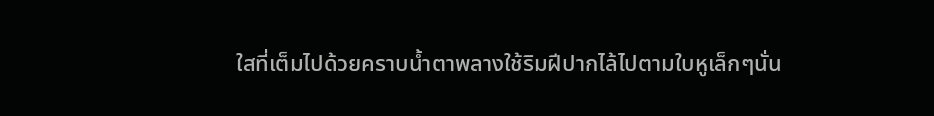ใสที่เต็มไปด้วยคราบน้ำตาพลางใช้ริมฝีปากไล้ไปตามใบหูเล็กๆนั่น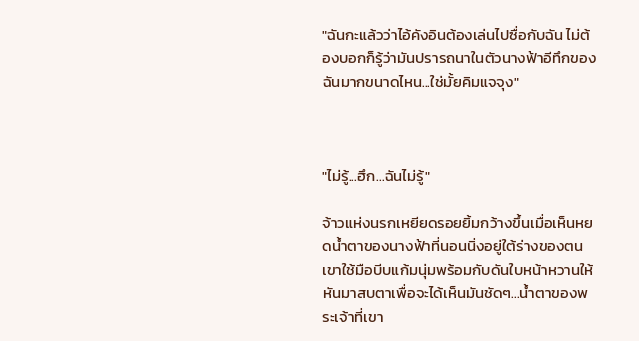"ฉันกะแล้วว่าไอ้คังอินต้องเล่นไปซื่อกับฉัน ไม่ต้องบอกก็รู้ว่ามันปรารถนาในตัวนางฟ้าอีทึกของฉันมากขนาดไหน...ใช่มั้ยคิมแจจุง"



"ไม่รู้...ฮึก...ฉันไม่รู้"

จ้าวแห่งนรกเหยียดรอยยิ้มกว้างขึ้นเมื่อเห็นหยดน้ำตาของนางฟ้าที่นอนนิ่งอยู่ใต้ร่างของตน เขาใช้มือบีบแก้มนุ่มพร้อมกับดันใบหน้าหวานให้หันมาสบตาเพื่อจะได้เห็นมันชัดๆ...น้ำตาของพระเจ้าที่เขา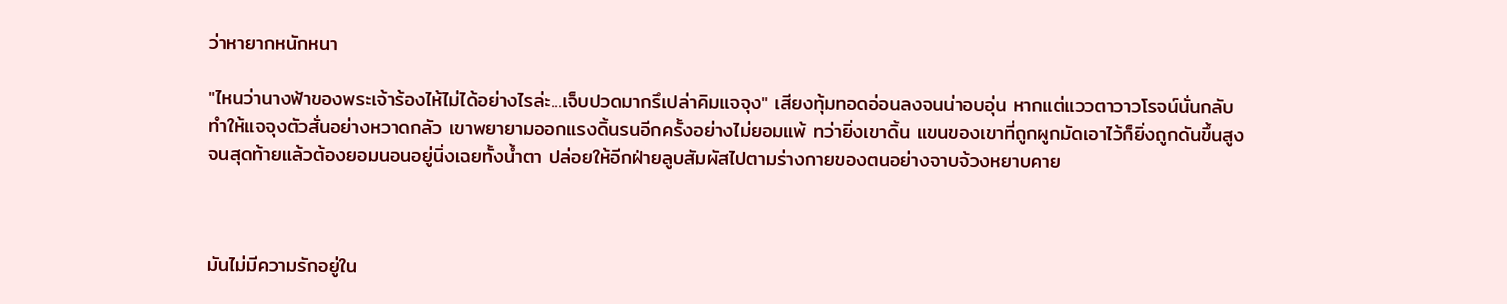ว่าหายากหนักหนา

"ไหนว่านางฟ้าของพระเจ้าร้องไห้ไม่ได้อย่างไรล่ะ...เจ็บปวดมากรึเปล่าคิมแจจุง" เสียงทุ้มทอดอ่อนลงจนน่าอบอุ่น หากแต่แววตาวาวโรจน์นั่นกลับทำให้แจจุงตัวสั่นอย่างหวาดกลัว เขาพยายามออกแรงดิ้นรนอีกครั้งอย่างไม่ยอมแพ้ ทว่ายิ่งเขาดิ้น แขนของเขาที่ถูกผูกมัดเอาไว้ก็ยิ่งถูกดันขึ้นสูงจนสุดท้ายแล้วต้องยอมนอนอยู่นิ่งเฉยทั้งน้ำตา ปล่อยให้อีกฝ่ายลูบสัมผัสไปตามร่างกายของตนอย่างจาบจ้วงหยาบคาย



มันไม่มีความรักอยู่ใน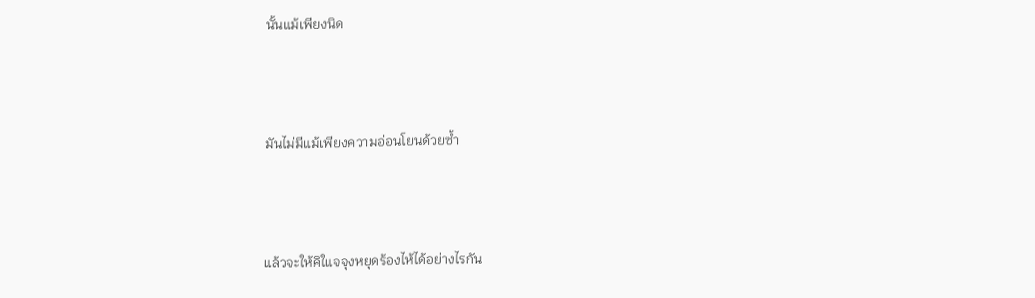นั้นแม้เพียงนิด



มันไม่มีแม้เพียงความอ่อนโยนด้วยซ้ำ



แล้วจะให้คิใแจจุงหยุดร้องไห้ได้อย่างไรกัน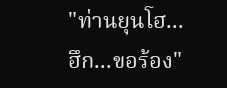"ท่านยุนโฮ...ฮึก...ขอร้อง"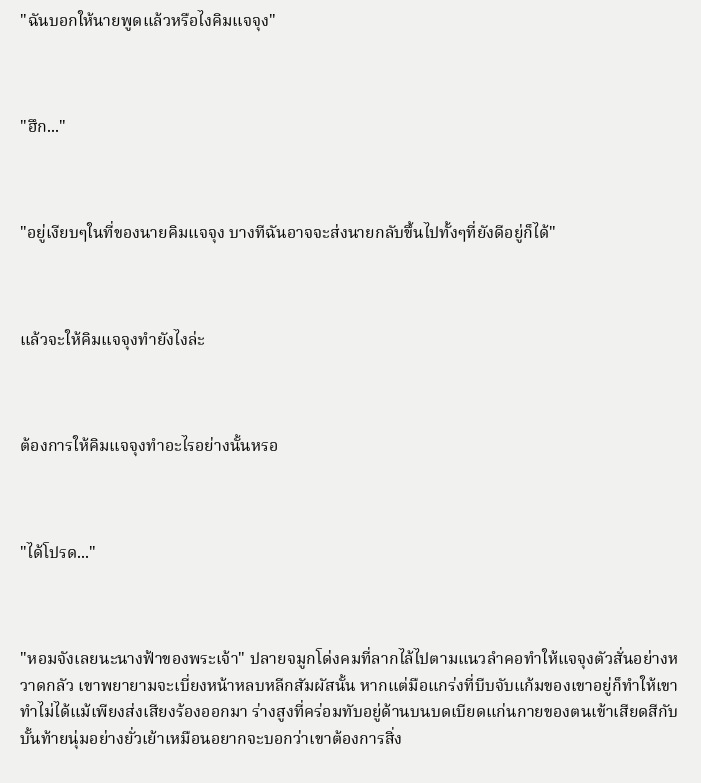"ฉันบอกให้นายพูดแล้วหรือไงคิมแจจุง"



"ฮึก..."



"อยู่เงียบๆในที่ของนายคิมแจจุง บางทีฉันอาจจะส่งนายกลับขึ้นไปทั้งๆที่ยังดีอยู่ก็ได้"



แล้วจะให้คิมแจจุงทำยังไงล่ะ



ต้องการให้คิมแจจุงทำอะไรอย่างนั้นหรอ



"ได้โปรด..."



"หอมจังเลยนะนางฟ้าของพระเจ้า" ปลายจมูกโด่งคมที่ลากไล้ไปตามแนวลำคอทำให้แจจุงตัวสั่นอย่างหวาดกลัว เขาพยายามจะเบี่ยงหน้าหลบหลีกสัมผัสนั้น หากแต่มือแกร่งที่บีบจับแก้มของเขาอยู่ก็ทำให้เขาทำไม่ได้แม้เพียงส่งเสียงร้องออกมา ร่างสูงที่คร่อมทับอยู่ด้านบนบดเบียดแก่นกายของตนเข้าเสียดสีกับบั้นท้ายนุ่มอย่างยั่วเย้าเหมือนอยากจะบอกว่าเขาต้องการสิ่ง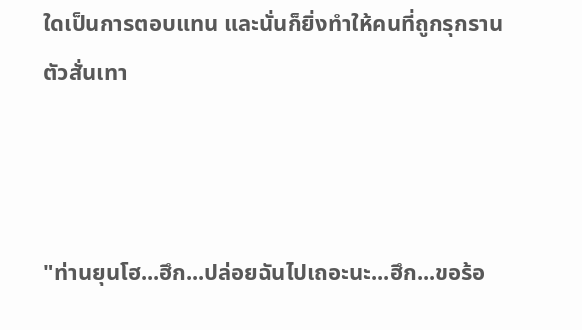ใดเป็นการตอบแทน และนั่นก็ยิ่งทำให้คนที่ถูกรุกรานตัวสั่นเทา



"ท่านยุนโฮ...ฮึก...ปล่อยฉันไปเถอะนะ...ฮึก...ขอร้อ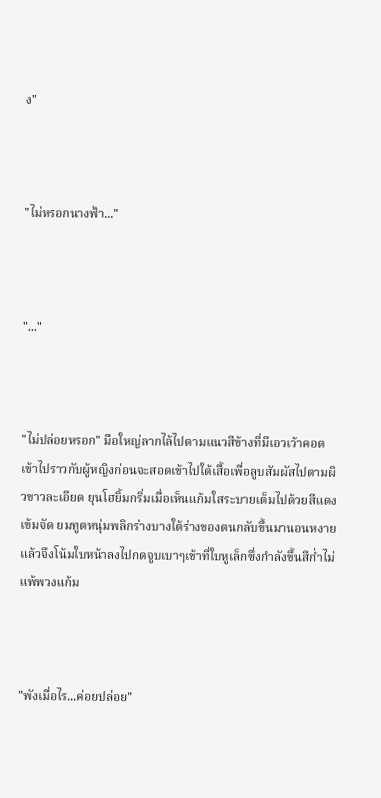ง"



"ไม่หรอกนางฟ้า..."



"..."



"ไม่ปล่อยหรอก" มือใหญ่ลากไล้ไปตามแนวสีข้างที่มีเอวเว้าคอดเข้าไปราวกับผู้หญิงก่อนจะสอดเข้าไปใต้เสื้อเพื่อลูบสัมผัสไปตามผิวขาวละเอียด ยุนโฮยิ้มกริ่มเมื่อเห็นแก้มใสระบายเต็มไปด้วยสีแดงเข้มจัด ยมทูตหนุ่มพลิกร่างบางใต้ร่างของตนกลับขึ้นมานอนหงายแล้วจึงโน้มใบหน้าลงไปกดจูบเบาๆเข้าที่ใบหูเล็กซึ่งกำลังขึ้นสีก่ำไม่แพ้พวงแก้ม



"พังเมื่อไร...ค่อยปล่อย"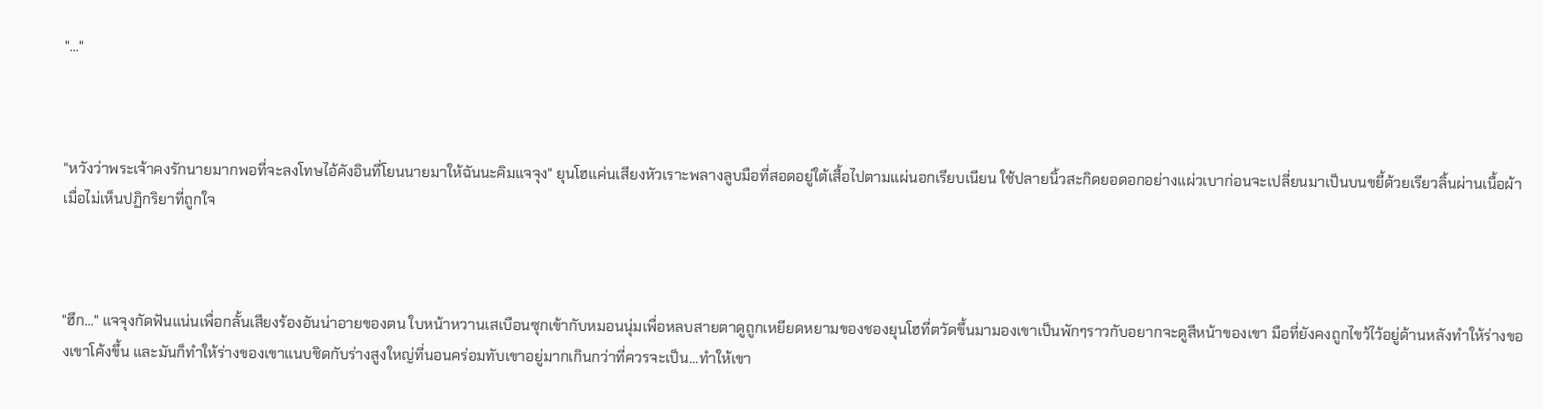"..."



"หวังว่าพระเจ้าคงรักนายมากพอที่จะลงโทษไอ้คังอินที่โยนนายมาให้ฉันนะคิมแจจุง" ยุนโฮแค่นเสียงหัวเราะพลางลูบมือที่สอดอยู่ใต้เสื้อไปตามแผ่นอกเรียบเนียน ใช้ปลายนิ้วสะกิดยอดอกอย่างแผ่วเบาก่อนจะเปลี่ยนมาเป็นบนขยี้ด้วยเรียวลิ้นผ่านเนื้อผ้าเมื่อไม่เห็นปฏิกริยาที่ถูกใจ



"ฮึก..." แจจุงกัดฟันแน่นเพื่อกลั้นเสียงร้องอันน่าอายของตน ใบหน้าหวานเสเบือนซุกเข้ากับหมอนนุ่มเพื่อหลบสายตาดูถูกเหยียดหยามของชองยุนโฮที่ตวัดขึ้นมามองเขาเป็นพักๆราวกับอยากจะดูสีหน้าของเขา มือที่ยังคงถูกไขว้ไว้อยู่ด้านหลังทำให้ร่างของเขาโค้งขึ้น และมันก็ทำให้ร่างของเขาแนบชิดกับร่างสูงใหญ่ที่นอนคร่อมทับเขาอยู่มากเกินกว่าที่ควรจะเป็น...ทำให้เขา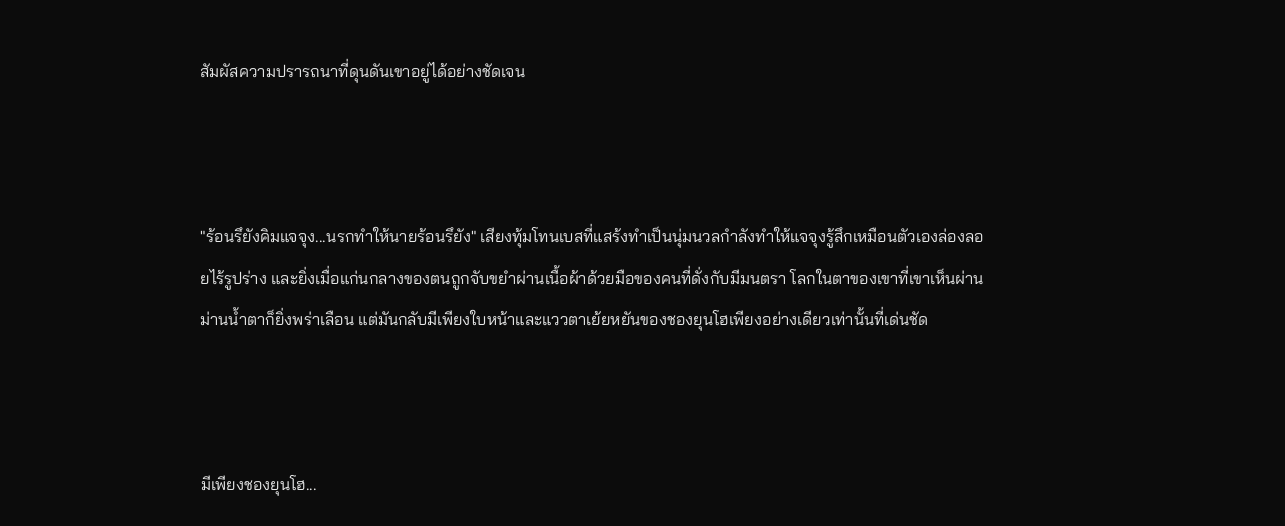สัมผัสความปรารถนาที่ดุนดันเขาอยู่ได้อย่างชัดเจน



"ร้อนรึยังคิมแจจุง...นรกทำให้นายร้อนรึยัง" เสียงทุ้มโทนเบสที่แสร้งทำเป็นนุ่มนวลกำลังทำให้แจจุงรู้สึกเหมือนตัวเองล่องลอยไร้รูปร่าง และยิ่งเมื่อแก่นกลางของตนถูกจับขยำผ่านเนื้อผ้าด้วยมือของคนที่ดั่งกับมีมนตรา โลกในตาของเขาที่เขาเห็นผ่านม่านน้ำตาก็ยิ่งพร่าเลือน แต่มันกลับมีเพียงใบหน้าและแววตาเย้ยหยันของชองยุนโฮเพียงอย่างเดียวเท่านั้นที่เด่นชัด



มีเพียงชองยุนโฮ...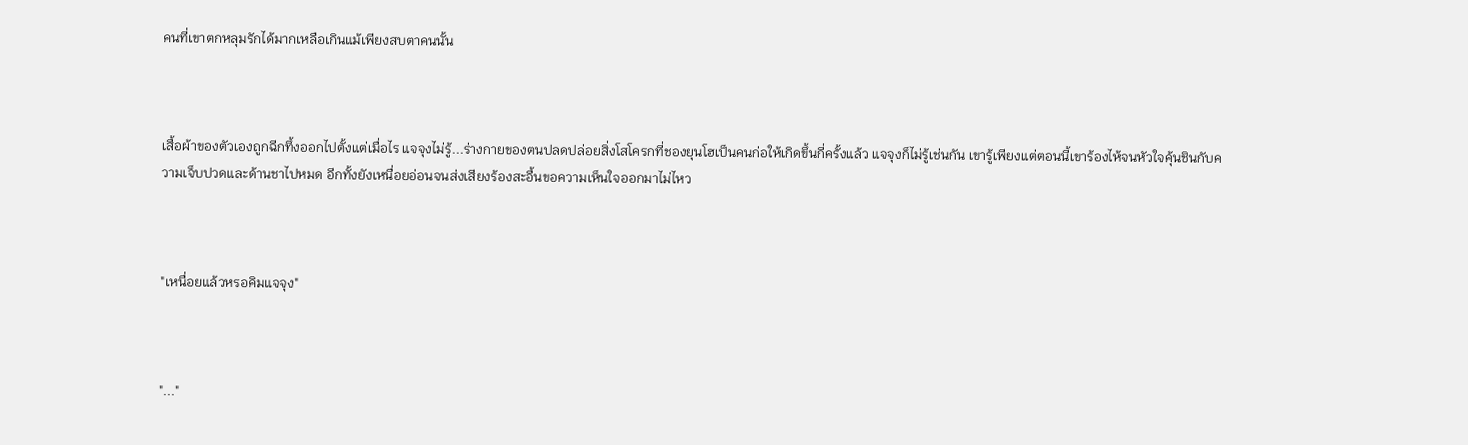คนที่เขาตกหลุมรักได้มากเหลือเกินแม้เพียงสบตาคนนั้น



เสื้อผ้าของตัวเองถูกฉีกทึ้งออกไปตั้งแต่เมื่อไร แจจุงไม่รู้...ร่างกายของตนปลดปล่อยสิ่งโสโครกที่ชองยุนโฮเป็นคนก่อให้เกิดขึ้นกี่ครั้งแล้ว แจจุงก็ไม่รู้เช่นกัน เขารู้เพียงแต่ตอนนี้เขาร้องไห้จนหัวใจคุ้นชินกับความเจ็บปวดและด้านชาไปหมด อีกทั้งยังเหนื่อยอ่อนจนส่งเสียงร้องสะอื้นขอความเห็นใจออกมาไม่ไหว



"เหนื่อยแล้วหรอคิมแจจุง"



"..."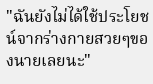"ฉันยังไม่ได้ใช้ประโยชน์จากร่างกายสวยๆของนายเลยนะ"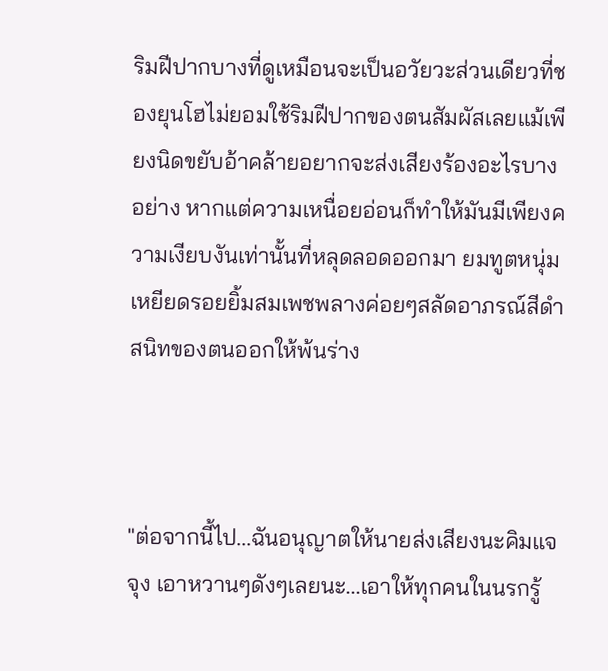ริมฝีปากบางที่ดูเหมือนจะเป็นอวัยวะส่วนเดียวที่ชองยุนโฮไม่ยอมใช้ริมฝีปากของตนสัมผัสเลยแม้เพียงนิดขยับอ้าคล้ายอยากจะส่งเสียงร้องอะไรบางอย่าง หากแต่ความเหนื่อยอ่อนก็ทำให้มันมีเพียงความเงียบงันเท่านั้นที่หลุดลอดออกมา ยมทูตหนุ่มเหยียดรอยยิ้มสมเพชพลางค่อยๆสลัดอาภรณ์สีดำสนิทของตนออกให้พ้นร่าง



"ต่อจากนี้ไป...ฉันอนุญาตให้นายส่งเสียงนะคิมแจจุง เอาหวานๆดังๆเลยนะ...เอาให้ทุกคนในนรกรู้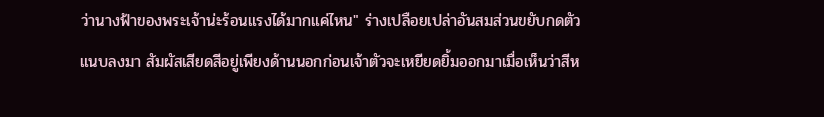ว่านางฟ้าของพระเจ้าน่ะร้อนแรงได้มากแค่ไหน" ร่างเปลือยเปล่าอันสมส่วนขยับกดตัวแนบลงมา สัมผัสเสียดสีอยู่เพียงด้านนอกก่อนเจ้าตัวจะเหยียดยิ้มออกมาเมื่อเห็นว่าสีห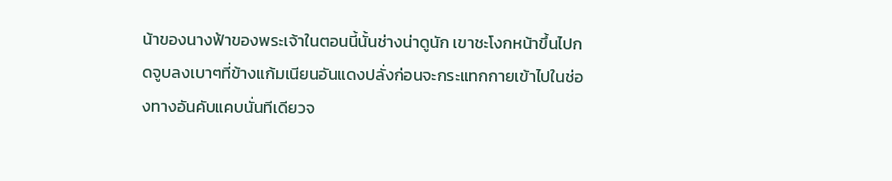น้าของนางฟ้าของพระเจ้าในตอนนี้นั้นช่างน่าดูนัก เขาชะโงกหน้าขึ้นไปกดจูบลงเบาๆที่ข้างแก้มเนียนอันแดงปลั่งก่อนจะกระแทกกายเข้าไปในช่องทางอันคับแคบนั่นทีเดียวจ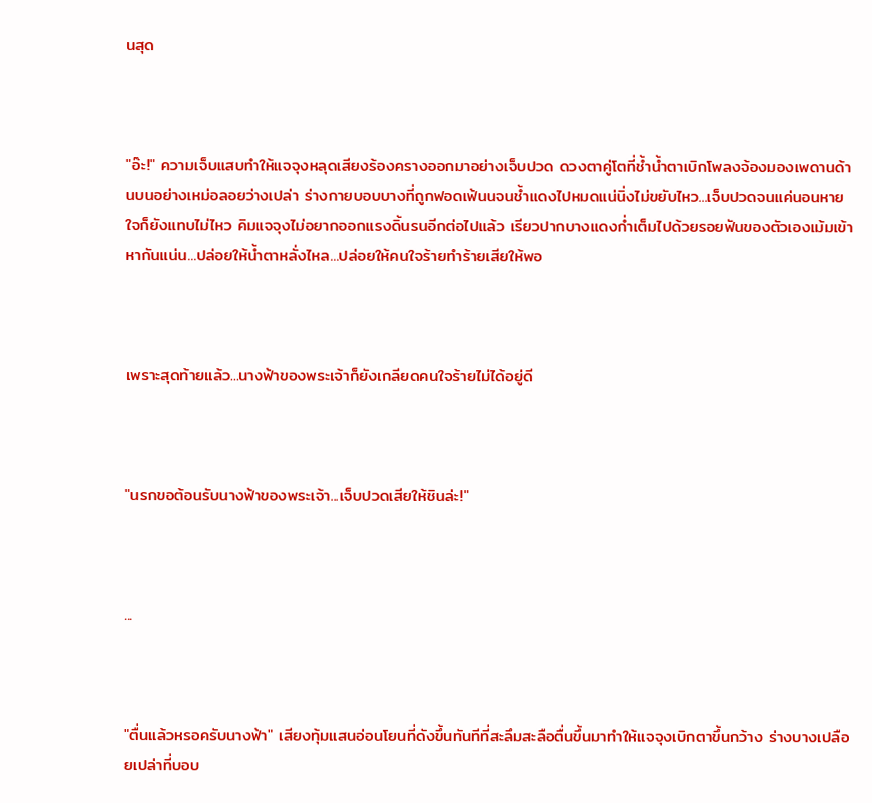นสุด



"อ๊ะ!" ความเจ็บแสบทำให้แจจุงหลุดเสียงร้องครางออกมาอย่างเจ็บปวด ดวงตาคู่โตที่ช้ำน้ำตาเบิกโพลงจ้องมองเพดานด้านบนอย่างเหม่อลอยว่างเปล่า ร่างกายบอบบางที่ถูกฟอดเฟ้นนจนช้ำแดงไปหมดแน่นิ่งไม่ขยับไหว...เจ็บปวดจนแค่นอนหายใจก็ยังแทบไม่ไหว คิมแจจุงไม่อยากออกแรงดิ้นรนอีกต่อไปแล้ว เรียวปากบางแดงก่ำเต็มไปด้วยรอยฟันของตัวเองเม้มเข้าหากันแน่น...ปล่อยให้น้ำตาหลั่งไหล...ปล่อยให้คนใจร้ายทำร้ายเสียให้พอ



เพราะสุดท้ายแล้ว...นางฟ้าของพระเจ้าก็ยังเกลียดคนใจร้ายไม่ได้อยู่ดี



"นรกขอต้อนรับนางฟ้าของพระเจ้า...เจ็บปวดเสียให้ชินล่ะ!"



...



"ตื่นแล้วหรอครับนางฟ้า" เสียงทุ้มแสนอ่อนโยนที่ดังขึ้นทันทีที่สะลึมสะลือตื่นขึ้นมาทำให้แจจุงเบิกตาขึ้นกว้าง ร่างบางเปลือยเปล่าที่บอบ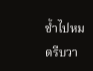ช้ำไปหมดรีบวา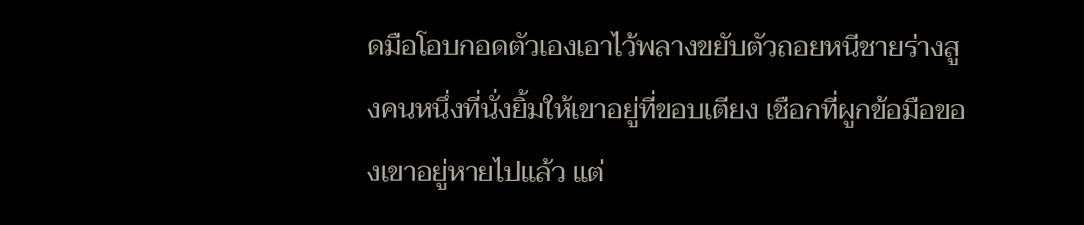ดมือโอบกอดตัวเองเอาไว้พลางขยับตัวถอยหนีชายร่างสูงคนหนึ่งที่นั่งยิ้มให้เขาอยู่ที่ขอบเตียง เชือกที่ผูกข้อมือของเขาอยู่หายไปแล้ว แต่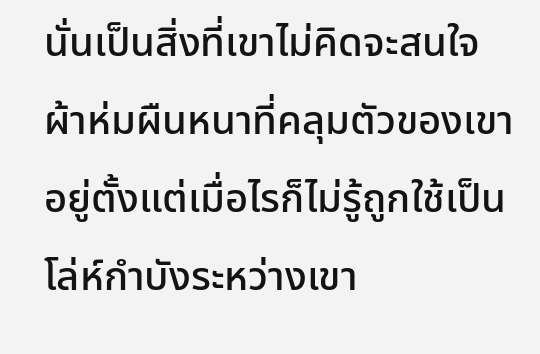นั่นเป็นสิ่งที่เขาไม่คิดจะสนใจ ผ้าห่มผืนหนาที่คลุมตัวของเขาอยู่ตั้งแต่เมื่อไรก็ไม่รู้ถูกใช้เป็นโล่ห์กำบังระหว่างเขา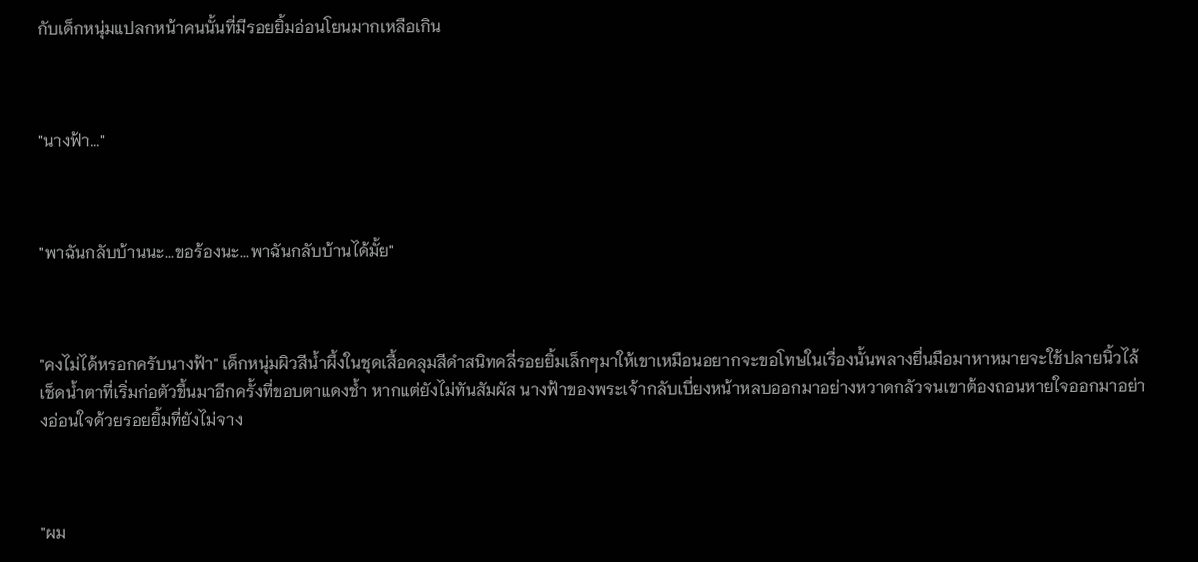กับเด็กหนุ่มแปลกหน้าคนนั้นที่มีรอยยิ้มอ่อนโยนมากเหลือเกิน



"นางฟ้า..."



"พาฉันกลับบ้านนะ...ขอร้องนะ...พาฉันกลับบ้านได้มั้ย"



"คงไม่ได้หรอกครับนางฟ้า" เด็กหนุ่มผิวสีน้ำผึ้งในชุดเสื้อคลุมสีดำสนิทคลี่รอยยิ้มเล็กๆมาให้เขาเหมือนอยากจะขอโทษในเรื่องนั้นพลางยื่นมือมาหาหมายจะใช้ปลายนิ้วไล้เช็ดน้ำตาที่เริ่มก่อตัวขึ้นมาอีกครั้งที่ขอบตาแดงช้ำ หากแต่ยังไม่ทันสัมผัส นางฟ้าของพระเจ้ากลับเบี่ยงหน้าหลบออกมาอย่างหวาดกลัวจนเขาต้องถอนหายใจออกมาอย่างอ่อนใจด้วยรอยยิ้มที่ยังไม่จาง



"ผม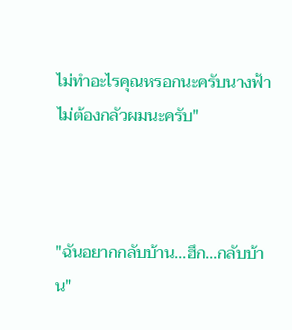ไม่ทำอะไรคุณหรอกนะครับนางฟ้า ไม่ต้องกลัวผมนะครับ"



"ฉันอยากกลับบ้าน...ฮึก...กลับบ้าน"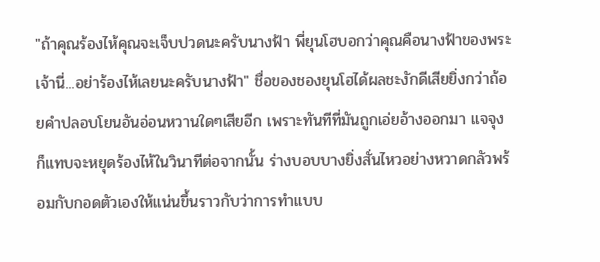"ถ้าคุณร้องไห้คุณจะเจ็บปวดนะครับนางฟ้า พี่ยุนโฮบอกว่าคุณคือนางฟ้าของพระเจ้านี่...อย่าร้องไห้เลยนะครับนางฟ้า" ชื่อของชองยุนโฮได้ผลชะงักดีเสียยิ่งกว่าถ้อยคำปลอบโยนอันอ่อนหวานใดๆเสียอีก เพราะทันทีที่มันถูกเอ่ยอ้างออกมา แจจุงก็แทบจะหยุดร้องไห้ในวินาทีต่อจากนั้น ร่างบอบบางยิ่งสั่นไหวอย่างหวาดกลัวพร้อมกับกอดตัวเองให้แน่นขึ้นราวกับว่าการทำแบบ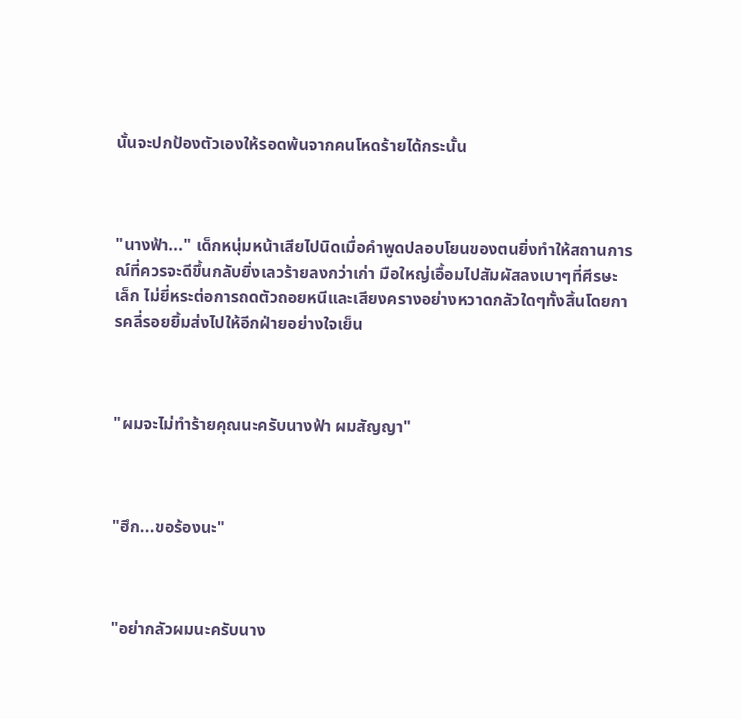นั้นจะปกป้องตัวเองให้รอดพ้นจากคนโหดร้ายได้กระนั้น



"นางฟ้า..." เด็กหนุ่มหน้าเสียไปนิดเมื่อคำพูดปลอบโยนของตนยิ่งทำให้สถานการณ์ที่ควรจะดีขึ้นกลับยิ่งเลวร้ายลงกว่าเก่า มือใหญ่เอื้อมไปสัมผัสลงเบาๆที่ศีรษะเล็ก ไม่ยี่หระต่อการถดตัวถอยหนีและเสียงครางอย่างหวาดกลัวใดๆทั้งสิ้นโดยการคลี่รอยยิ้มส่งไปให้อีกฝ่ายอย่างใจเย็น



"ผมจะไม่ทำร้ายคุณนะครับนางฟ้า ผมสัญญา"



"ฮึก...ขอร้องนะ"



"อย่ากลัวผมนะครับนาง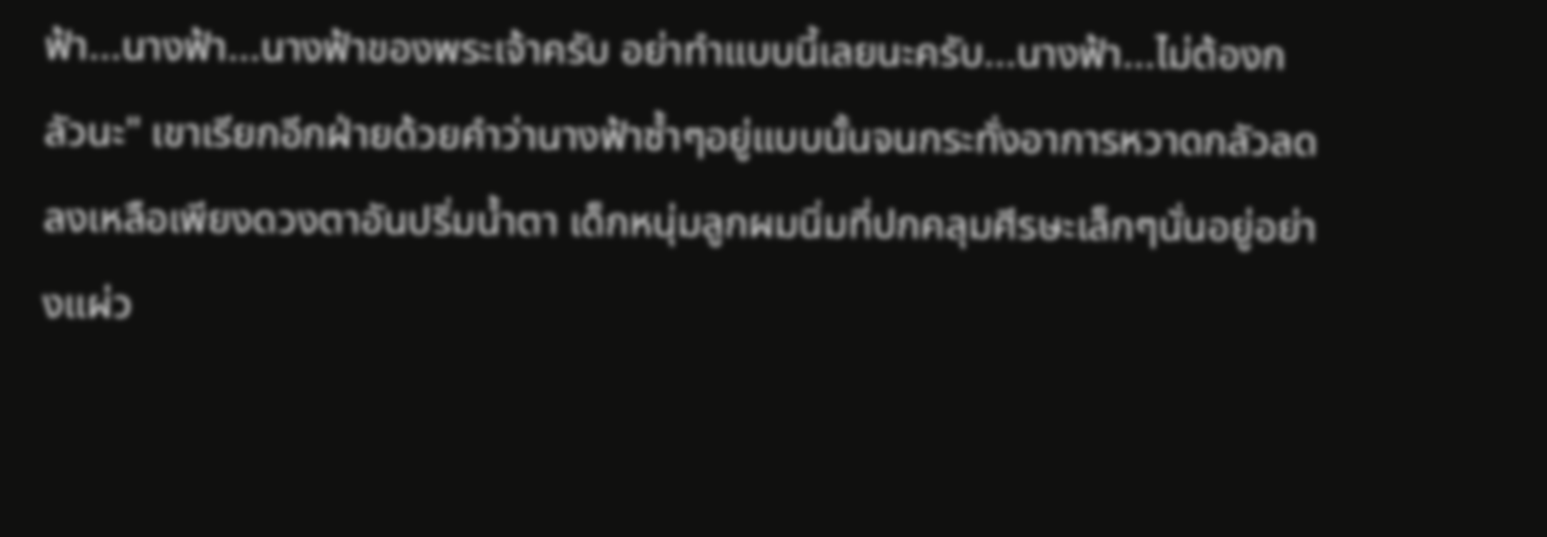ฟ้า...นางฟ้า...นางฟ้าของพระเจ้าครับ อย่าทำแบบนี้เลยนะครับ...นางฟ้า...ไม่ต้องกลัวนะ" เขาเรียกอีกฝ่ายด้วยคำว่านางฟ้าซ้ำๆอยู่แบบนั้นจนกระทั่งอาการหวาดกลัวลดลงเหลือเพียงดวงตาอันปริ่มน้ำตา เด็กหนุ่มลูกผมนิ่มที่ปกคลุมศีรษะเล็กๆนั่นอยู่อย่างแผ่ว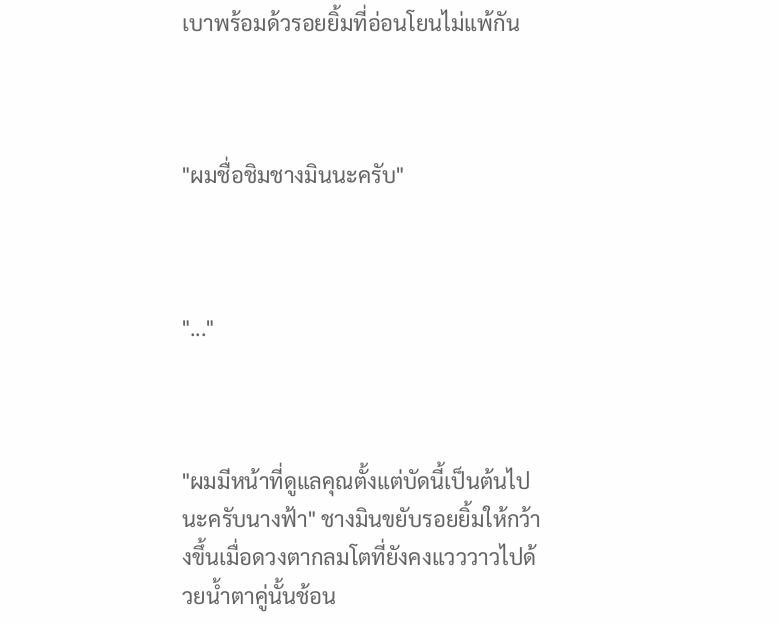เบาพร้อมด้วรอยยิ้มที่อ่อนโยนไม่แพ้กัน



"ผมชื่อชิมชางมินนะครับ"



"..."



"ผมมีหน้าที่ดูแลคุณตั้งแต่บัดนี้เป็นต้นไปนะครับนางฟ้า" ชางมินขยับรอยยิ้มให้กว้างขึ้นเมื่อดวงตากลมโตที่ยังคงแวววาวไปด้วยน้ำตาคู่นั้นช้อน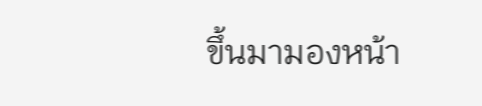ขึ้นมามองหน้า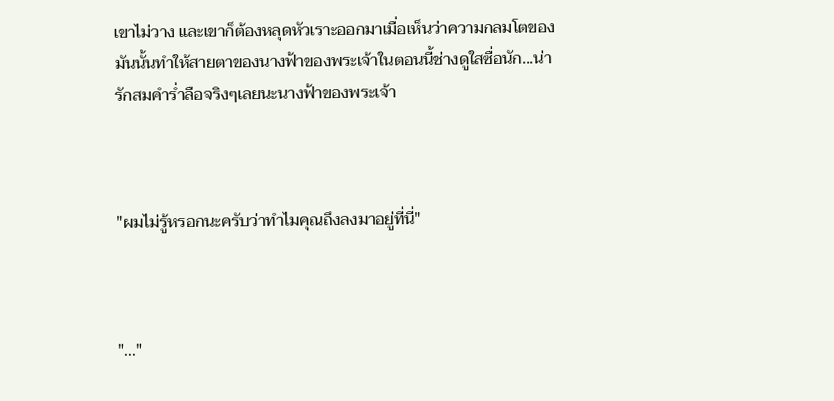เขาไม่วาง และเขาก็ต้องหลุดหัวเราะออกมาเมื่อเห็นว่าความกลมโตของมันนั้นทำให้สายตาของนางฟ้าของพระเจ้าในตอนนี้ช่างดูใสซื่อนัก...น่ารักสมคำร่ำลือจริงๆเลยนะนางฟ้าของพระเจ้า



"ผมไม่รู้หรอกนะครับว่าทำไมคุณถึงลงมาอยู่ที่นี่"



"..."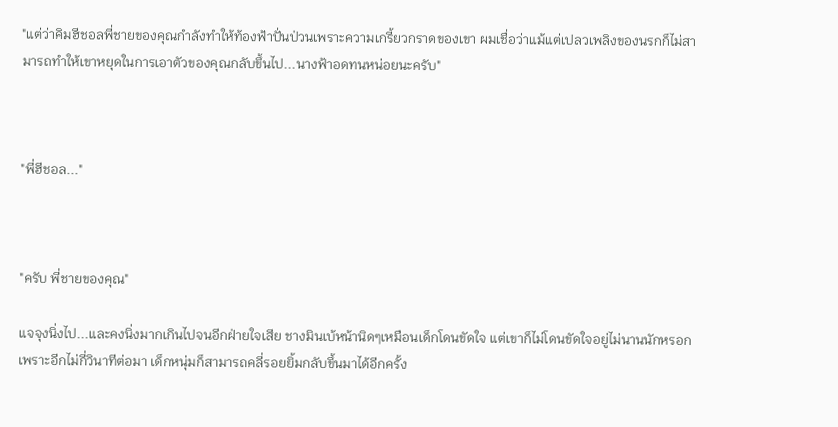"แต่ว่าคิมฮีชอลพี่ชายของคุณกำลังทำให้ท้องฟ้าปั่นป่วนเพราะความเกรี้ยวกราดของเขา ผมเชื่อว่าแม้แต่เปลวเพลิงของนรกก็ไม่สามารถทำให้เขาหยุดในการเอาตัวของคุณกลับขึ้นไป...นางฟ้าอดทนหน่อยนะครับ"



"พี่ฮีชอล..."



"ครับ พี่ชายของคุณ"

แจจุงนิ่งไป...และคงนิ่งมากเกินไปจนอีกฝ่ายใจเสีย ชางมินเบ้หน้านิดๆเหมือนเด็กโดนขัดใจ แต่เขาก็ไม่โดนขัดใจอยู่ไม่นานนักหรอก เพราะอีกไม่กี่วินาทีต่อมา เด็กหนุ่มก็สามารถคลี่รอยยิ้มกลับขึ้นมาได้อีกครั้ง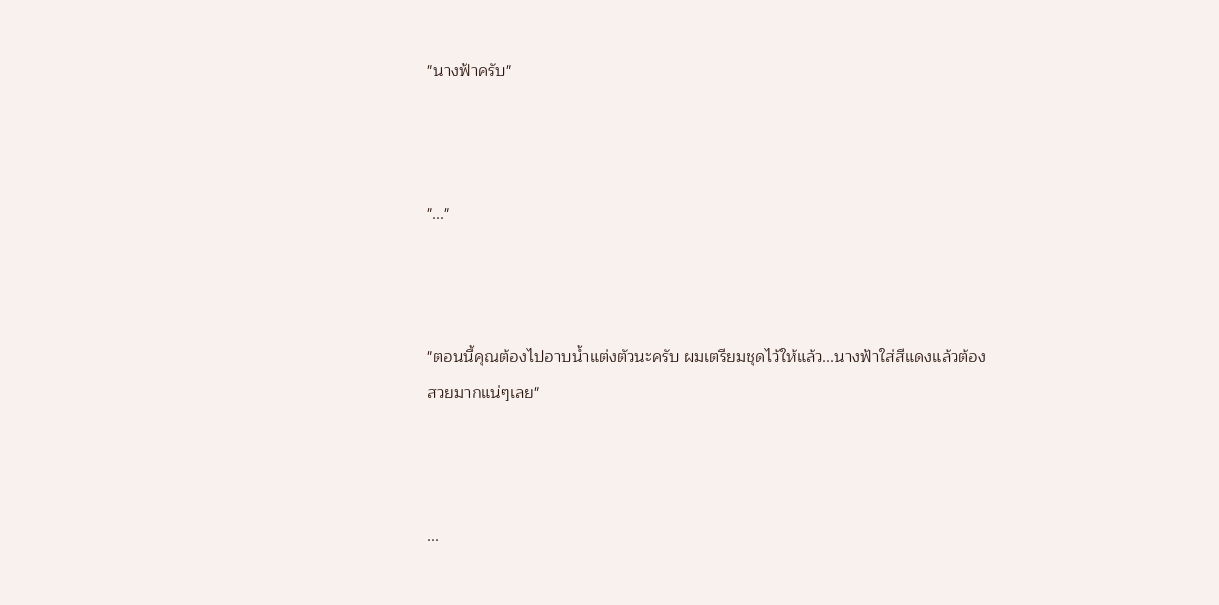"นางฟ้าครับ"



"..."



"ตอนนี้คุณต้องไปอาบน้ำแต่งตัวนะครับ ผมเตรียมชุดไว้ให้แล้ว...นางฟ้าใส่สีแดงแล้วต้องสวยมากแน่ๆเลย"



...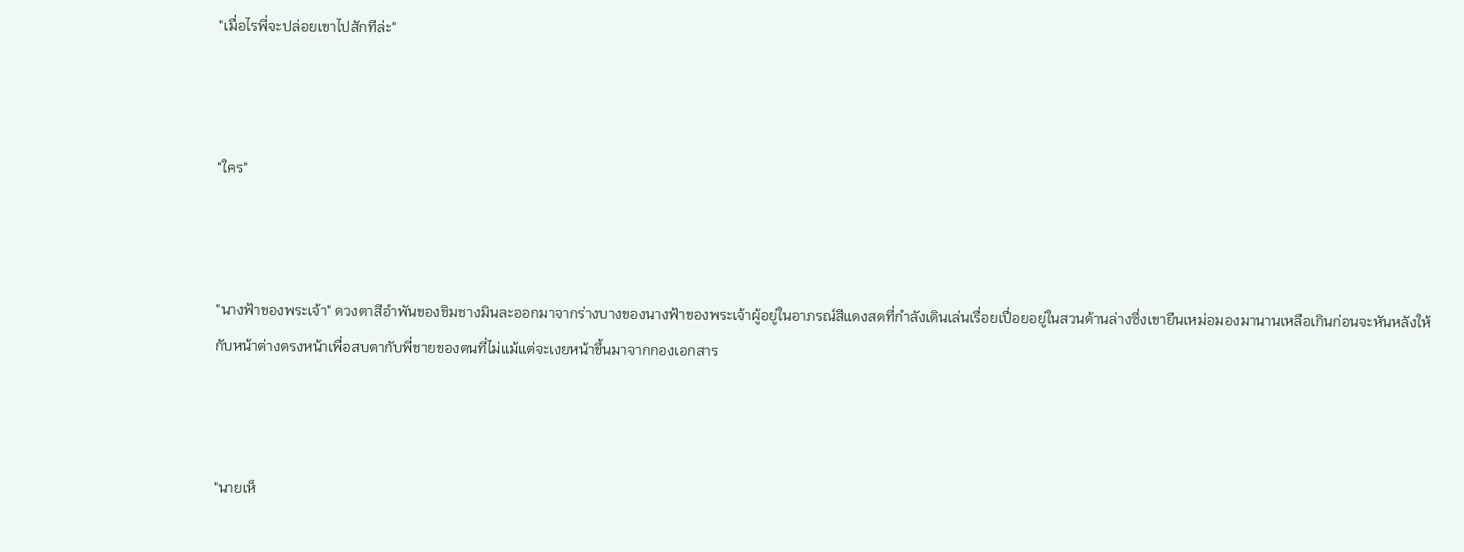"เมื่อไรพี่จะปล่อยเขาไปสักทีล่ะ"



"ใคร"



"นางฟ้าของพระเจ้า" ดวงตาสีอำพันของชิมชางมินละออกมาจากร่างบางของนางฟ้าของพระเจ้าผู้อยู่ในอาภรณ์สีแดงสดที่กำลังเดินเล่นเรื่อยเปื่อยอยู่ในสวนด้านล่างซึ่งเขายืนเหม่อมองมานานเหลือเกินก่อนจะหันหลังให้กับหน้าต่างตรงหน้าเพื่อสบตากับพี่ชายของตนที่ไม่แม้แต่จะเงยหน้าขึ้นมาจากกองเอกสาร



"นายเห็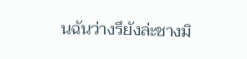นฉันว่างรึยังล่ะชางมิ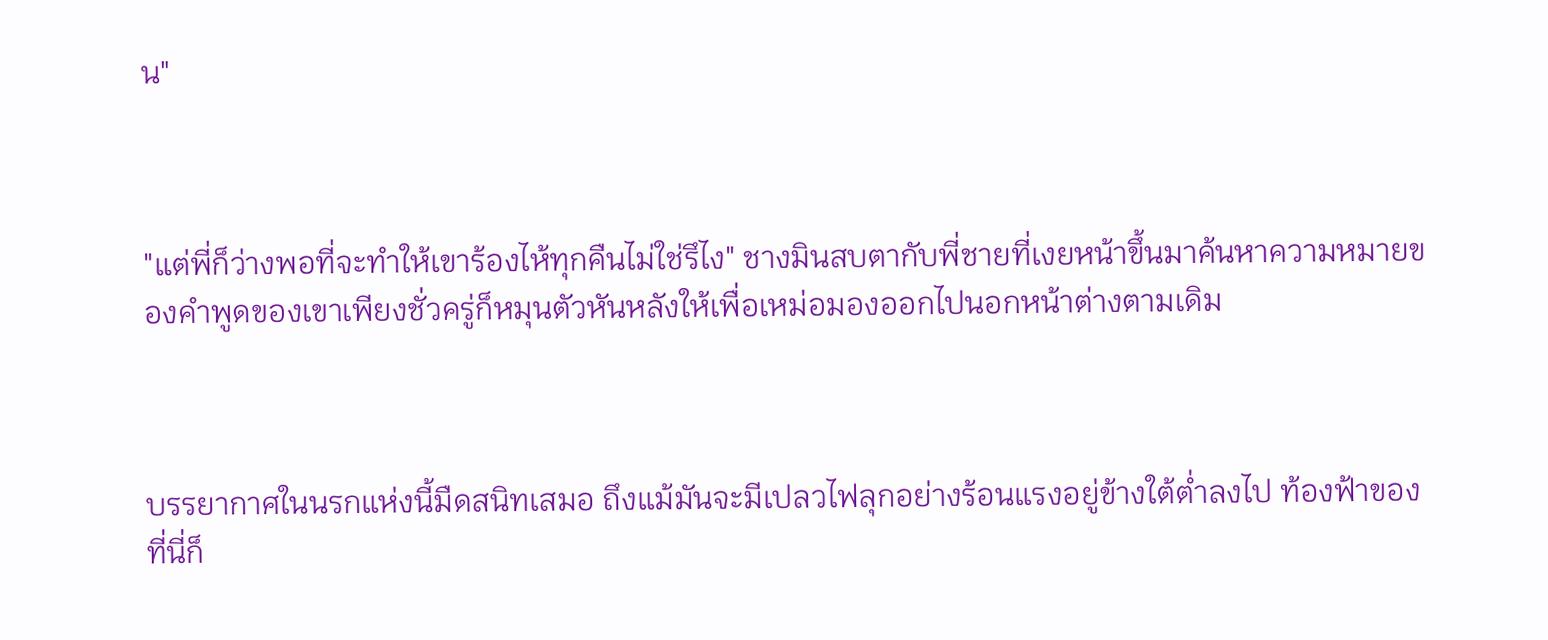น"



"แต่พี่ก็ว่างพอที่จะทำให้เขาร้องไห้ทุกคืนไม่ใช่รึไง" ชางมินสบตากับพี่ชายที่เงยหน้าขึ้นมาค้นหาความหมายของคำพูดของเขาเพียงชั่วครู่ก็หมุนตัวหันหลังให้เพื่อเหม่อมองออกไปนอกหน้าต่างตามเดิม



บรรยากาศในนรกแห่งนี้มืดสนิทเสมอ ถึงแม้มันจะมีเปลวไฟลุกอย่างร้อนแรงอยู่ข้างใต้ต่ำลงไป ท้องฟ้าของที่นี่ก็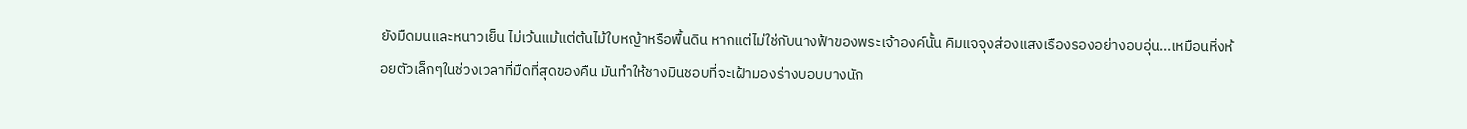ยังมืดมนและหนาวเย็น ไม่เว้นแม้แต่ต้นไม้ใบหญ้าหรือพื้นดิน หากแต่ไม่ใช่กับนางฟ้าของพระเจ้าองค์นั้น คิมแจจุงส่องแสงเรืองรองอย่างอบอุ่น...เหมือนหิ่งห้อยตัวเล็กๆในช่วงเวลาที่มืดที่สุดของคืน มันทำให้ชางมินชอบที่จะเฝ้ามองร่างบอบบางนัก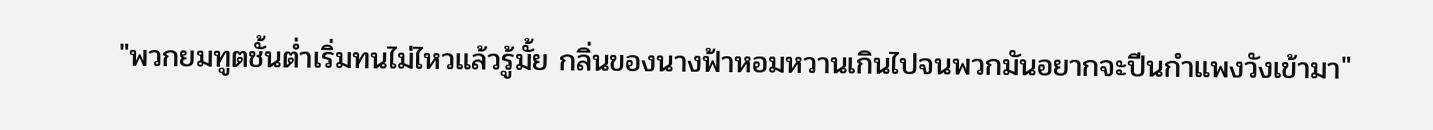"พวกยมทูตชั้นต่ำเริ่มทนไม่ไหวแล้วรู้มั้ย กลิ่นของนางฟ้าหอมหวานเกินไปจนพวกมันอยากจะปีนกำแพงวังเข้ามา"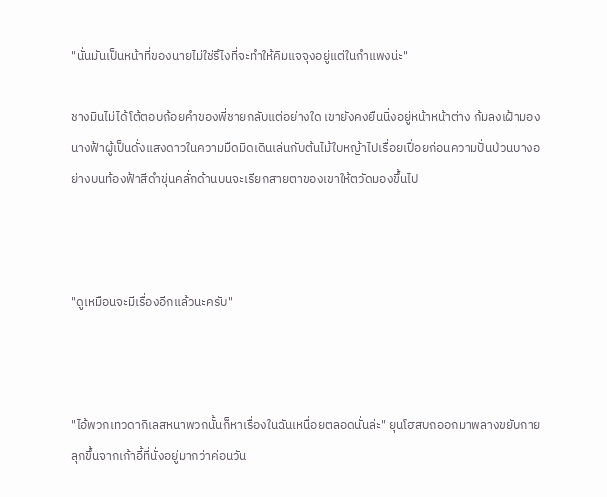"นั่นมันเป็นหน้าที่ของนายไม่ใช่รึไงที่จะทำให้คิมแจจุงอยู่แต่ในกำแพงน่ะ"

ชางมินไม่ได้โต้ตอบถ้อยคำของพี่ชายกลับแต่อย่างใด เขายังคงยืนนิ่งอยู่หน้าหน้าต่าง ก้มลงเฝ้ามองนางฟ้าผู้เป็นดั่งแสงดาวในความมืดมิดเดินเล่นกับต้นไม้ใบหญ้าไปเรื่อยเปื่อยก่อนความปั่นป่วนบางอย่างบนท้องฟ้าสีดำขุ่นคลั่กด้านบนจะเรียกสายตาของเขาให้ตวัดมองขึ้นไป



"ดูเหมือนจะมีเรื่องอีกแล้วนะครับ"



"ไอ้พวกเทวดากิเลสหนาพวกนั้นก็หาเรื่องในฉันเหนื่อยตลอดนั่นล่ะ" ยุนโฮสบถออกมาพลางขยับกายลุกขึ้นจากเก้าอี้ที่นั่งอยู่มากว่าค่อนวัน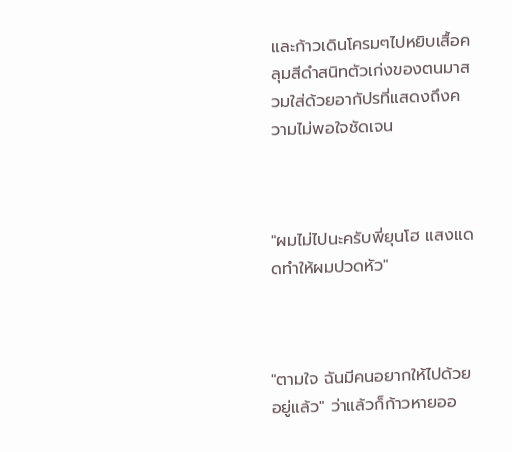และก้าวเดินโครมๆไปหยิบเสื้อคลุมสีดำสนิทตัวเก่งของตนมาสวมใส่ด้วยอากัปรที่แสดงถึงความไม่พอใจชัดเจน



"ผมไม่ไปนะครับพี่ยุนโฮ แสงแดดทำให้ผมปวดหัว"



"ตามใจ ฉันมีคนอยากให้ไปด้วยอยู่แล้ว" ว่าแล้วก็ก้าวหายออ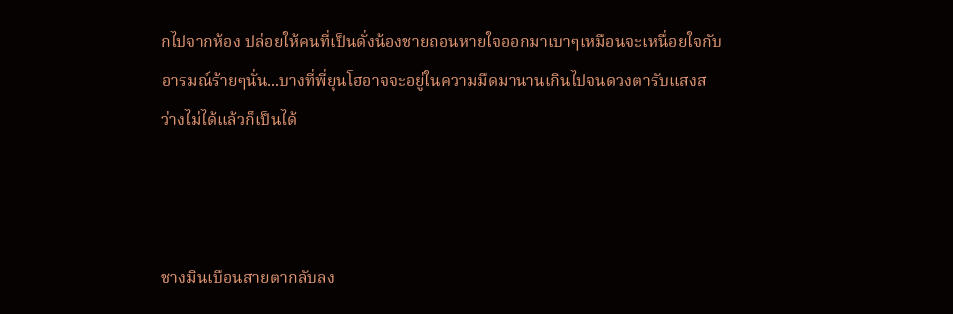กไปจากห้อง ปล่อยให้คนที่เป็นดั่งน้องชายถอนหายใจออกมาเบาๆเหมือนจะเหนื่อยใจกับอารมณ์ร้ายๆนั่น...บางที่พี่ยุนโฮอาจจะอยู่ในความมืดมานานเกินไปจนดวงตารับแสงสว่างไม่ได้แล้วก็เป็นได้



ชางมินเบือนสายตากลับลง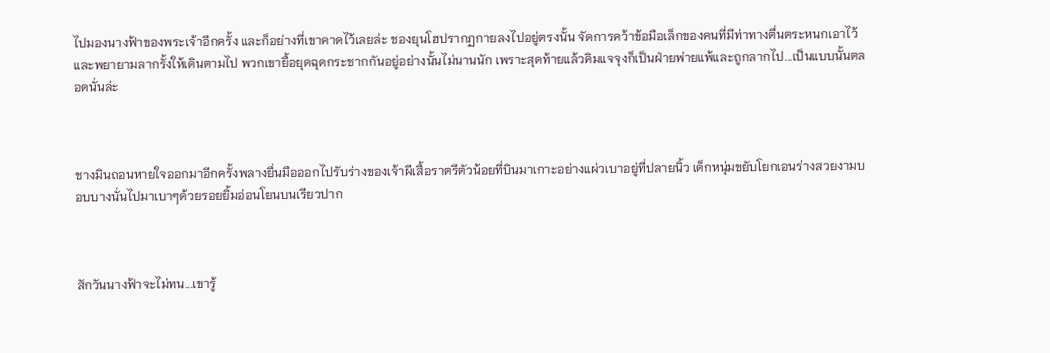ไปมองนางฟ้าของพระเจ้าอีกครั้ง และก็อย่างที่เขาคาดไว้เลยล่ะ ชองยุนโฮปรากฏกายลงไปอยู่ตรงนั้น จัดการคว้าข้อมือเล็กของคนที่มีท่าทางตื่นตระหนกเอาไว้ และพยายามลากรั้งให้เดินตามไป พวกเขายื้อยุดฉุดกระชากกันอยู่อย่างนั้นไม่นานนัก เพราะสุดท้ายแล้วคิมแจจุงก็เป็นฝ่ายพ่ายแพ้และถูกลากไป...เป็นแบบนั้นตลอดนั่นล่ะ



ชางมินถอนหายใจออกมาอีกครั้งพลางยื่นมือออกไปรับร่างของเจ้าผีเสื้อราตรีตัวน้อยที่บินมาเกาะอย่างแผ่วเบาอยู่ที่ปลายนิ้ว เด็กหนุ่มขยับโยกเอนร่างสวยงามบอบบางนั่นไปมาเบาๆด้วยรอยยิ้มอ่อนโยนบนเรียวปาก



สักวันนางฟ้าจะไม่ทน...เขารู้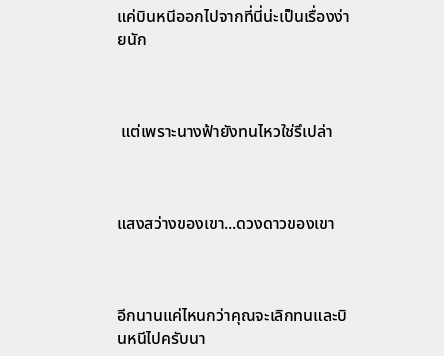แค่บินหนีออกไปจากที่นี่น่ะเป็นเรื่องง่ายนัก



 แต่เพราะนางฟ้ายังทนไหวใช่รึเปล่า



แสงสว่างของเขา...ดวงดาวของเขา



อีกนานแค่ไหนกว่าคุณจะเลิกทนและบินหนีไปครับนา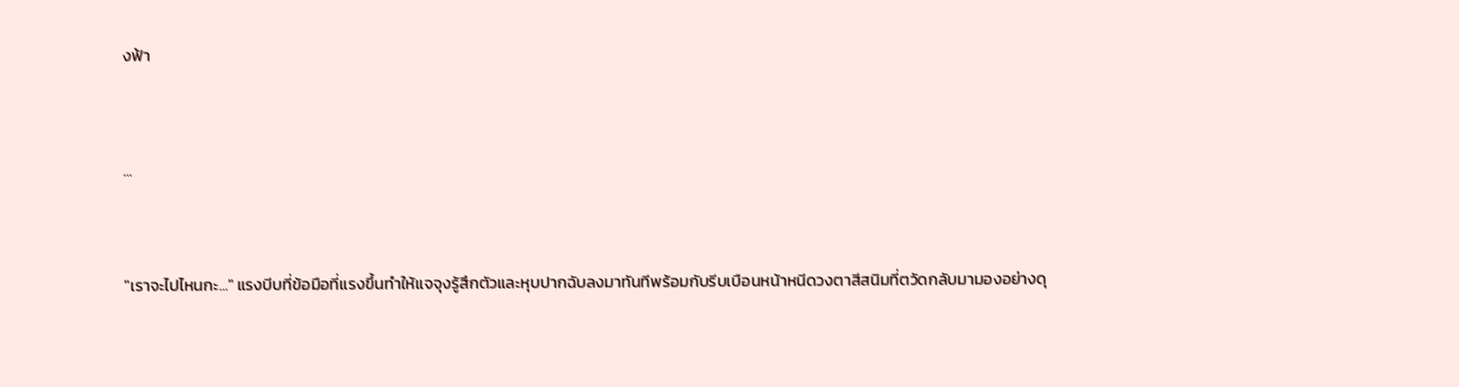งฟ้า



...



"เราจะไปไหนกะ..." แรงบีบที่ข้อมือที่แรงขึ้นทำให้แจจุงรู้สึกตัวและหุบปากฉับลงมาทันทีพร้อมกับรีบเบือนหน้าหนีดวงตาสีสนิมที่ตวัดกลับมามองอย่างดุ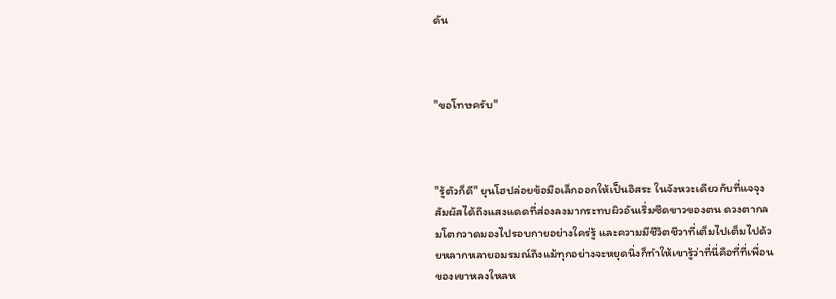ดัน



"ขอโทษครับ"



"รู้ตัวก็ดี" ยุนโฮปล่อยข้อมือเล็กออกให้เป็นอิสระ ในจังหวะเดียวกับที่แจจุงสัมผัสได้ถึงแสงแดดที่ส่องลงมากระทบผิวอันเริ่มซีดขาวของตน ดวงตากลมโตกวาดมองไปรอบกายอย่างใคร่รู้ และความมีชีวิตชีวาที่เต็มไปเต็มไปด้วยหลากหลายอมรมณ์ถึงแม้ทุกอย่างจะหยุดนิ่งก็ทำให้เขารู้ว่าที่นี่คือที่ที่เพื่อนของเขาหลงใหลห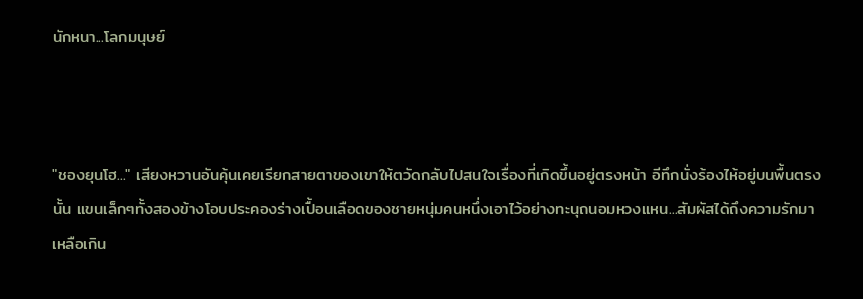นักหนา...โลกมนุษย์



"ชองยุนโฮ..." เสียงหวานอันคุ้นเคยเรียกสายตาของเขาให้ตวัดกลับไปสนใจเรื่องที่เกิดขึ้นอยู่ตรงหน้า อีทึกนั่งร้องไห้อยู่บนพื้นตรงนั้น แขนเล็กๆทั้งสองข้างโอบประคองร่างเปื้อนเลือดของชายหนุ่มคนหนึ่งเอาไว้อย่างทะนุถนอมหวงแหน...สัมผัสได้ถึงความรักมาเหลือเกิน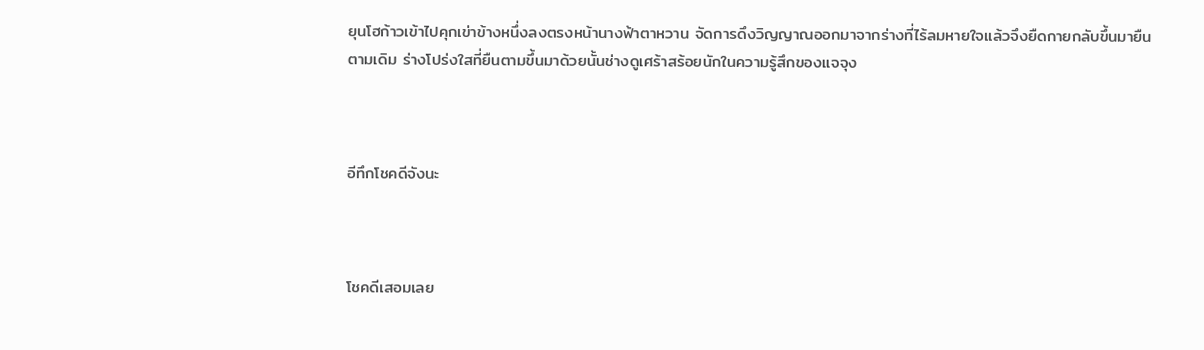ยุนโฮก้าวเข้าไปคุกเข่าข้างหนึ่งลงตรงหน้านางฟ้าตาหวาน จัดการดึงวิญญาณออกมาจากร่างที่ไร้ลมหายใจแล้วจึงยืดกายกลับขึ้นมายืนตามเดิม ร่างโปร่งใสที่ยืนตามขึ้นมาด้วยนั้นช่างดูเศร้าสร้อยนักในความรู้สึกของแจจุง



อีทึกโชคดีจังนะ



โชคดีเสอมเลย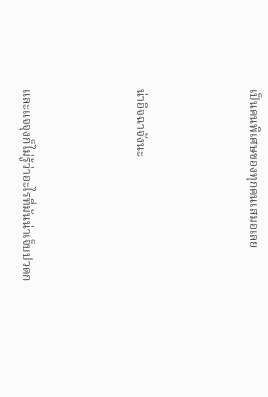เป็นคนพิเศษของทุกคนเสมอเลย



น่าอิจฉาจังนะ



และแจจุงก็ไม่รู้ว่าอะไรที่มันน่าเจ็บปวดก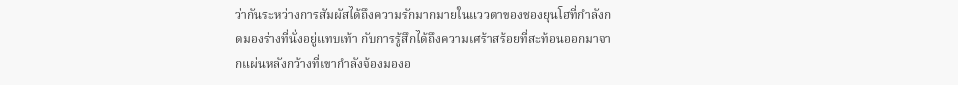ว่ากันระหว่างการสัมผัสได้ถึงความรักมากมายในแววตาของชองยุนโฮที่กำลังกดมองร่างที่นั่งอยู่แทบเท้า กับการรู้สึกได้ถึงความเศร้าสร้อยที่สะท้อนออกมาจากแผ่นหลังกว้างที่เขากำลังจ้องมองอ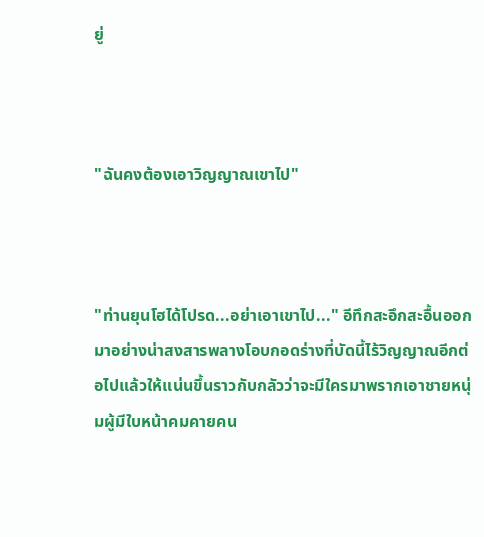ยู่



"ฉันคงต้องเอาวิญญาณเขาไป"



"ท่านยุนโฮได้โปรด...อย่าเอาเขาไป..." อีทึกสะอึกสะอื้นออกมาอย่างน่าสงสารพลางโอบกอดร่างที่บัดนี้ไร้วิญญาณอีกต่อไปแล้วให้แน่นขึ้นราวกับกลัวว่าจะมีใครมาพรากเอาชายหนุ่มผู้มีใบหน้าคมคายคน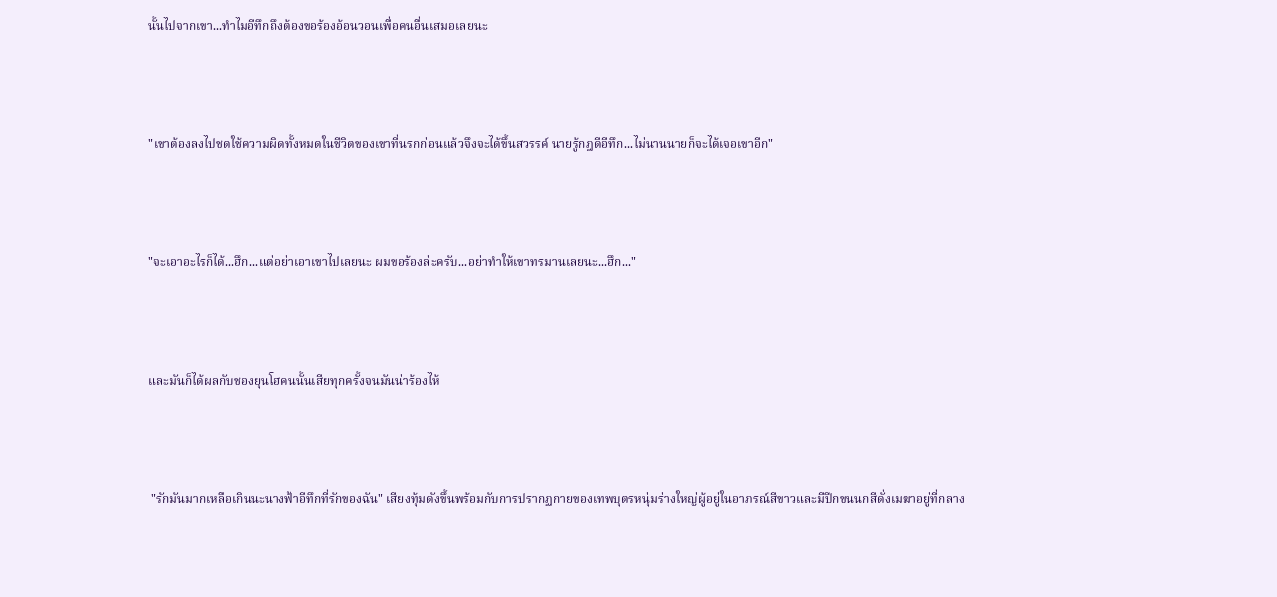นั้นไปจากเขา...ทำไมอีทึกถึงต้องขอร้องอ้อนวอนเพื่อคนอื่นเสมอเลยนะ



"เขาต้องลงไปชดใช้ความผิดทั้งหมดในชีวิตของเขาที่นรกก่อนแล้วจึงจะได้ขึ้นสวรรค์ นายรู้กฎดีอีทึก...ไม่นานนายก็จะได้เจอเขาอีก"



"จะเอาอะไรก็ได้...ฮึก...แต่อย่าเอาเขาไปเลยนะ ผมขอร้องล่ะครับ...อย่าทำให้เขาทรมานเลยนะ...ฮึก..."



และมันก็ได้ผลกับชองยุนโฮคนนั้นเสียทุกครั้งจนมันน่าร้องไห้



 "รักมันมากเหลือเกินนะนางฟ้าอีทึกที่รักของฉัน" เสียงทุ้มดังขึ้นพร้อมกับการปรากฏกายของเทพบุตรหนุ่มร่างใหญ่ผู้อยู่ในอาภรณ์สีขาวและมีปีกขนนกสีดั่งเมฆาอยู่ที่กลาง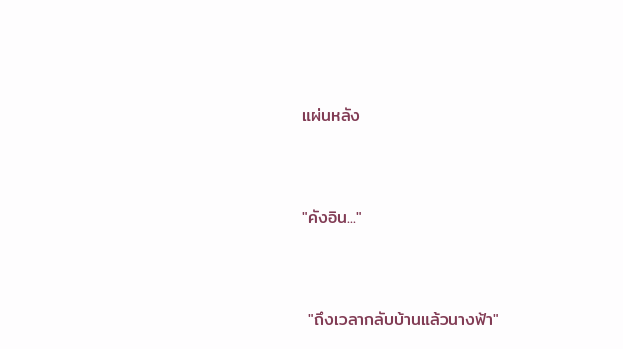แผ่นหลัง



"คังอิน..."



 "ถึงเวลากลับบ้านแล้วนางฟ้า"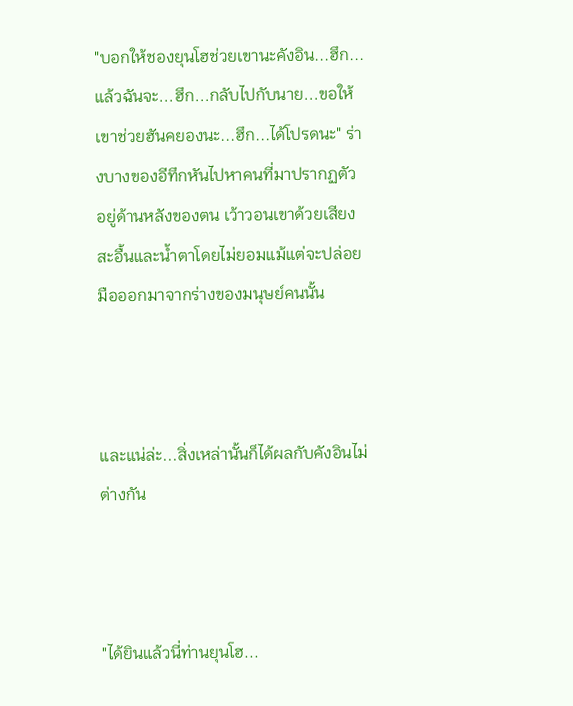"บอกให้ชองยุนโฮช่วยเขานะคังอิน...ฮึก...แล้วฉันจะ...ฮึก...กลับไปกับนาย...ขอให้เขาช่วยฮันคยองนะ...ฮึก...ได้โปรดนะ" ร่างบางของอีทึกหันไปหาคนที่มาปรากฏตัวอยู่ด้านหลังของตน เว้าวอนเขาด้วยเสียงสะอื้นและน้ำตาโดยไม่ยอมแม้แต่จะปล่อยมือออกมาจากร่างของมนุษย์คนนั้น



และแน่ล่ะ...สิ่งเหล่านั้นก็ได้ผลกับคังอินไม่ต่างกัน



"ได้ยินแล้วนี่ท่านยุนโฮ...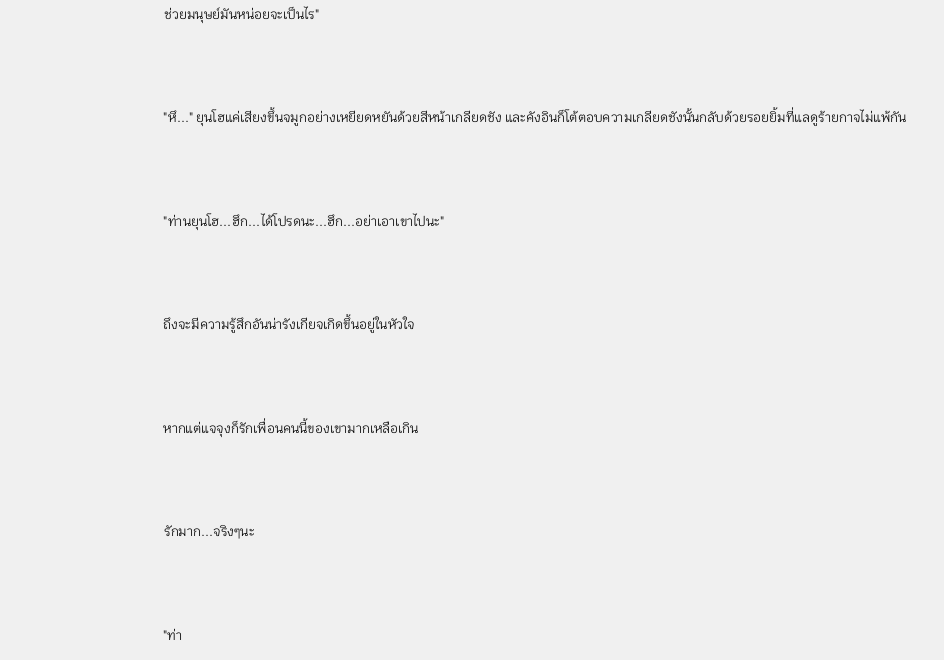ช่วยมนุษย์มันหน่อยจะเป็นไร"



"หึ..." ยุนโฮแค่เสียงขึ้นจมูกอย่างเหยียดหยันด้วยสีหน้าเกลียดชัง และคังอินก็โต้ตอบความเกลียดชังนั้นกลับด้วยรอยยิ้มที่แลดูร้ายกาจไม่แพ้กัน



"ท่านยุนโฮ...ฮึก...ได้โปรดนะ...ฮึก...อย่าเอาเขาไปนะ"



ถึงจะมีความรู้สึกอันน่ารังเกียจเกิดขึ้นอยู่ในหัวใจ



หากแต่แจจุงก็รักเพื่อนคนนี้ของเขามากเหลือเกิน



รักมาก...จริงๆนะ



"ท่า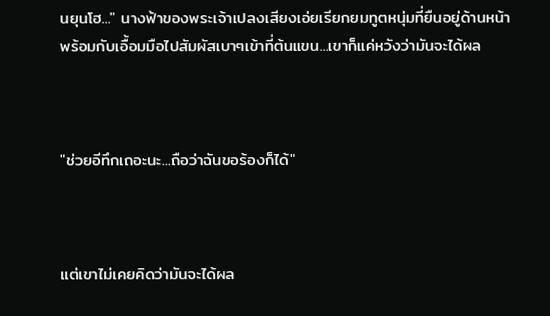นยุนโฮ..." นางฟ้าของพระเจ้าเปลงเสียงเอ่ยเรียกยมทูตหนุ่มที่ยืนอยู่ด้านหน้าพร้อมกับเอื้อมมือไปสัมผัสเบาๆเข้าที่ต้นแขน...เขาก็แค่หวังว่ามันจะได้ผล



"ช่วยอีทึกเถอะนะ...ถือว่าฉันขอร้องก็ได้"



แต่เขาไม่เคยคิดว่ามันจะได้ผล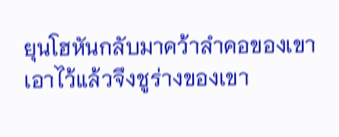ยุนโฮหันกลับมาคว้าลำคอของเขาเอาไว้แล้วจึงชูร่างของเขา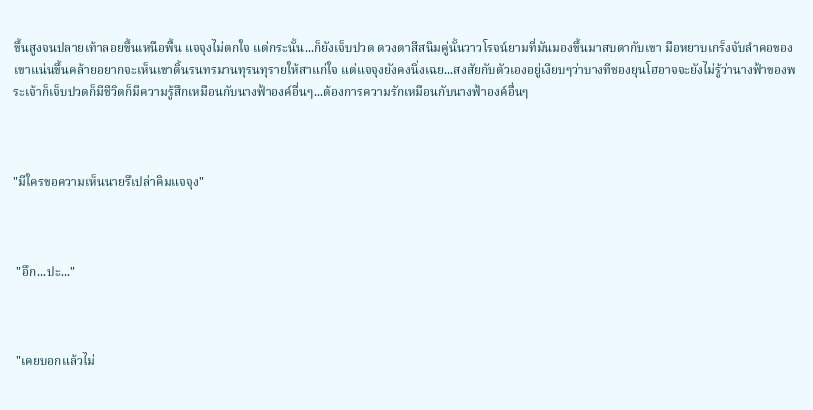ขึ้นสูงจนปลายเท้าลอยขึ้นเหนือพื้น แจจุงไม่ตกใจ แต่กระนั้น...ก็ยังเจ็บปวด ดวงตาสีสนิมคู่นั้นวาวโรจน์ยามที่มันมองขึ้นมาสบตากับเขา มือหยาบเกร็งจับลำคอของเขาแน่นขึ้นคล้ายอยากจะเห็นเขาดิ้นรนทรมานทุรนทุรายให้สาแก่ใจ แต่แจจุงยังคงนิ่งเฉย...สงสัยกับตัวเองอยู่เงียบๆว่าบางทีชองยุนโฮอาจจะยังไม่รู้ว่านางฟ้าของพระเจ้าก็เจ็บปวดก็มีชีวิตก็มีความรู้สึกเหมือนกับนางฟ้าองค์อื่นๆ...ต้องการความรักเหมือนกับนางฟ้าองค์อื่นๆ



"มีใครขอความเห็นนายรึเปล่าคิมแจจุง"



 "อึก...ปะ..."



 "เคยบอกแล้วไม่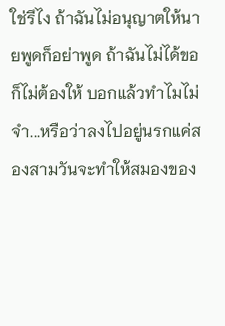ใช่รึไง ถ้าฉันไม่อนุญาตให้นายพูดก็อย่าพูด ถ้าฉันไม่ได้ขอก็ไม่ต้องให้ บอกแล้วทำไมไม่จำ...หรือว่าลงไปอยู่นรกแค่สองสามวันจะทำให้สมองของ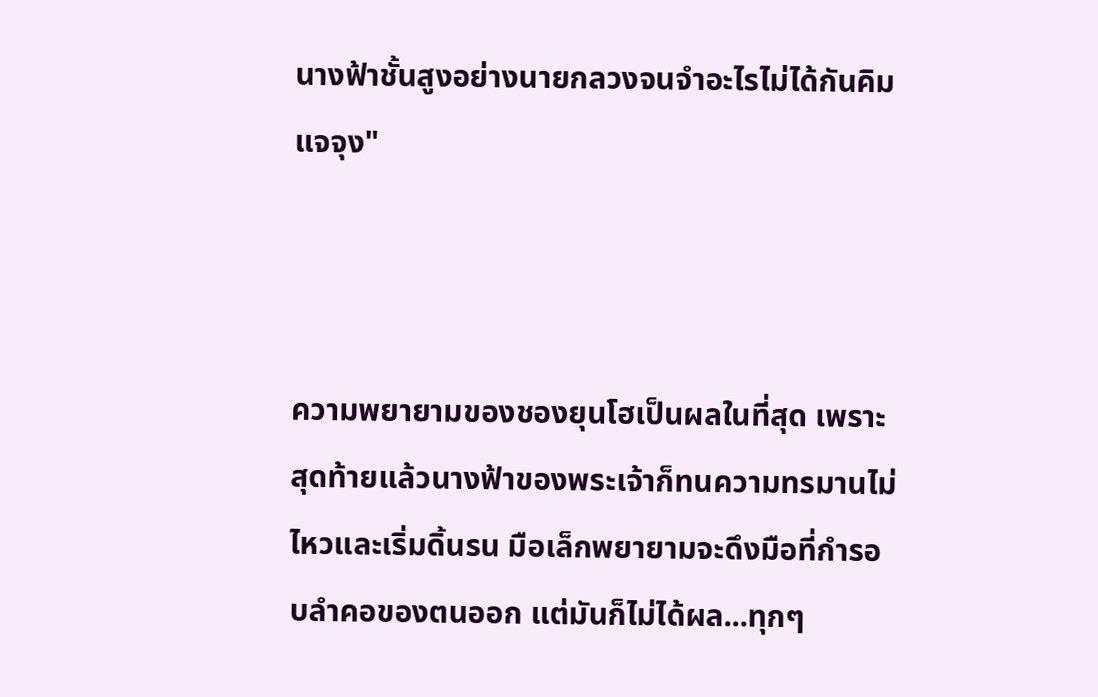นางฟ้าชั้นสูงอย่างนายกลวงจนจำอะไรไม่ได้กันคิมแจจุง"



ความพยายามของชองยุนโฮเป็นผลในที่สุด เพราะสุดท้ายแล้วนางฟ้าของพระเจ้าก็ทนความทรมานไม่ไหวและเริ่มดิ้นรน มือเล็กพยายามจะดึงมือที่กำรอบลำคอของตนออก แต่มันก็ไม่ได้ผล...ทุกๆ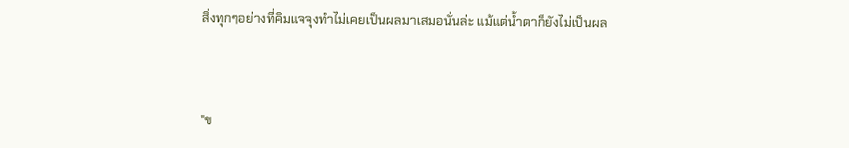สิ่งทุกๆอย่างที่คิมแจจุงทำไม่เคยเป็นผลมาเสมอนั่นล่ะ แม้แต่น้ำตาก็ยังไม่เป็นผล



"ข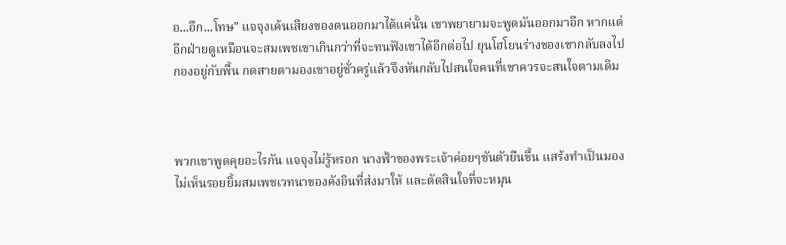อ...อึก...โทษ" แจจุงเค้นเสียงของตนออกมาได้แค่นั้น เขาพยายามจะพูดมันออกมาอีก หากแต่อีกฝ่ายดูเหมือนจะสมเพชเขาเกินกว่าที่จะทนฟังเขาได้อีกต่อไป ยุนโฮโยนร่างของเขากลับลงไปกองอยู่กับพื้น กดสายตามองเขาอยู่ชั่วครู่แล้วจึงหันกลับไปสนใจคนที่เขาควรจะสนใจตามเดิม



พวกเขาพูดคุยอะไรกัน แจจุงไม่รู้หรอก นางฟ้าของพระเจ้าค่อยๆชันตัวยืนขึ้น แสร้งทำเป็นมองไม่เห็นรอยยิ้มสมเพชเวทนาของคังอินที่ส่งมาให้ และตัดสินใจที่จะหมุน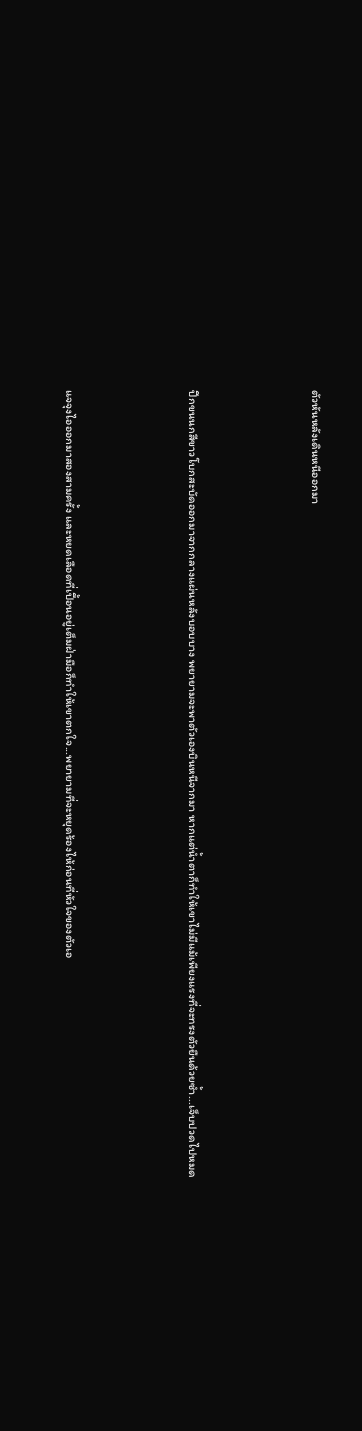ตัวหันหลังเดินหนีออกมา



ปีกขนนกสีขาวโบกสะบัดออกมาจากกลางแผ่นหลังบอบบาง พยายามจะพาตัวเองบินหนีจากมา หากแต่น้ำตาก็ทำให้เขาไม่มีแม้เพียงแรงที่จะทรงตัวยืนด้วยซ้ำ...เจ็บปวดไปหมด



แจจุงไอออกมาสองสามครั้ง และหยดเลือดที่เปื้อนอยู่เต็มฝ่ามือก็ทำให้เขาตกใจ...พยายามที่จะหยุดร้องไห้ก่อนที่หัวใจของตัวเอ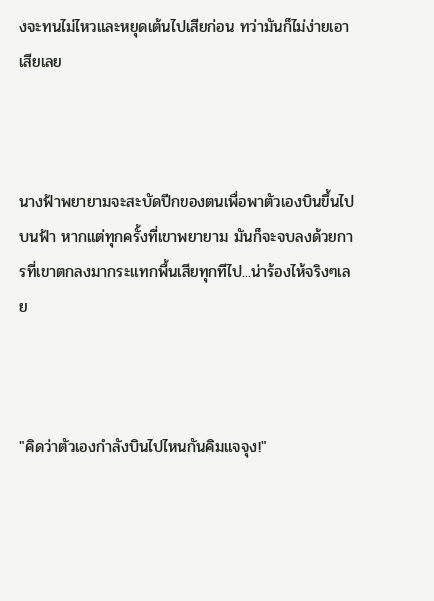งจะทนไม่ไหวและหยุดเต้นไปเสียก่อน ทว่ามันก็ไม่ง่ายเอาเสียเลย



นางฟ้าพยายามจะสะบัดปีกของตนเพื่อพาตัวเองบินขึ้นไปบนฟ้า หากแต่ทุกครั้งที่เขาพยายาม มันก็จะจบลงด้วยการที่เขาตกลงมากระแทกพื้นเสียทุกทีไป...น่าร้องไห้จริงๆเลย



"คิดว่าตัวเองกำลังบินไปไหนกันคิมแจจุง!"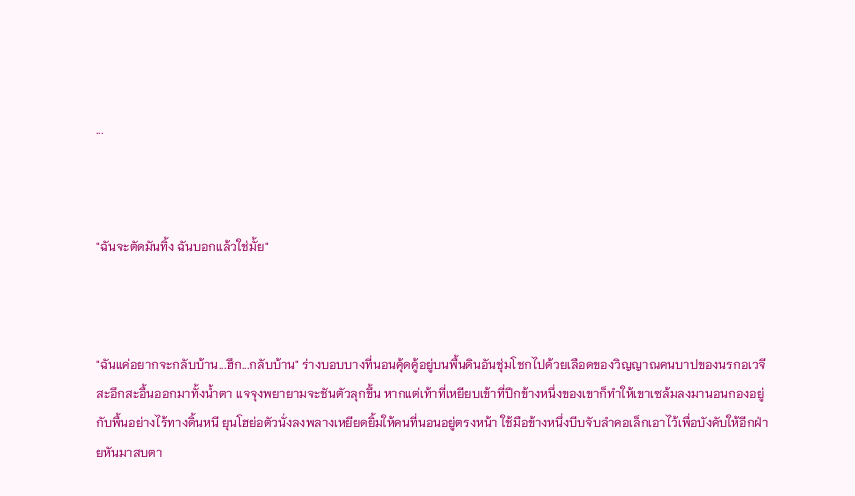...



"ฉันจะตัดมันทิ้ง ฉันบอกแล้วใช่มั้ย"



"ฉันแค่อยากจะกลับบ้าน...ฮึก...กลับบ้าน" ร่างบอบบางที่นอนคุ้ดคู้อยู่บนพื้นดินอันชุ่มโชกไปด้วยเลือดของวิญญาณคนบาปของนรกอเวจีสะอึกสะอื้นออกมาทั้งน้ำตา แจจุงพยายามจะชันตัวลุกขึ้น หากแต่เท้าที่เหยียบเข้าที่ปีกข้างหนึ่งของเขาก็ทำให้เขาเซล้มลงมานอนกองอยู่กับพื้นอย่างไร้ทางดิ้นหนี ยุนโฮย่อตัวนั่งลงพลางเหยียดยิ้มให้คนที่นอนอยู่ตรงหน้า ใช้มือข้างหนึ่งบีบจับลำคอเล็กเอาไว้เพื่อบังคับให้อีกฝ่ายหันมาสบตา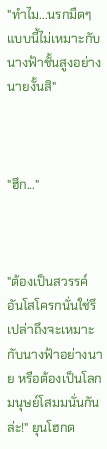"ทำไม...นรกมืดๆแบบนี้ไม่เหมาะกับนางฟ้าชั้นสูงอย่างนายงั้นสิ"



"ฮึก..."



"ต้องเป็นสวรรค์อันโสโครกนั่นใช่รึเปล่าถึงจะเหมาะกับนางฟ้าอย่างนาย หรือต้องเป็นโลกมนุษย์โสมมนั่นกันล่ะ!" ยุนโฮกด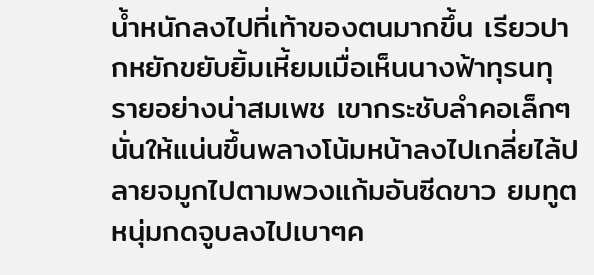น้ำหนักลงไปที่เท้าของตนมากขึ้น เรียวปากหยักขยับยิ้มเหี้ยมเมื่อเห็นนางฟ้าทุรนทุรายอย่างน่าสมเพช เขากระชับลำคอเล็กๆนั่นให้แน่นขึ้นพลางโน้มหน้าลงไปเกลี่ยไล้ปลายจมูกไปตามพวงแก้มอันซีดขาว ยมทูตหนุ่มกดจูบลงไปเบาๆค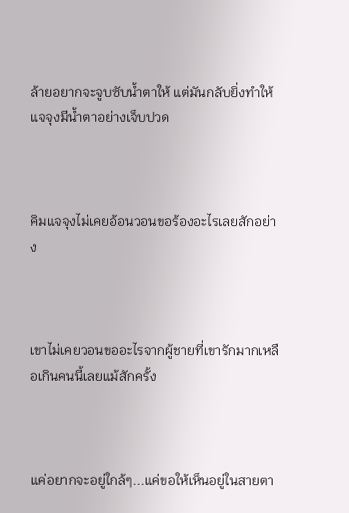ล้ายอยากจะจูบซับน้ำตาให้ แต่มันกลับยิ่งทำให้แจจุงมีน้ำตาอย่างเจ็บปวด



คิมแจจุงไม่เคยอ้อนวอนขอร้องอะไรเลยสักอย่าง



เขาไม่เคยวอนขออะไรจากผู้ชายที่เขารักมากเหลือเกินคนนี้เลยแม้สักครั้ง



แค่อยากจะอยู่ใกล้ๆ...แค่ขอให้เห็นอยู่ในสายตา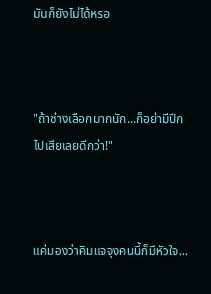มันก็ยังไม่ได้หรอ



"ถ้าช่างเลือกมากนัก...ก็อย่ามีปีกไปเสียเลยดีกว่า!"



แค่มองว่าคิมแจจุงคนนี้ก็มีหัวใจ...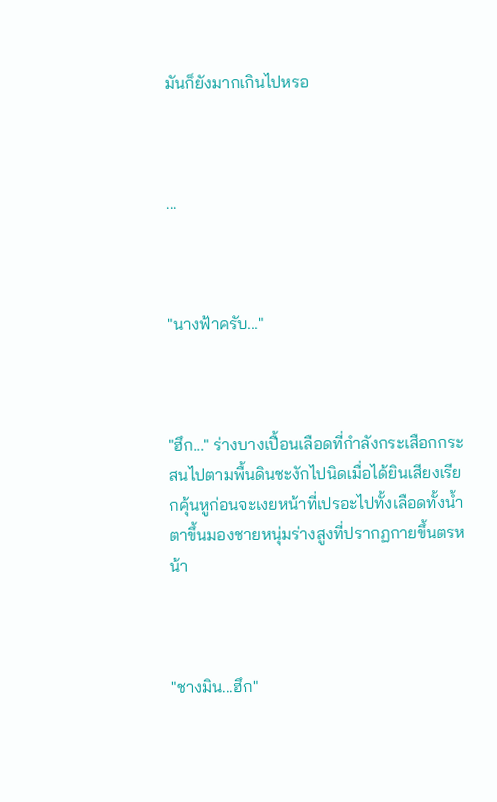มันก็ยังมากเกินไปหรอ



...



"นางฟ้าครับ..."



"ฮึก..." ร่างบางเปื้อนเลือดที่กำลังกระเสือกกระสนไปตามพื้นดินชะงักไปนิดเมื่อได้ยินเสียงเรียกคุ้นหูก่อนจะเงยหน้าที่เปรอะไปทั้งเลือดทั้งน้ำตาขึ้นมองชายหนุ่มร่างสูงที่ปรากฏกายขึ้นตรหน้า



"ชางมิน...ฮึก"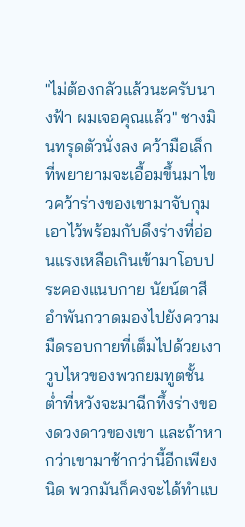"ไม่ต้องกลัวแล้วนะครับนางฟ้า ผมเจอคุณแล้ว" ชางมินทรุดตัวนั่งลง คว้ามือเล็กที่พยายามจะเอื้อมขึ้นมาไขวคว้าร่างของเขามาจับกุมเอาไว้พร้อมกับดึงร่างที่อ่อนแรงเหลือเกินเข้ามาโอบประคองแนบกาย นัยน์ตาสีอำพันกวาดมองไปยังความมืดรอบกายที่เต็มไปด้วยเงาวูบไหวของพวกยมทูตชั้นต่ำที่หวังจะมาฉีกทึ้งร่างของดวงดาวของเขา และถ้าหากว่าเขามาช้ากว่านี้อีกเพียงนิด พวกมันก็คงจะได้ทำแบ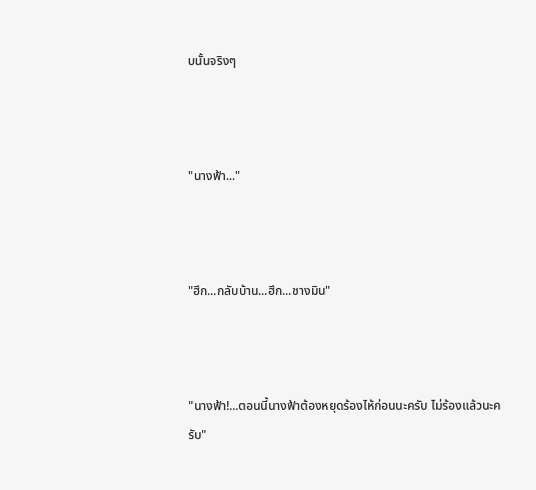บนั้นจริงๆ



"นางฟ้า..."



"ฮึก...กลับบ้าน...ฮึก...ชางมิน"



"นางฟ้า!...ตอนนี้นางฟ้าต้องหยุดร้องไห้ก่อนนะครับ ไม่ร้องแล้วนะครับ"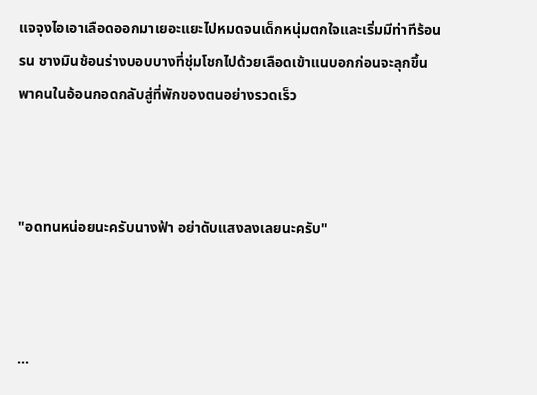แจจุงไอเอาเลือดออกมาเยอะแยะไปหมดจนเด็กหนุ่มตกใจและเริ่มมีท่าทีร้อนรน ชางมินช้อนร่างบอบบางที่ชุ่มโชกไปด้วยเลือดเข้าแนบอกก่อนจะลุกขึ้นพาคนในอ้อนกอดกลับสู่ที่พักของตนอย่างรวดเร็ว



"อดทนหน่อยนะครับนางฟ้า อย่าดับแสงลงเลยนะครับ"



...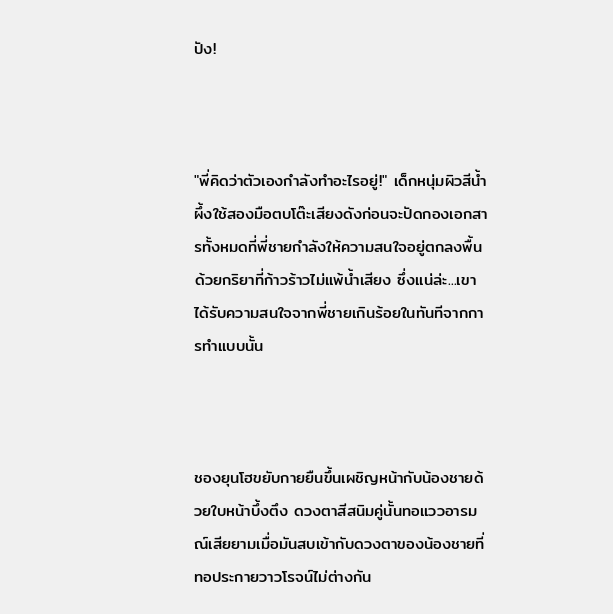ปัง!



"พี่คิดว่าตัวเองกำลังทำอะไรอยู่!" เด็กหนุ่มผิวสีน้ำผึ้งใช้สองมือตบโต๊ะเสียงดังก่อนจะปัดกองเอกสารทั้งหมดที่พี่ชายกำลังให้ความสนใจอยู่ตกลงพื้นด้วยกริยาที่ก้าวร้าวไม่แพ้น้ำเสียง ซึ่งแน่ล่ะ...เขาได้รับความสนใจจากพี่ชายเกินร้อยในทันทีจากการทำแบบนั้น



ชองยุนโฮขยับกายยืนขึ้นเผชิญหน้ากับน้องชายด้วยใบหน้าบึ้งตึง ดวงตาสีสนิมคู่นั้นทอแววอารมณ์เสียยามเมื่อมันสบเข้ากับดวงตาของน้องชายที่ทอประกายวาวโรจน์ไม่ต่างกัน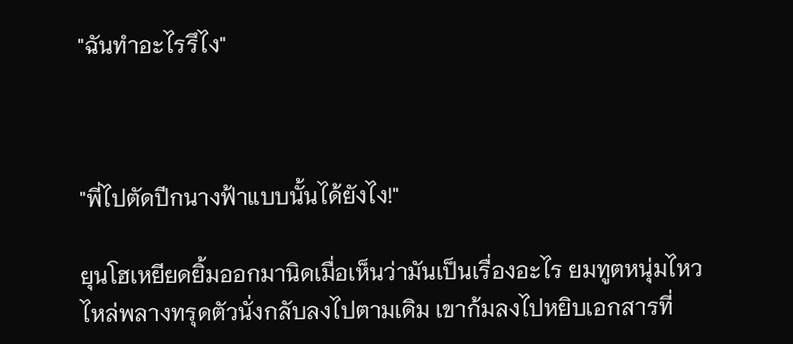"ฉันทำอะไรรึไง"



"พี่ไปตัดปีกนางฟ้าแบบนั้นได้ยังไง!"

ยุนโฮเหยียดยิ้มออกมานิดเมื่อเห็นว่ามันเป็นเรื่องอะไร ยมทูตหนุ่มไหวไหล่พลางทรุดตัวนั่งกลับลงไปตามเดิม เขาก้มลงไปหยิบเอกสารที่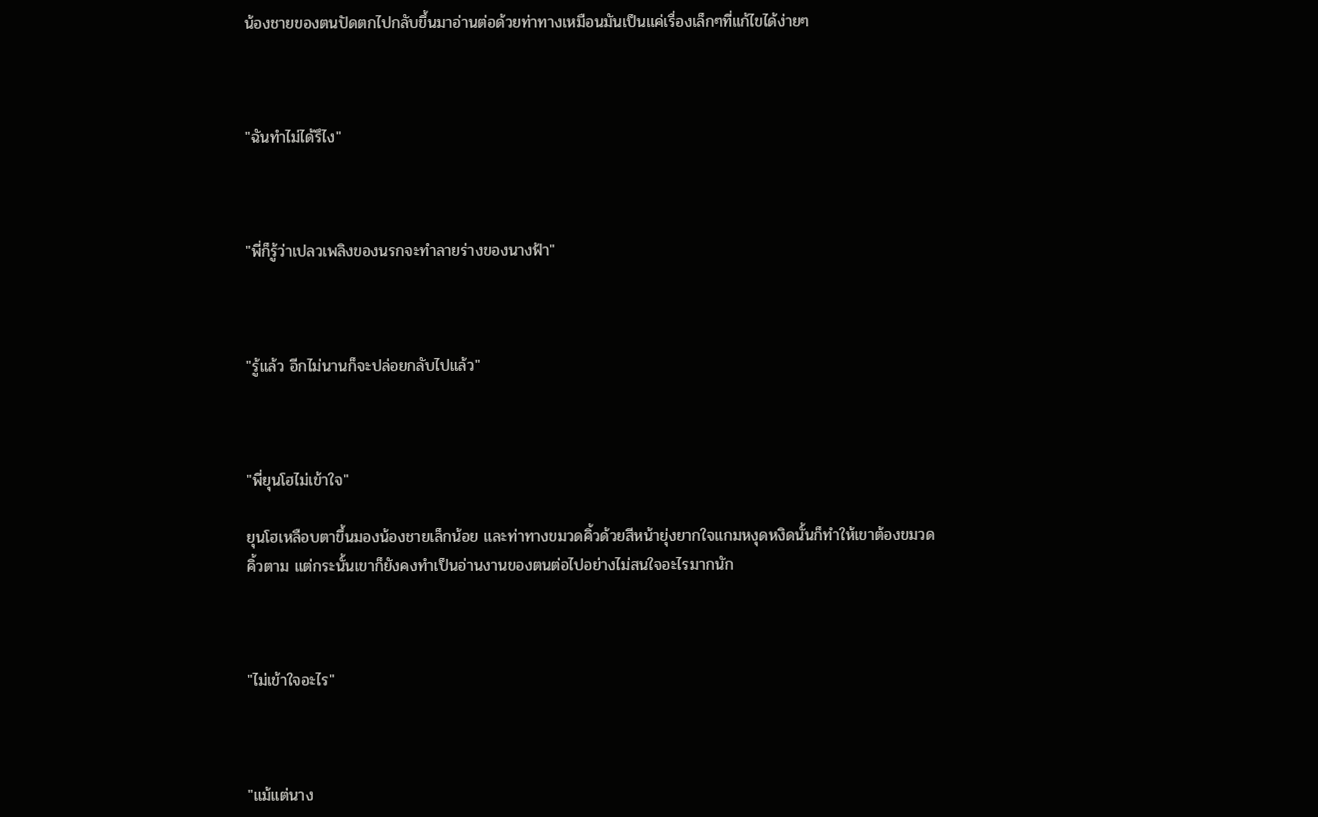น้องชายของตนปัดตกไปกลับขึ้นมาอ่านต่อด้วยท่าทางเหมือนมันเป็นแค่เรื่องเล็กๆที่แก้ไขได้ง่ายๆ



"ฉันทำไม่ได้รึไง"



"พี่ก็รู้ว่าเปลวเพลิงของนรกจะทำลายร่างของนางฟ้า"



"รู้แล้ว อีกไม่นานก็จะปล่อยกลับไปแล้ว"



"พี่ยุนโฮไม่เข้าใจ"

ยุนโฮเหลือบตาขึ้นมองน้องชายเล็กน้อย และท่าทางขมวดคิ้วด้วยสีหน้ายุ่งยากใจแกมหงุดหงิดนั้นก็ทำให้เขาต้องขมวดคิ้วตาม แต่กระนั้นเขาก็ยังคงทำเป็นอ่านงานของตนต่อไปอย่างไม่สนใจอะไรมากนัก



"ไม่เข้าใจอะไร"



"แม้แต่นาง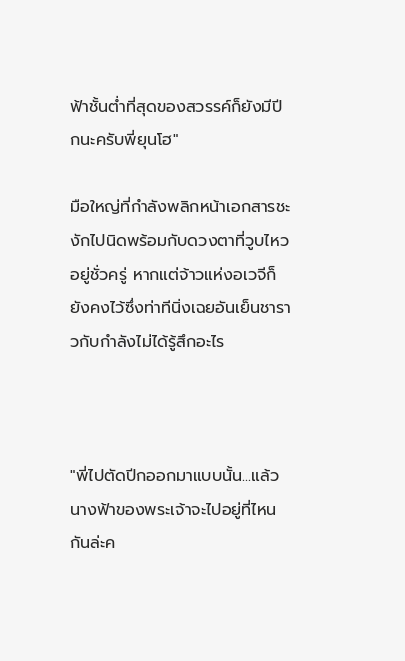ฟ้าชั้นต่ำที่สุดของสวรรค์ก็ยังมีปีกนะครับพี่ยุนโฮ"

มือใหญ่ที่กำลังพลิกหน้าเอกสารชะงักไปนิดพร้อมกับดวงตาที่วูบไหวอยู่ชั่วครู่ หากแต่จ้าวแห่งอเวจีก็ยังคงไว้ซึ่งท่าทีนิ่งเฉยอันเย็นชาราวกับกำลังไม่ได้รู้สึกอะไร



"พี่ไปตัดปีกออกมาแบบนั้น...แล้วนางฟ้าของพระเจ้าจะไปอยู่ที่ไหนกันล่ะค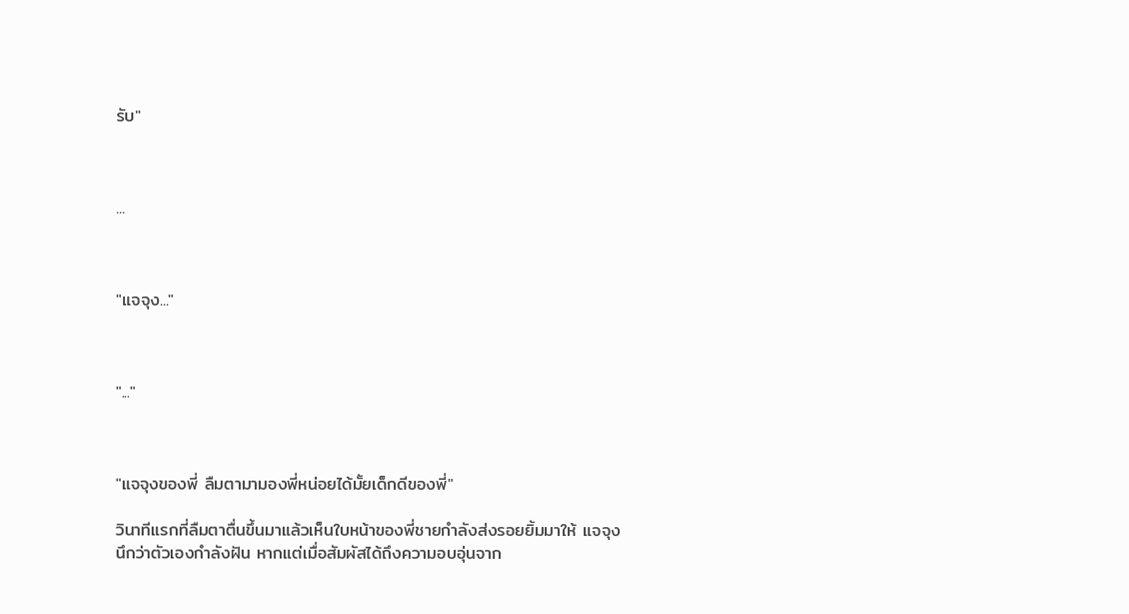รับ"



...



"แจจุง..."



"..."



"แจจุงของพี่ ลืมตามามองพี่หน่อยได้มั้ยเด็กดีของพี่"

วินาทีแรกที่ลืมตาตื่นขึ้นมาแล้วเห็นใบหน้าของพี่ชายกำลังส่งรอยยิ้มมาให้ แจจุงนึกว่าตัวเองกำลังฝัน หากแต่เมื่อสัมผัสได้ถึงความอบอุ่นจาก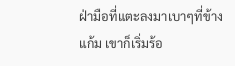ฝ่ามือที่แตะลงมาเบาๆที่ข้างแก้ม เขาก็เริ่มร้อ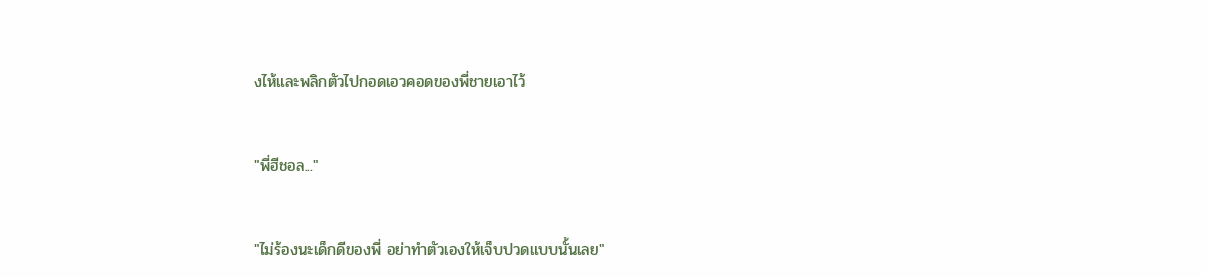งไห้และพลิกตัวไปกอดเอวคอดของพี่ชายเอาไว้



"พี่ฮีชอล..."



"ไม่ร้องนะเด็กดีของพี่ อย่าทำตัวเองให้เจ็บปวดแบบนั้นเลย"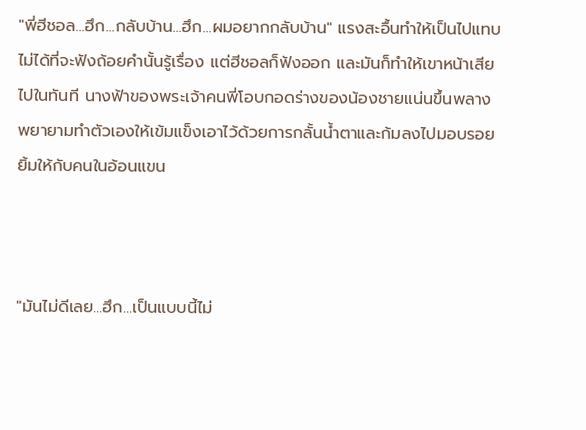"พี่ฮีชอล...ฮึก...กลับบ้าน...ฮึก...ผมอยากกลับบ้าน" แรงสะอื้นทำให้เป็นไปแทบไม่ได้ที่จะฟังถ้อยคำนั้นรู้เรื่อง แต่ฮีชอลก็ฟังออก และมันก็ทำให้เขาหน้าเสียไปในทันที นางฟ้าของพระเจ้าคนพี่โอบกอดร่างของน้องชายแน่นขึ้นพลางพยายามทำตัวเองให้เข้มแข็งเอาไว้ด้วยการกลั้นน้ำตาและก้มลงไปมอบรอยยิ้มให้กับคนในอ้อนแขน



"มันไม่ดีเลย...ฮึก...เป็นแบบนี้ไม่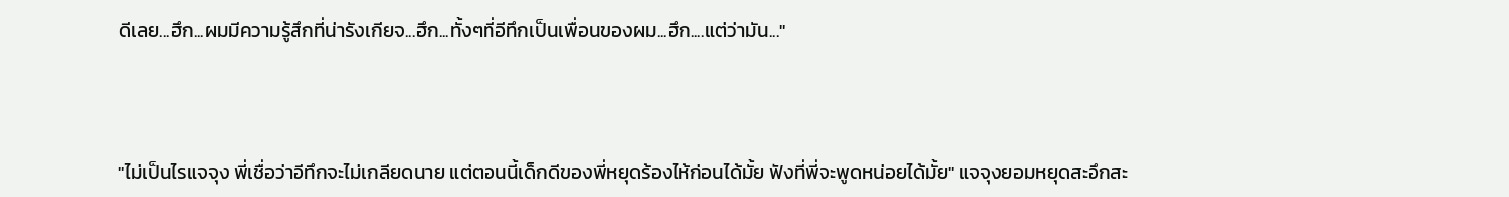ดีเลย...ฮึก...ผมมีความรู้สึกที่น่ารังเกียจ...ฮึก...ทั้งๆที่อีทึกเป็นเพื่อนของผม...ฮึก....แต่ว่ามัน..."



"ไม่เป็นไรแจจุง พี่เชื่อว่าอีทึกจะไม่เกลียดนาย แต่ตอนนี้เด็กดีของพี่หยุดร้องไห้ก่อนได้มั้ย ฟังที่พี่จะพูดหน่อยได้มั้ย" แจจุงยอมหยุดสะอึกสะ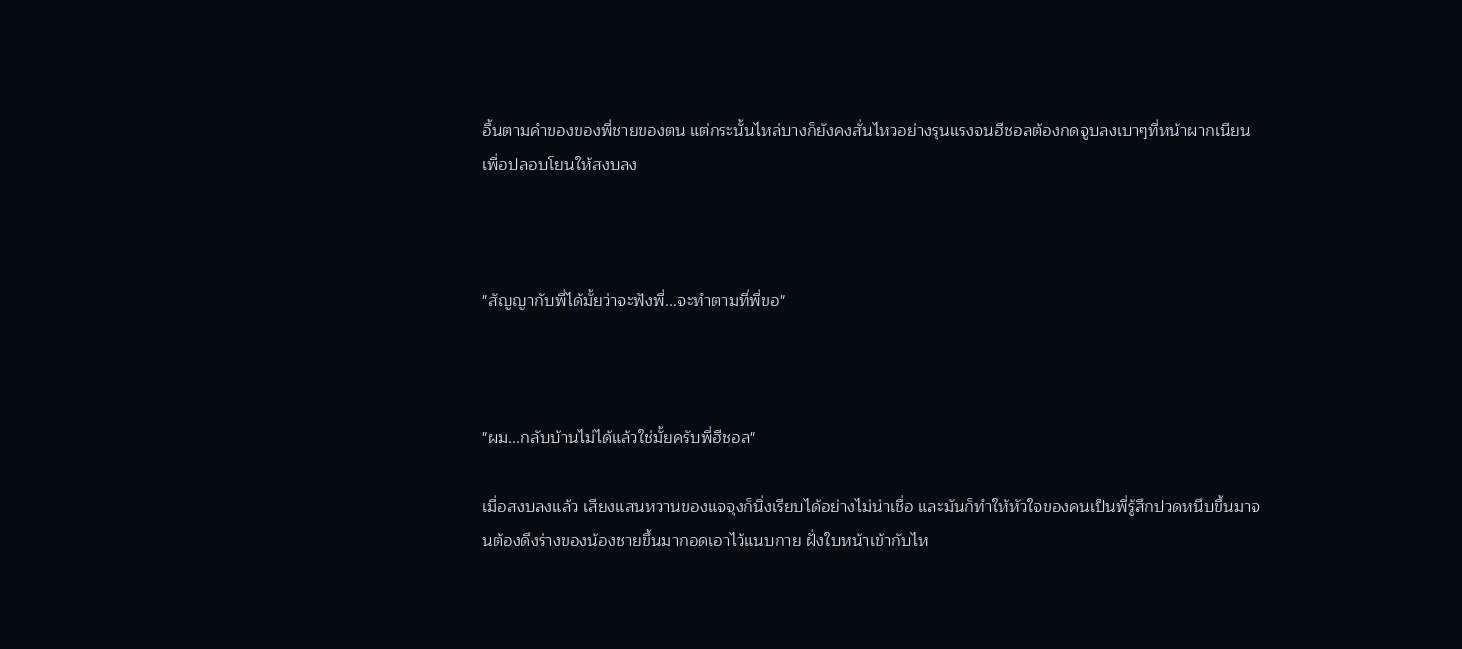อื้นตามคำของของพี่ชายของตน แต่กระนั้นไหล่บางก็ยังคงสั่นไหวอย่างรุนแรงจนฮีชอลต้องกดจูบลงเบาๆที่หน้าผากเนียนเพื่อปลอบโยนให้สงบลง



"สัญญากับพี่ได้มั้ยว่าจะฟังพี่...จะทำตามที่พี่ขอ"



"ผม...กลับบ้านไม่ได้แล้วใช่มั้ยครับพี่ฮีชอล"

เมื่อสงบลงแล้ว เสียงแสนหวานของแจจุงก็นิ่งเรียบได้อย่างไม่น่าเชื่อ และมันก็ทำให้หัวใจของคนเป็นพี่รู้สึกปวดหนึบขึ้นมาจนต้องดึงร่างของน้องชายขึ้นมากอดเอาไว้แนบกาย ฝั่งใบหน้าเข้ากับไห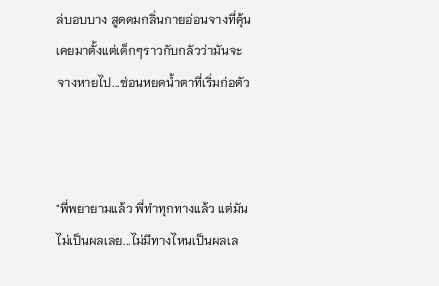ล่บอบบาง สูดดมกลิ่นกายอ่อนจางที่คุ้นเคยมาตั้งแต่เด็กๆราวกับกลัวว่ามันจะจางหายไป...ซ่อนหยดน้ำตาที่เริ่มก่อตัว



"พี่พยายามแล้ว พี่ทำทุกทางแล้ว แต่มันไม่เป็นผลเลย...ไม่มีทางไหนเป็นผลเล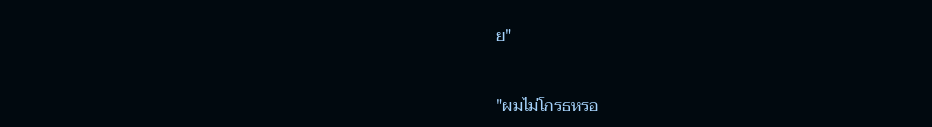ย"



"ผมไม่โกรธหรอ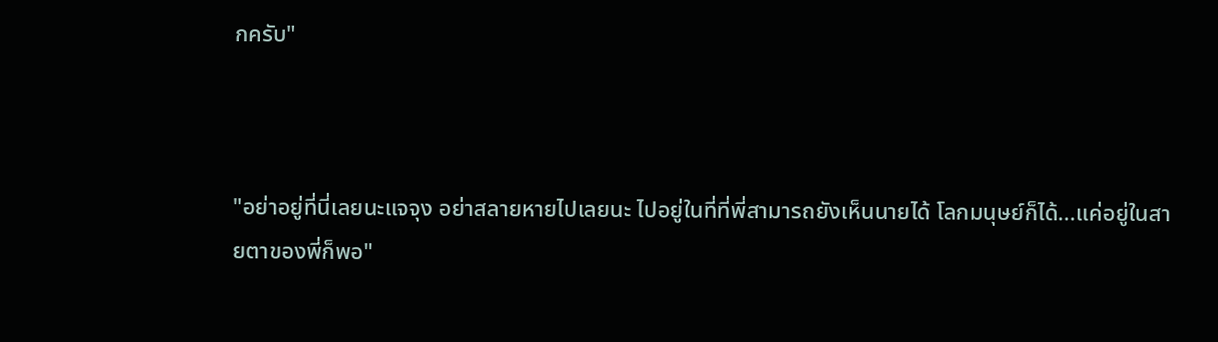กครับ"



"อย่าอยู่ที่นี่เลยนะแจจุง อย่าสลายหายไปเลยนะ ไปอยู่ในที่ที่พี่สามารถยังเห็นนายได้ โลกมนุษย์ก็ได้...แค่อยู่ในสายตาของพี่ก็พอ"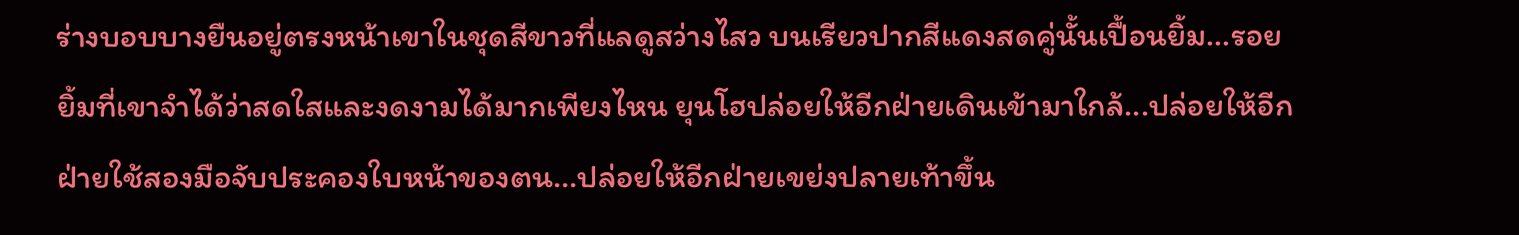ร่างบอบบางยืนอยู่ตรงหน้าเขาในชุดสีขาวที่แลดูสว่างไสว บนเรียวปากสีแดงสดคู่นั้นเปื้อนยิ้ม...รอยยิ้มที่เขาจำได้ว่าสดใสและงดงามได้มากเพียงไหน ยุนโฮปล่อยให้อีกฝ่ายเดินเข้ามาใกล้...ปล่อยให้อีกฝ่ายใช้สองมือจับประคองใบหน้าของตน...ปล่อยให้อีกฝ่ายเขย่งปลายเท้าขึ้น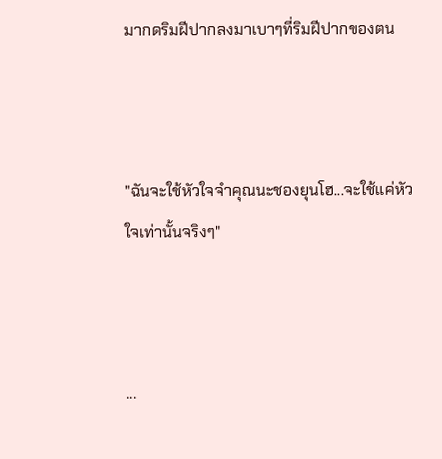มากดริมฝีปากลงมาเบาๆที่ริมฝีปากของตน



"ฉันจะใช้หัวใจจำคุณนะชองยุนโฮ...จะใช้แค่หัวใจเท่านั้นจริงๆ"



...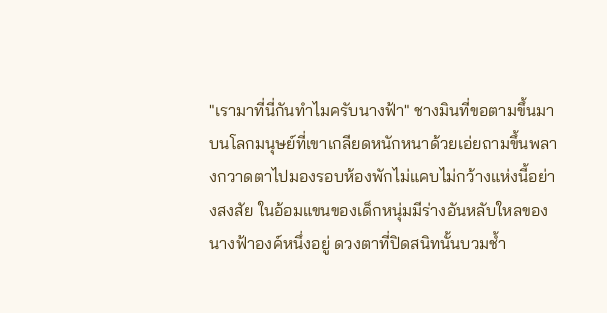"เรามาที่นี่กันทำไมครับนางฟ้า" ชางมินที่ขอตามขึ้นมาบนโลกมนุษย์ที่เขาเกลียดหนักหนาด้วยเอ่ยถามขึ้นพลางกวาดตาไปมองรอบห้องพักไม่แคบไม่กว้างแห่งนี้อย่างสงสัย ในอ้อมแขนของเด็กหนุ่มมีร่างอันหลับใหลของนางฟ้าองค์หนึ่งอยู่ ดวงตาที่ปิดสนิทนั้นบวมช้ำ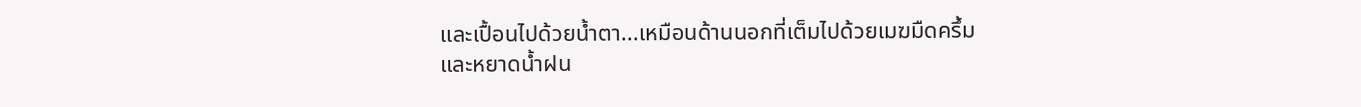และเปื้อนไปด้วยน้ำตา...เหมือนด้านนอกที่เต็มไปด้วยเมฆมืดครึ้มและหยาดน้ำฝน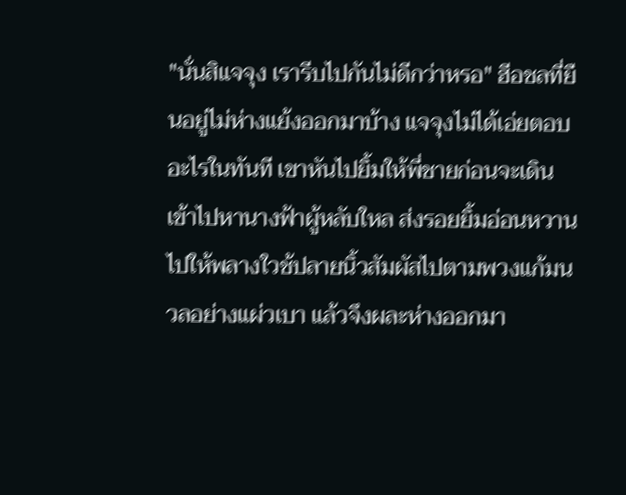"นั่นสิแจจุง เรารีบไปกันไม่ดีกว่าหรอ" ฮีอชลที่ยืนอยู่ไม่ห่างแย้งออกมาบ้าง แจจุงไม่ได้เอ่ยตอบอะไรในทันที เขาหันไปยิ้มให้พี่ชายก่อนจะเดินเข้าไปหานางฟ้าผู้หลับใหล ส่งรอยยิ้มอ่อนหวานไปให้พลางใวช้ปลายนิ้วสัมผัสไปตามพวงแก้มนวลอย่างแผ่วเบา แล้วจึงผละห่างออกมา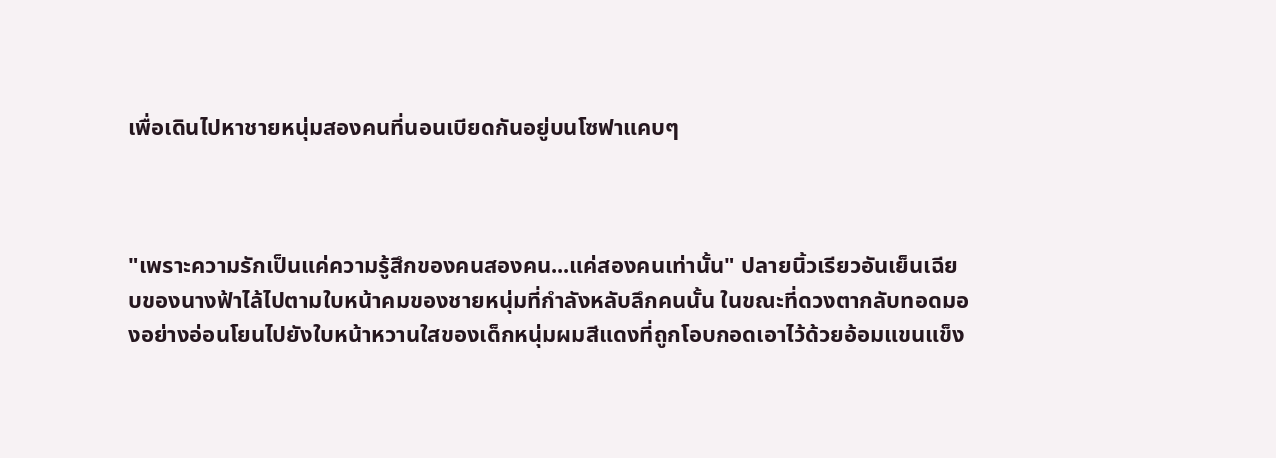เพื่อเดินไปหาชายหนุ่มสองคนที่นอนเบียดกันอยู่บนโซฟาแคบๆ



"เพราะความรักเป็นแค่ความรู้สึกของคนสองคน...แค่สองคนเท่านั้น" ปลายนิ้วเรียวอันเย็นเฉียบของนางฟ้าไล้ไปตามใบหน้าคมของชายหนุ่มที่กำลังหลับลึกคนนั้น ในขณะที่ดวงตากลับทอดมองอย่างอ่อนโยนไปยังใบหน้าหวานใสของเด็กหนุ่มผมสีแดงที่ถูกโอบกอดเอาไว้ด้วยอ้อมแขนแข็ง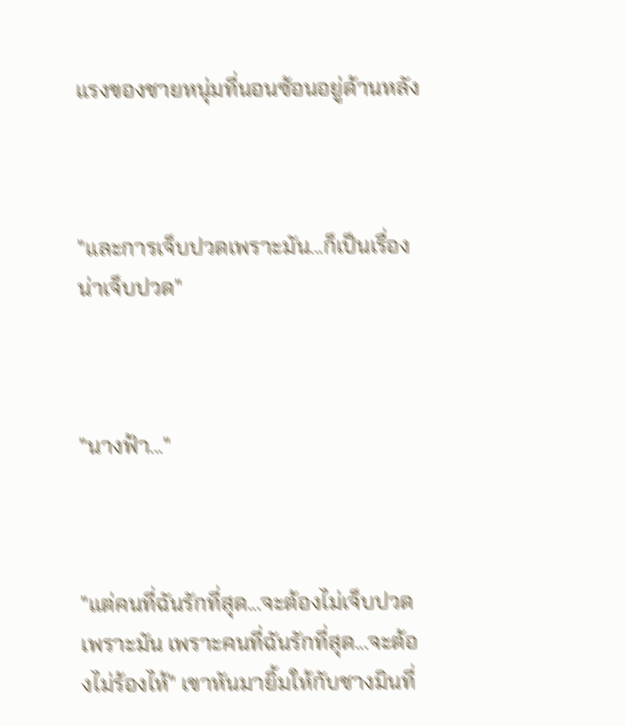แรงของชายหนุ่มที่นอนซ้อนอยู่ด้านหลัง



"และการเจ็บปวดเพราะมัน...ก็เป็นเรื่องน่าเจ็บปวด"



"นางฟ้า..."



"แต่คนที่ฉันรักที่สุด...จะต้องไม่เจ็บปวดเพราะมัน เพราะคนที่ฉันรักที่สุด...จะต้องไม่ร้องไห้" เขาหันมายิ้มให้กับชางมินที่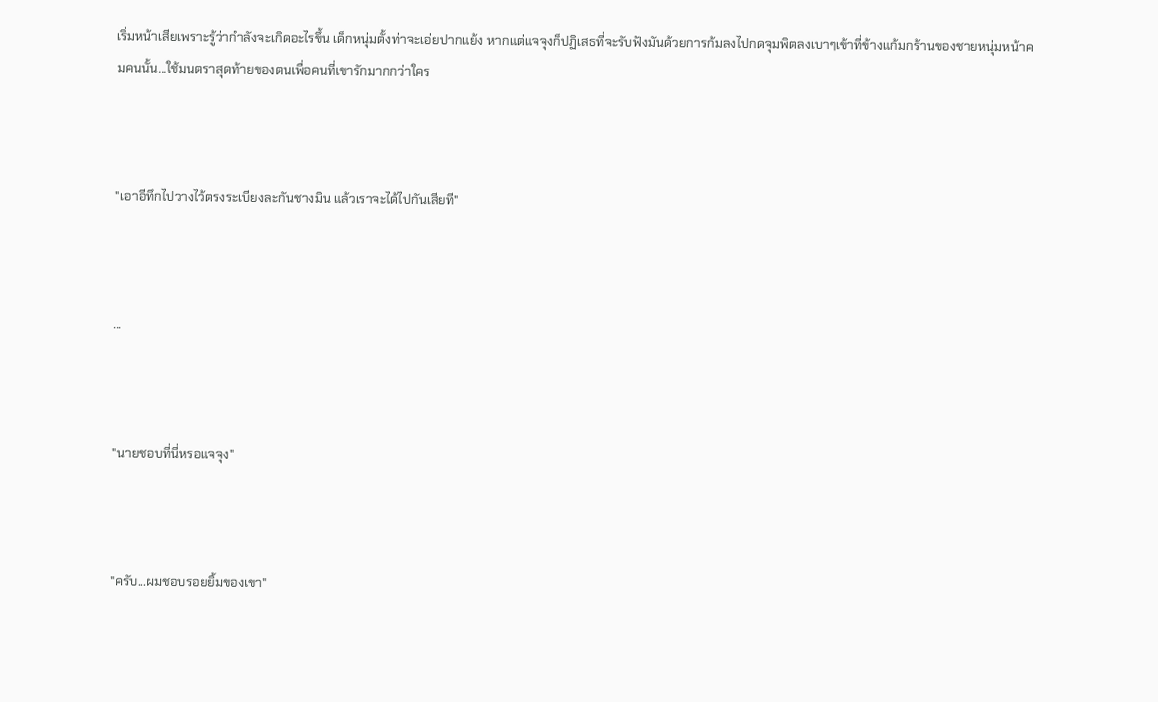เริ่มหน้าเสียเพราะรู้ว่ากำลังจะเกิดอะไรขึ้น เด็กหนุ่มตั้งท่าจะเอ่ยปากแย้ง หากแต่แจจุงก็ปฏิเสธที่จะรับฟังมันด้วยการก้มลงไปกดจุมพิตลงเบาๆเข้าที่ข้างแก้มกร้านของชายหนุ่มหน้าคมคนนั้น...ใช้มนตราสุดท้ายของตนเพื่อคนที่เขารักมากกว่าใคร



"เอาอีทึกไปวางไว้ตรงระเบียงละกันชางมิน แล้วเราจะได้ไปกันเสียที"



...



"นายชอบที่นี่หรอแจจุง"



"ครับ...ผมชอบรอยยิ้มของเขา"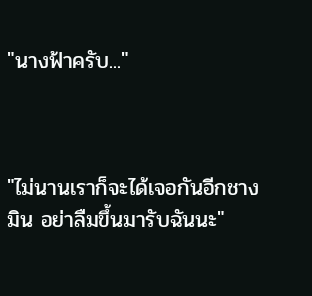"นางฟ้าครับ..."



"ไม่นานเราก็จะได้เจอกันอีกชางมิน อย่าลืมขึ้นมารับฉันนะ"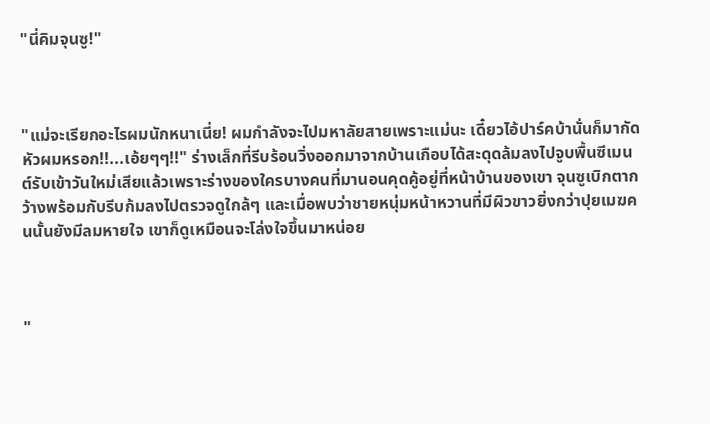"นี่คิมจุนซู!"



"แม่จะเรียกอะไรผมนักหนาเนี่ย! ผมกำลังจะไปมหาลัยสายเพราะแม่นะ เดี๋ยวไอ้ปาร์คบ้านั่นก็มากัดหัวผมหรอก!!...เอ้ยๆๆ!!" ร่างเล็กที่รีบร้อนวิ่งออกมาจากบ้านเกือบได้สะดุดล้มลงไปจูบพื้นซีเมนต์รับเข้าวันใหม่เสียแล้วเพราะร่างของใครบางคนที่มานอนคุดคู้อยู่ที่หน้าบ้านของเขา จุนซูเบิกตากว้างพร้อมกับรีบก้มลงไปตรวจดูใกล้ๆ และเมื่อพบว่าชายหนุ่มหน้าหวานที่มีผิวขาวยิ่งกว่าปุยเมฆคนนั้นยังมีลมหายใจ เขาก็ดูเหมือนจะโล่งใจขึ้นมาหน่อย



"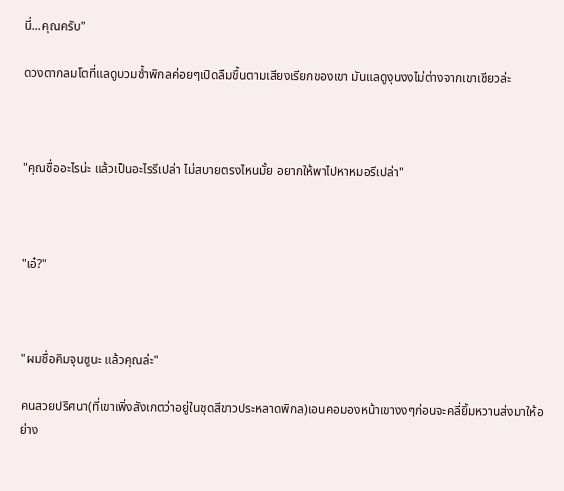นี่...คุณครับ"

ดวงตากลมโตที่แลดูบวมช้ำพิกลค่อยๆเปิดลืมขึ้นตามเสียงเรียกของเขา มันแลดูงุนงงไม่ต่างจากเขาเชียวล่ะ



"คุณชื่ออะไรน่ะ แล้วเป็นอะไรรึเปล่า ไม่สบายตรงไหนมั้ย อยากให้พาไปหาหมอรึเปล่า"



"เอ๋?"



"ผมชื่อคิมจุนซูนะ แล้วคุณล่ะ"

คนสวยปริศนา(ที่เขาเพิ่งสังเกตว่าอยู่ในชุดสีขาวประหลาดพิกล)เอนคอมองหน้าเขางงๆก่อนจะคลี่ยิ้มหวานส่งมาให้อย่าง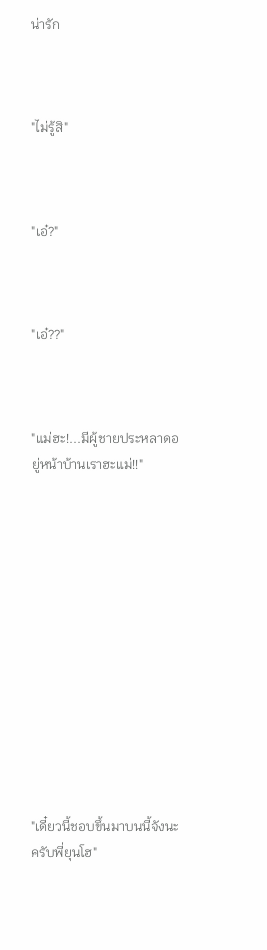น่ารัก



"ไม่รู้สิ"



"เอ๋?"



"เอ๋??"



"แม่ฮะ!...มีผู้ชายประหลาดอยู่หน้าบ้านเราฮะแม่!!"













"เดี๋ยวนี้ชอบขึ้นมาบนนี้จังนะครับพี่ยุนโฮ"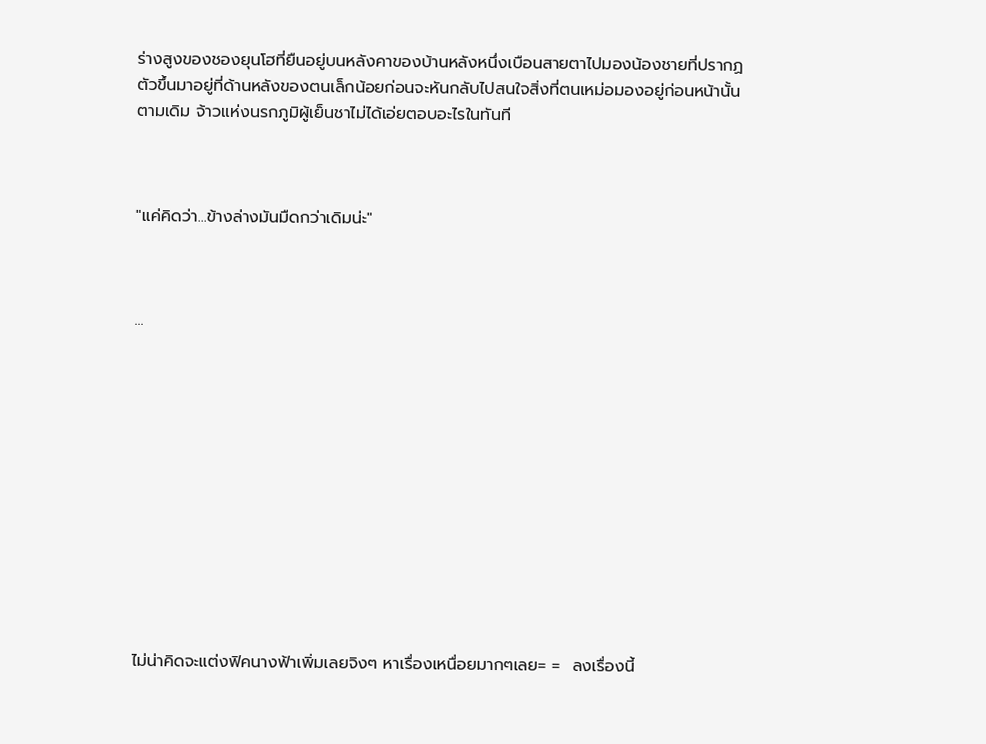ร่างสูงของชองยุนโฮที่ยืนอยู่บนหลังคาของบ้านหลังหนึ่งเบือนสายตาไปมองน้องชายที่ปรากฏตัวขึ้นมาอยู่ที่ด้านหลังของตนเล็กน้อยก่อนจะหันกลับไปสนใจสิ่งที่ตนเหม่อมองอยู่ก่อนหน้านั้นตามเดิม จ้าวแห่งนรกภูมิผู้เย็นชาไม่ได้เอ่ยตอบอะไรในทันที



"แค่คิดว่า...ข้างล่างมันมืดกว่าเดิมน่ะ"



...












ไม่น่าคิดจะแต่งฟิคนางฟ้าเพิ่มเลยจิงๆ หาเรื่องเหนื่อยมากๆเลย= =  ลงเรื่องนี้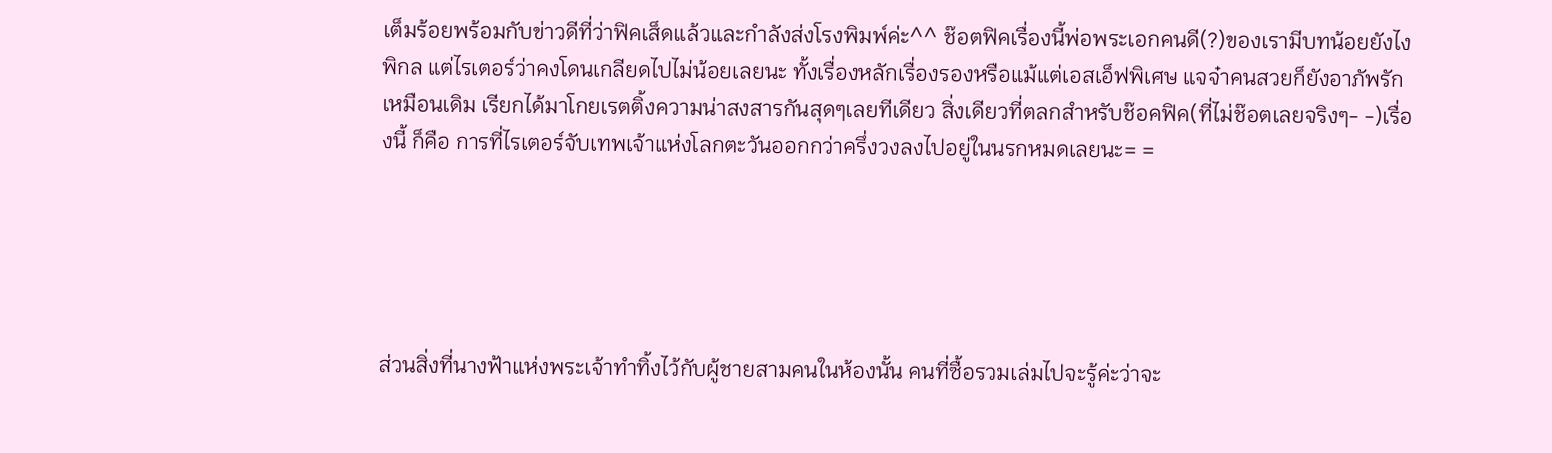เต็มร้อยพร้อมกับข่าวดีที่ว่าฟิคเส็ดแล้วและกำลังส่งโรงพิมพ์ค่ะ^^ ช๊อตฟิคเรื่องนี้พ่อพระเอกคนดี(?)ของเรามีบทน้อยยังไงพิกล แต่ไรเตอร์ว่าคงโดนเกลียดไปไม่น้อยเลยนะ ทั้งเรื่องหลักเรื่องรองหรือแม้แต่เอสเอ็ฟพิเศษ แจจ๋าคนสวยก็ยังอาภัพรักเหมือนเดิม เรียกได้มาโกยเรตติ้งความน่าสงสารกันสุดๆเลยทีเดียว สิ่งเดียวที่ตลกสำหรับช๊อคฟิค(ที่ไม่ช๊อตเลยจริงๆ- -)เรื่องนี้ ก็คือ การที่ไรเตอร์จับเทพเจ้าแห่งโลกตะวันออกกว่าครึ่งวงลงไปอยู่ในนรกหมดเลยนะ= =





ส่วนสิ่งที่นางฟ้าแห่งพระเจ้าทำทิ้งไว้กับผู้ชายสามคนในห้องนั้น คนที่ซื้อรวมเล่มไปจะรู้ค่ะว่าจะ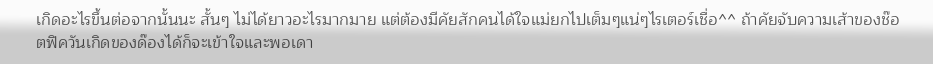เกิดอะไรขึ้นต่อจากนั้นนะ สั้นๆ ไม่ได้ยาวอะไรมากมาย แต่ต้องมีคัยสักคนได้ใจแม่ยกไปเต็มๆแน่ๆไรเตอร์เชื่อ^^ ถ้าคัยจับความเส้าของช๊อตฟิควันเกิดของด๊องได้ก็จะเข้าใจและพอเดา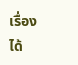เรื่องได้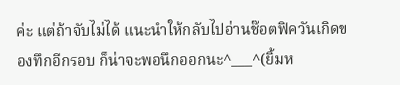ค่ะ แต่ถ้าจับไม่ได้ แนะนำให้กลับไปอ่านช๊อตฟิควันเกิดของทึกอีกรอบ ก็น่าจะพอนึกออกนะ^___^(ยิ้มห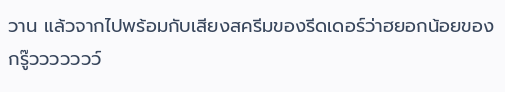วาน แล้วจากไปพร้อมกับเสียงสครีมของรีดเดอร์ว่าฮยอกน้อยของกรู๊ววววววว์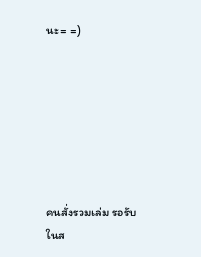นะ= =)







คนสั่งรวมเล่ม รอรับในส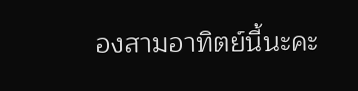องสามอาทิตย์นี้นะคะ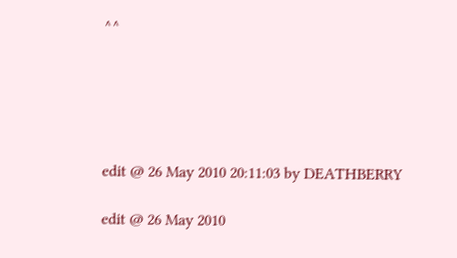^^





edit @ 26 May 2010 20:11:03 by DEATHBERRY

edit @ 26 May 2010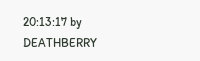20:13:17 by DEATHBERRY